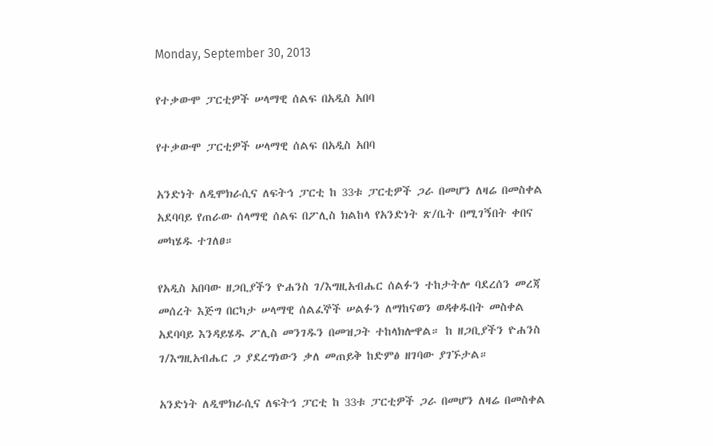Monday, September 30, 2013

የተቃውሞ ፓርቲዎች ሠላማዊ ሰልፍ በአዲስ አበባ

የተቃውሞ ፓርቲዎች ሠላማዊ ሰልፍ በአዲስ አበባ

አንድነት ለዲሞክራሲና ለፍትኅ ፓርቲ ከ 33ቱ ፓርቲዎች ጋራ በመሆን ለዛሬ በመስቀል አደባባይ የጠራው ሰላማዊ ሰልፍ በፖሊስ ክልከላ የአንድነት ጽ/ቤት በሚገኝበት ቀበና መካሄዱ ተገለፀ።

የአዲስ አበባው ዘጋቢያችን ዮሐንስ ገ/እግዚአብሔር ሰልፉን ተከታትሎ ባደረሰን መረጃ መሰረት እጅግ በርካታ ሠላማዊ ሰልፈኞች ሠልፉን ለማከናወን ወዳቀዱበት መስቀል አደባባይ እንዳይሄዱ ፖሊስ መንገዱን በመዝጋት ተከላክሎዋል። ከ ዘጋቢያችን ዮሐንስ ገ/እግዚአብሔር ጋ ያደረግነውን ቃለ መጠይቅ ከድምፅ ዘገባው ያገኙታል።

አንድነት ለዲሞክራሲና ለፍትኅ ፓርቲ ከ 33ቱ ፓርቲዎች ጋራ በመሆን ለዛሬ በመስቀል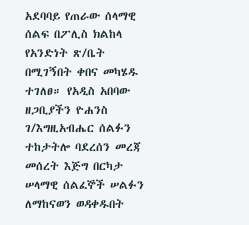አደባባይ የጠራው ሰላማዊ ሰልፍ በፖሊስ ክልከላ የአንድነት ጽ/ቤት በሚገኝበት ቀበና መካሄዱ ተገለፀ። የአዲስ አበባው ዘጋቢያችን ዮሐንስ ገ/እግዚአብሔር ሰልፉን ተከታትሎ ባደረሰን መረጃ መሰረት እጅግ በርካታ ሠላማዊ ሰልፈኞች ሠልፉን ለማከናወን ወዳቀዱበት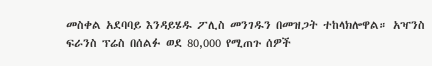መስቀል አደባባይ እንዳይሄዱ ፖሊስ መንገዱን በመዝጋት ተከላክሎዋል። አዣንስ ፍራንስ ፕሬስ በሰልፉ ወደ 80,000 የሚጠጉ ሰዎች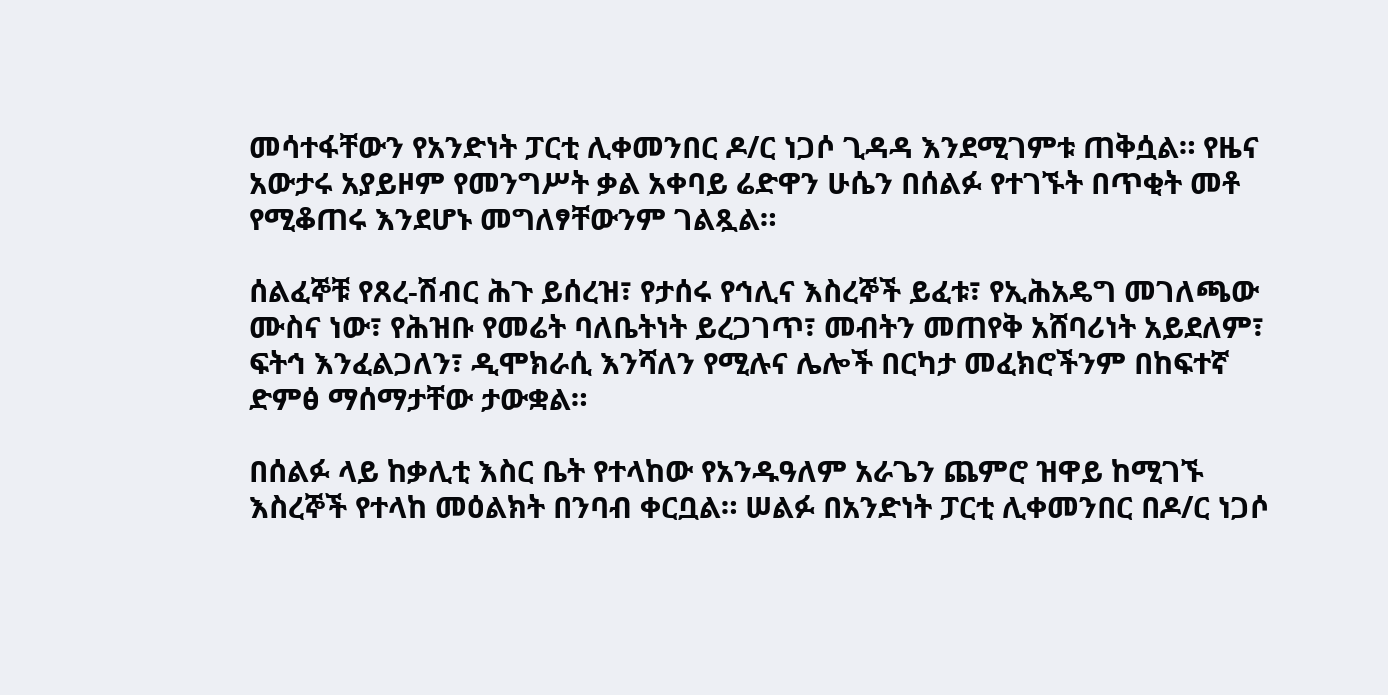መሳተፋቸውን የአንድነት ፓርቲ ሊቀመንበር ዶ/ር ነጋሶ ጊዳዳ እንደሚገምቱ ጠቅሷል። የዜና አውታሩ አያይዞም የመንግሥት ቃል አቀባይ ሬድዋን ሁሴን በሰልፉ የተገኙት በጥቂት መቶ የሚቆጠሩ እንደሆኑ መግለፃቸውንም ገልጿል።

ሰልፈኞቹ የጸረ-ሽብር ሕጉ ይሰረዝ፣ የታሰሩ የኅሊና እስረኞች ይፈቱ፣ የኢሕአዴግ መገለጫው ሙስና ነው፣ የሕዝቡ የመሬት ባለቤትነት ይረጋገጥ፣ መብትን መጠየቅ አሸባሪነት አይደለም፣ ፍትኅ እንፈልጋለን፣ ዲሞክራሲ እንሻለን የሚሉና ሌሎች በርካታ መፈክሮችንም በከፍተኛ ድምፅ ማሰማታቸው ታውቋል።

በሰልፉ ላይ ከቃሊቲ እስር ቤት የተላከው የአንዱዓለም አራጌን ጨምሮ ዝዋይ ከሚገኙ እስረኞች የተላከ መዕልክት በንባብ ቀርቧል። ሠልፉ በአንድነት ፓርቲ ሊቀመንበር በዶ/ር ነጋሶ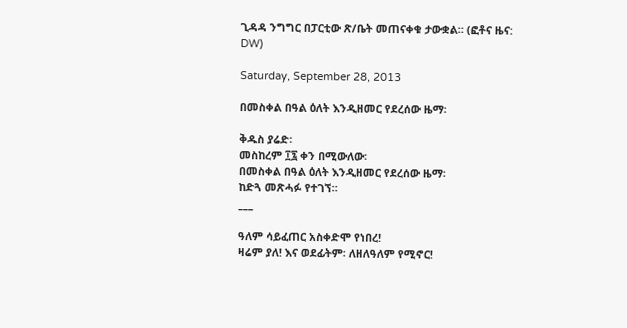ጊዳዳ ንግግር በፓርቲው ጽ/ቤት መጠናቀቁ ታውቋል። (ፎቶና ዜና: DW)

Saturday, September 28, 2013

በመስቀል በዓል ዕለት እንዲዘመር የደረሰው ዜማ፡

ቅዱስ ያሬድ፡
መስከረም ፲፯ ቀን በሚውለው፡
በመስቀል በዓል ዕለት እንዲዘመር የደረሰው ዜማ፡
ከድጓ መጽሓፉ የተገኘ።
___

ዓለም ሳይፈጠር አስቀድሞ የነበረ!
ዛሬም ያለ! እና ወደፊትም፡ ለዘለዓለም የሚኖር!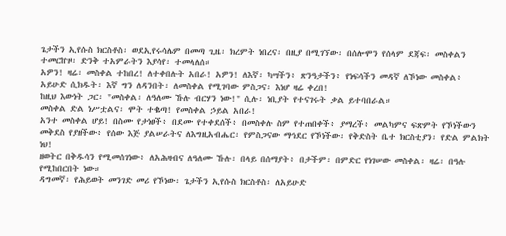ጌታችን ኢየሱስ ክርስቶስ፡ ወደኢየሩሳሌም በመጣ ጊዜ፡ ክረምት ነበረና፡ በዚያ በሚገኘው፡ በሰሎሞን የሰላም ደጃፍ፡ መስቀልን ተመርኵዞ፡ ድንቅ ተአምራትን እያሳየ፡ ተመላለሰ።
አዎን! ዛሬ፡ መስቀል ተከበረ! ለተቀበሉት አበራ! አዎን! ለእኛ፡ ካሣችን፥ ጽንዓታችን፥ የነፍሳችን መዳኛ ለኾነው መስቀል፥ አይሁድ ሲክዱት፡ እኛ ግን ለዳንበት፡ ለመስቀል የሚገባው ምስጋና፡ እነሆ ዛሬ ቀረበ!
ከዚህ እውነት ጋር፡ "መስቀል፡ ለዓለሙ ኹሉ ብርሃን ነው!" ሲሉ፡ ነቢያት የተናገሩት ቃል ይተባበራል።
መስቀል ድል ነሥቷልና፡ ሞት ተቈጣ! የመስቀል ኃይል አበራ!
አንተ መስቀል ሆይ! በስሙ የታነፀች፥ በደሙ የተቀደሰች፥ በመስቀሉ ስም የተጠበቀች፥ ያማረች፥ መልካምና ፍጽምት የኾነችውን መቅደስ የያዘችው፥ የሰው እጅ ያልሠራትና ለእግዚአብሔር፡ የምስጋናው ማኅደር የኾነችው፡ የቅድስት ቤተ ክርስቲያን፡ የድል ምልክት ነህ!
ዘወትር በቅዱሳን የሚመሰገነው፥ ለአሕዛብና ለዓለሙ ኹሉ፡ በላይ በሰማያት፥ በታችም፡ በምድር የነገሠው መስቀል፡ ዛሬ፡ በዓሉ የሚከበርበት ነው።
ዳግመኛ፡ የሕይወት መንገድ መሪ የኾነው፡ ጌታችን ኢየሱስ ክርስቶስ፡ ለአይሁድ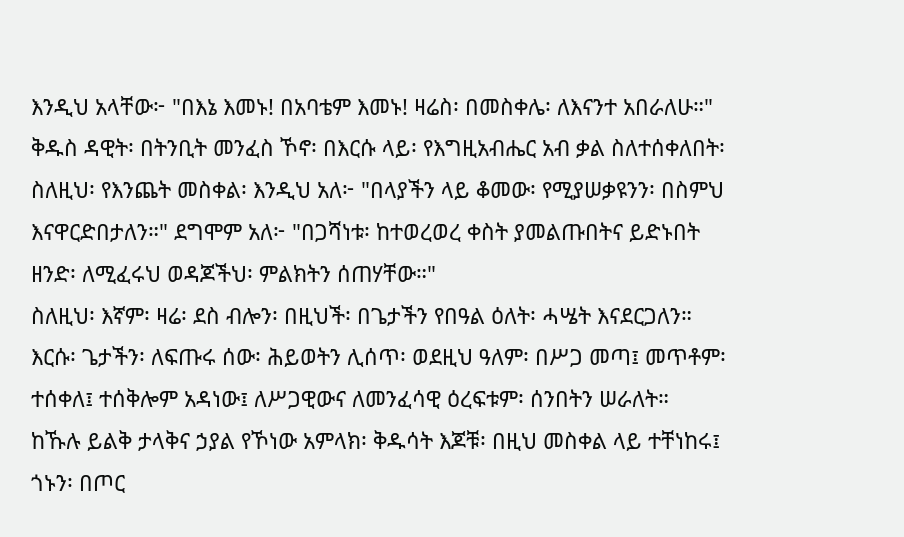እንዲህ አላቸው፦ "በእኔ እመኑ! በአባቴም እመኑ! ዛሬስ፡ በመስቀሌ፡ ለእናንተ አበራለሁ።"
ቅዱስ ዳዊት፡ በትንቢት መንፈስ ኾኖ፡ በእርሱ ላይ፡ የእግዚአብሔር አብ ቃል ስለተሰቀለበት፡ ስለዚህ፡ የእንጨት መስቀል፡ እንዲህ አለ፦ "በላያችን ላይ ቆመው፡ የሚያሠቃዩንን፡ በስምህ እናዋርድበታለን።" ደግሞም አለ፦ "በጋሻነቱ፡ ከተወረወረ ቀስት ያመልጡበትና ይድኑበት ዘንድ፡ ለሚፈሩህ ወዳጆችህ፡ ምልክትን ሰጠሃቸው።"
ስለዚህ፡ እኛም፡ ዛሬ፡ ደስ ብሎን፡ በዚህች፡ በጌታችን የበዓል ዕለት፡ ሓሤት እናደርጋለን።
እርሱ፡ ጌታችን፡ ለፍጡሩ ሰው፡ ሕይወትን ሊሰጥ፡ ወደዚህ ዓለም፡ በሥጋ መጣ፤ መጥቶም፡ ተሰቀለ፤ ተሰቅሎም አዳነው፤ ለሥጋዊውና ለመንፈሳዊ ዕረፍቱም፡ ሰንበትን ሠራለት።
ከኹሉ ይልቅ ታላቅና ኃያል የኾነው አምላክ፡ ቅዱሳት እጆቹ፡ በዚህ መስቀል ላይ ተቸነከሩ፤ ጎኑን፡ በጦር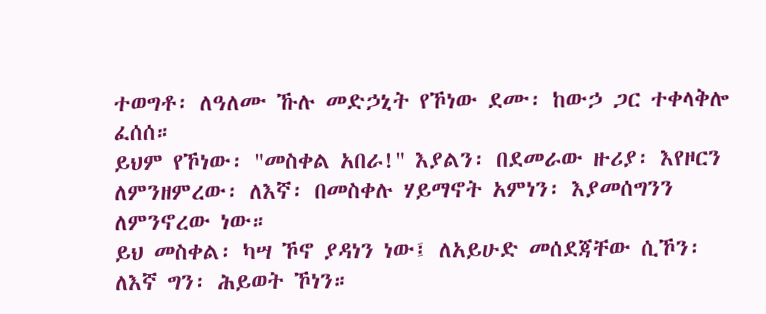ተወግቶ፡ ለዓለሙ ኹሉ መድኃኒት የኾነው ደሙ፡ ከውኃ ጋር ተቀላቅሎ ፈሰሰ።
ይህም የኾነው፡ "መስቀል አበራ!" እያልን፡ በደመራው ዙሪያ፡ እየዞርን ለምንዘምረው፡ ለእኛ፡ በመስቀሉ ሃይማኖት አምነን፡ እያመሰግንን ለምንኖረው ነው።
ይህ መስቀል፡ ካሣ ኾኖ ያዳነን ነው፤ ለአይሁድ መሰደጃቸው ሲኾን፡ ለእኛ ግን፡ ሕይወት ኾነን።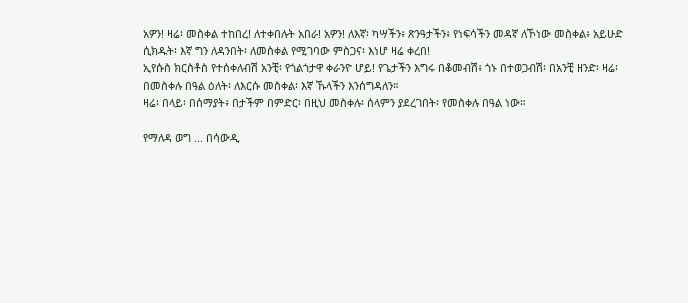አዎን! ዛሬ፡ መስቀል ተከበረ! ለተቀበሉት አበራ! አዎን! ለእኛ፡ ካሣችን፥ ጽንዓታችን፥ የነፍሳችን መዳኛ ለኾነው መስቀል፥ አይሁድ ሲክዱት፡ እኛ ግን ለዳንበት፡ ለመስቀል የሚገባው ምስጋና፡ እነሆ ዛሬ ቀረበ!
ኢየሱስ ክርስቶስ የተሰቀለብሽ አንቺ፡ የጎልጎታዋ ቀራንዮ ሆይ! የጌታችን እግሩ በቆመብሽ፥ ጎኑ በተወጋብሽ፡ በአንቺ ዘንድ፡ ዛሬ፡ በመስቀሉ በዓል ዕለት፡ ለእርሱ መስቀል፡ እኛ ኹላችን እንሰግዳለን።
ዛሬ፡ በላይ፡ በሰማያት፥ በታችም በምድር፡ በዚህ መስቀሉ፡ ሰላምን ያደረገበት፡ የመስቀሉ በዓል ነው።

የማለዳ ወግ ... በሳውዲ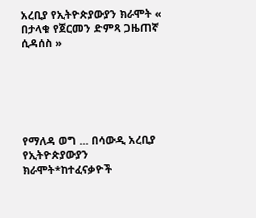አረቢያ የኢትዮጵያውያን ክራሞት « በታላቁ የጀርመን ድምጻ ጋዜጠኛ ሲዳሰስ »






የማለዳ ወግ ... በሳውዲ አረቢያ የኢትዮጵያውያን ክራሞት*ከተፈናቃዮች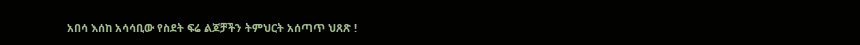አበሳ እሰከ አሳሳቢው የስደት ፍሬ ልጆቻችን ትምህርት አሰጣጥ ህጸጽ !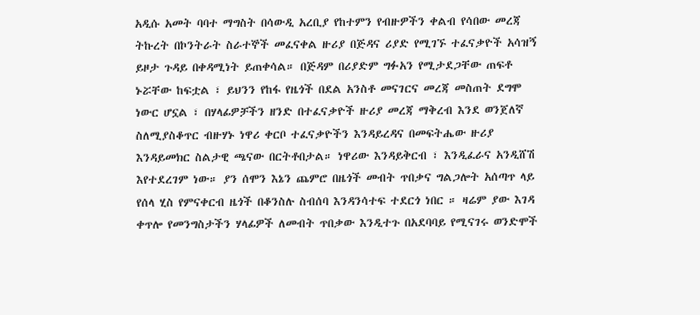አዲሱ አመት ባባተ ማግስት በሳውዲ አረቢያ የከተምን የብዙዎችን ቀልብ የሳበው መረጃ ትኩረት በኮንትራት ስራተኞች መፈናቀል ዙሪያ በጅዳና ሪያድ የሚገኙ ተፈናቃዮች አሳዝኝ ይዞታ ጉዳይ በቀዳሚነት ይጠቀሳል። በጅዳም በሪያድም ግፉአን የሚታደጋቸው ጠፍቶ ኑሯቸው ከፍቷል ፣ ይህንን የከፋ የዜጎች በደል አንስቶ መናገርና መረጃ መስጠት ደግሞ ነውር ሆኗል ፣ በሃላፊዎቻችን ዘንድ በተፈናቃዮች ዙሪያ መረጃ ማቅረብ እንደ ወንጀለኛ ስለሚያስቆጥር ብዙሃኑ ነዋሪ ቀርቦ ተፈናቃዮችን እንዳይረዳና በመፍትሔው ዙሪያ እንዳይመክር ስልታዊ ጫናው በርትቶበታል። ነዋሪው እንዳይቅርብ ፣ እንዲፈራና አንዲሸሽ እየተደረገም ነው። ያን ሰሞን እኔን ጨምሮ በዜጎች መብት ጥበቃና ግልጋሎት አሰጣጥ ላይ የሰላ ሂስ የምናቀርብ ዜጎች በቆንስሉ ስብሰባ እንዳንሳተፍ ተደርጎ ነበር ። ዛሬም ያው እገዳ ቀጥሎ የመንግስታችን ሃላፊዎች ለመብት ጥበቃው እንዲተጉ በአደባባይ የሚናገሩ ወንድሞች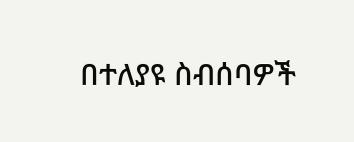በተለያዩ ስብሰባዎች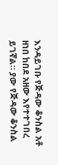እንዳይገቡ የጅዳው ቆንስል አቶ ዘነበ ከበደ አዘው እየተተገበረ ይገኛል። ያው የጅዳው ቆንስል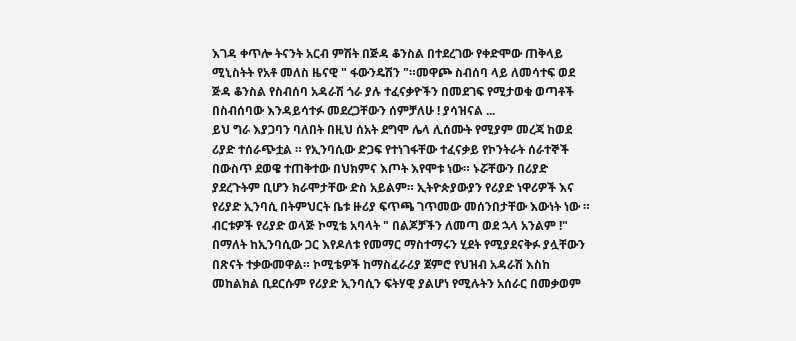እገዳ ቀጥሎ ትናንት አርብ ምሽት በጅዳ ቆንስል በተደረገው የቀድሞው ጠቅላይ ሚኒስትት የአቶ መለስ ዜናዊ " ፋውንዴሽን "።መዋጮ ስብሰባ ላይ ለመሳተፍ ወደ ጅዳ ቆንስል የስብሰባ አዳራሽ ጎራ ያሉ ተፈናቃዮችን በመደገፍ የሚታወቁ ወጣቶች በስብሰባው እንዳይሳተፉ መደረጋቸውን ሰምቻለሁ ! ያሳዝናል ...
ይህ ግራ እያጋባን ባለበት በዚህ ሰአት ደግሞ ሌላ ሊሰሙት የሚያም መረጃ ከወደ ሪያድ ተሰራጭቷል ። የኢንባሲው ድጋፍ የተነገፋቸው ተፈናቃይ የኮንትራት ሰራተኞች በውስጥ ደወዌ ተጠቅተው በህክምና እጦት እየሞቱ ነው። ኑሯቸውን በሪያድ ያደረጉትም ቢሆን ክራሞታቸው ድስ አይልም። ኢትዮጵያውያን የሪያድ ነዋሪዎች እና የሪያድ ኢንባሲ በትምህርት ቤቱ ዙሪያ ፍጥጫ ገጥመው መሰንበታቸው እውነት ነው ። ብርቱዎች የሪያድ ወላጅ ኮሚቴ አባላት " በልጆቻችን ለመጣ ወደ ኋላ አንልም !" በማለት ከኢንባሲው ጋር እየዶለቱ የመማር ማስተማሩን ሂደት የሚያደናቅፉ ያሏቸውን በጽናት ተቃውመዋል። ኮሚቴዎች ከማስፈራሪያ ጀምሮ የህዝብ አዳራሽ እስከ መከልክል ቢደርሱም የሪያድ ኢንባሲን ፍትሃዊ ያልሆነ የሚሉትን አሰራር በመቃወም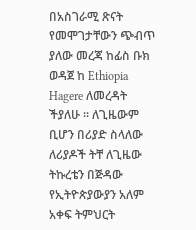በአስገራሚ ጽናት የመሞገታቸውን ጭብጥ ያለው መረጃ ከፊስ ቡክ ወዳጀ ከ Ethiopia Hagere ለመረዳት ችያለሁ ። ለጊዜውም ቢሆን በሪያድ ስላለው ለሪያዶች ትቸ ለጊዜው ትኩረቴን በጅዳው የኢትዮጵያውያን አለም አቀፍ ትምህርት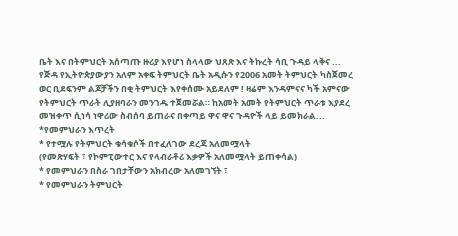ቤት እና በትምህርት አሰጣጡ ዙሪያ እየሆነ ስላላው ህጸጽ እና ትኩረት ሳቢ ጉዳይ ላቅና ...
የጅዳ የኢትዮጵያውያን አለም አቀፍ ትምህርት ቤት አዲሱን የ2006 አመት ትምህርት ካስጀመረ ወር ቢደፍንም ልጆቻችን በቂ ትምህርት እየቀሰሙ አይደለም ! ዛሬም እንዳምናና ካች አምናው የትምህርት ጥራት ሊያዘባራን መንገዱ ተጀመሯል። ከአመት አመት የትምህርት ጥራቱ እያደረ መዝቀጥ ሲነሳ ነዋሪው ስብሰባ ይጠራና በቀጣይ ዋና ዋና ጉዳዮች ላይ ይመክራል...
*የመምህራን እጥረት
* የተሟሉ የትምህርት ቁሳቁሶች በተፈለገው ደረጃ አለመሟላት
(የመጽሃፍት ፣ የኮምፒውተር እና የላብራቶሪ እቃዎች አለመሟላት ይጠቀሳል)
* የመምህራን በስራ ገበታቸውን አክብረው አለመገኘት ፣
* የመምህራን ትምህርት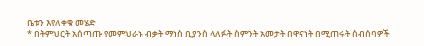ቤቱን እየለቀቁ መሄድ
* በትምህርት አሰጣጡ የመምህራኑ ብቃት ማነስ ቢያንስ ላለፉት ስምንት አመታት በዋናነት በሚጠሩት ስብሰባዎች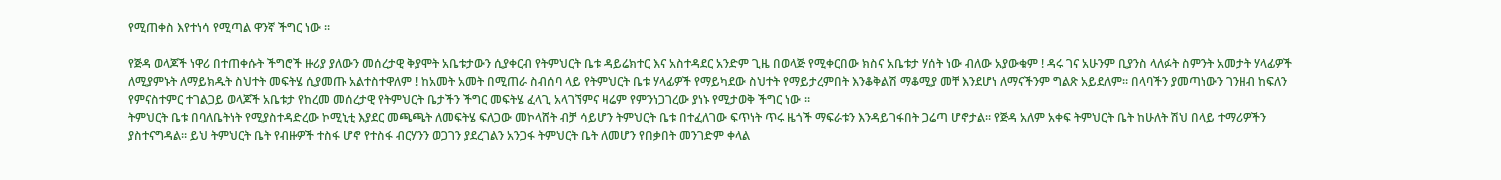የሚጠቀስ እየተነሳ የሚጣል ዋንኛ ችግር ነው ።

የጅዳ ወላጆች ነዋሪ በተጠቀሱት ችግሮች ዙሪያ ያለውን መሰረታዊ ቅያሞት አቤቱታውን ሲያቀርብ የትምህርት ቤቱ ዳይሬክተር እና አስተዳደር አንድም ጊዜ በወላጅ የሚቀርበው ክስና አቤቱታ ሃሰት ነው ብለው አያውቁም ! ዳሩ ገና አሁንም ቢያንስ ላለፉት ስምንት አመታት ሃላፊዎች ለሚያምኑት ለማይክዱት ስህተት መፍትሄ ሲያመጡ አልተስተዋለም ! ከአመት አመት በሚጠራ ስብሰባ ላይ የትምህርት ቤቱ ሃላፊዎች የማይካደው ስህተት የማይታረምበት እንቆቅልሽ ማቆሚያ መቸ እንደሆነ ለማናችንም ግልጽ አይደለም። በላባችን ያመጣነውን ገንዘብ ከፍለን የምናስተምር ተገልጋይ ወላጆች አቤቱታ የከረመ መሰረታዊ የትምህርት ቤታችን ችግር መፍትሄ ፈላጊ አላገኘምና ዛሬም የምንነጋገረው ያነኑ የሚታወቅ ችግር ነው ።
ትምህርት ቤቱ በባለቤትነት የሚያስተዳድረው ኮሚኒቲ እያደር መጫጫት ለመፍትሄ ፍለጋው መኮላሸት ብቻ ሳይሆን ትምህርት ቤቱ በተፈለገው ፍጥነት ጥሩ ዜጎች ማፍራቱን እንዳይገፋበት ጋሬጣ ሆኖታል። የጅዳ አለም አቀፍ ትምህርት ቤት ከሁለት ሽህ በላይ ተማሪዎችን ያስተናግዳል። ይህ ትምህርት ቤት የብዙዎች ተስፋ ሆኖ የተስፋ ብርሃንን ወጋገን ያደረገልን አንጋፋ ትምህርት ቤት ለመሆን የበቃበት መንገድም ቀላል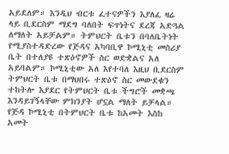አይደለም። እንዲህ ብርቱ ፈተናዎችን እያለፈ ዛሬ ላይ ቢደርስም ማደግ ባለበት ፍጥነትና ደረጃ አድጓል ለማለት አይቻልም። ትምህርት ቤቱን በባለቤትነት የሚያስተዳድረው የጅዳና አካባቢዋ ኮሚኒቲ መስሪያ ቤት በተለያዩ ተጽዕኖዎች ስር ወድቋልና አለ አይባልም። ኮሚኒቲው አለ እየተባለ እዚህ ቢደርስም ትምህርት ቤቱ በማህበሩ ተጽዕኖ ስር መውደቁን ተከትሎ እያደር የትምህርት ቤቱ ችግሮች መቋጫ እንዳይገኝላቸው ምክንያት ሆኗል ማለት ይቻላል።
የጅዳ ኮሚኒቲ በትምህርት ቤቱ ከአመት እስከ አመት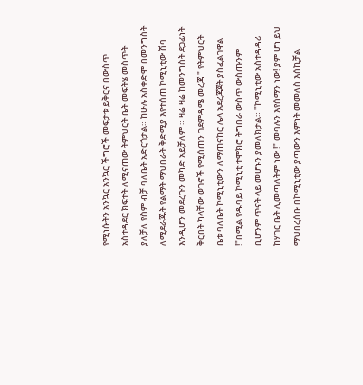የሚነሱትን አንኳር አንኳር ችግሮች መፍታቱ ይቅርና በውስጥ አስተዳደር ክፍተት ለሚናጠው ትምህርት ቤት መፍትሄ መስጥት ያለቻለ የስም ብቻ ባለቤት አድርጎታል። ከሁሉ አስቀድሞ በመንግስት ለሚደራጁት የልማት ማህበራት ቅድሚያ እየተሰጠ ኮሚኒቲው ሽባ እንዲሆን መደረጉን መካድ አይቻለም ። ዛሬ ዛሬ ከመንግስት ደጋፊነት ቅርበት ካላቸው ወገኖች የሚሰጠን ገደምዳሜ መረጃ " የትምህርት ቤቱ ባለቤት ኮሚኒቲውን ለማጠናከር ሌላ አደረጃጀት ያስፈልገዋል !"በሚል የዱባይ ኮሚኒቲ ተሞክሮ ትግበራ ውስጥ ውስጡንም ቢሆንም ጥናት ላይ መሆኑን ያመለክታል። "ኮሚኒቲው አስተዳዳሪ ከሃገር ቤት ሊመጣለትም ነው !" መባሉን እየሰማን ነው! ያም ሆነ ይህ ማህበረሰቡ በኮሚኒቲው ያጣውን እምነት መመለስ እሰኪቻል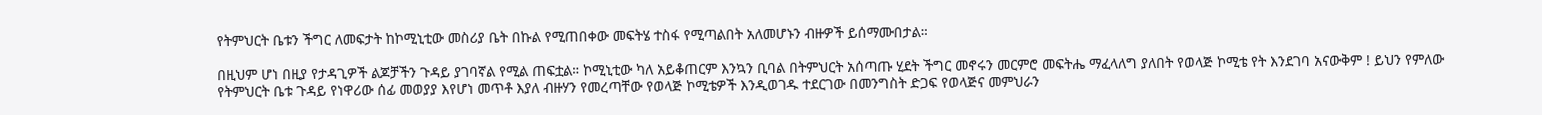የትምህርት ቤቱን ችግር ለመፍታት ከኮሚኒቲው መስሪያ ቤት በኩል የሚጠበቀው መፍትሄ ተስፋ የሚጣልበት አለመሆኑን ብዙዎች ይሰማሙበታል።

በዚህም ሆነ በዚያ የታዳጊዎች ልጆቻችን ጉዳይ ያገባኛል የሚል ጠፍቷል። ኮሚኒቲው ካለ አይቆጠርም እንኳን ቢባል በትምህርት አሰጣጡ ሂደት ችግር መኖሩን መርምሮ መፍትሔ ማፈላለግ ያለበት የወላጅ ኮሚቴ የት እንደገባ አናውቅም ! ይህን የምለው የትምህርት ቤቱ ጉዳይ የነዋሪው ሰፊ መወያያ እየሆነ መጥቶ እያለ ብዙሃን የመረጣቸው የወላጅ ኮሚቴዎች እንዲወገዱ ተደርገው በመንግስት ድጋፍ የወላጅና መምህራን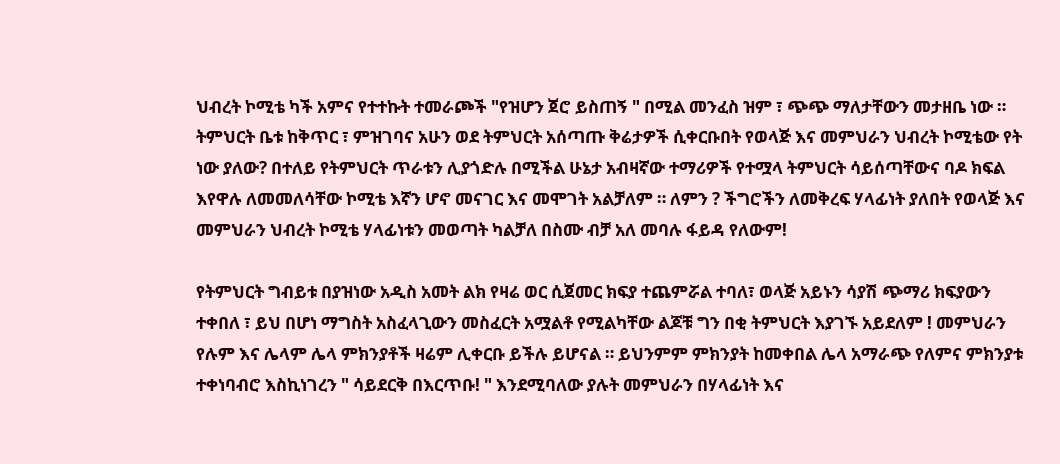ህብረት ኮሚቴ ካች አምና የተተኩት ተመራጮች "የዝሆን ጀሮ ይስጠኝ " በሚል መንፈስ ዝም ፣ ጭጭ ማለታቸውን መታዘቤ ነው ። ትምህርት ቤቱ ከቅጥር ፣ ምዝገባና አሁን ወደ ትምህርት አሰጣጡ ቅሬታዎች ሲቀርቡበት የወላጅ እና መምህራን ህብረት ኮሚቴው የት ነው ያለው? በተለይ የትምህርት ጥራቱን ሊያጎድሉ በሚችል ሁኔታ አብዛኛው ተማሪዎች የተሟላ ትምህርት ሳይሰጣቸውና ባዶ ክፍል እየዋሉ ለመመለሳቸው ኮሚቴ እኛን ሆኖ መናገር እና መሞገት አልቻለም ። ለምን ? ችግሮችን ለመቅረፍ ሃላፊነት ያለበት የወላጅ እና መምህራን ህብረት ኮሚቴ ሃላፊነቱን መወጣት ካልቻለ በስሙ ብቻ አለ መባሉ ፋይዳ የለውም!

የትምህርት ግብይቱ በያዝነው አዲስ አመት ልክ የዛሬ ወር ሲጀመር ክፍያ ተጨምሯል ተባለ፣ ወላጅ አይኑን ሳያሽ ጭማሪ ክፍያውን ተቀበለ ፣ ይህ በሆነ ማግስት አስፈላጊውን መስፈርት አሟልቶ የሚልካቸው ልጆቹ ግን በቂ ትምህርት እያገኙ አይደለም ! መምህራን የሉም እና ሌላም ሌላ ምክንያቶች ዛሬም ሊቀርቡ ይችሉ ይሆናል ። ይህንምም ምክንያት ከመቀበል ሌላ አማራጭ የለምና ምክንያቱ ተቀነባብሮ እስኪነገረን " ሳይደርቅ በእርጥቡ! " እንደሚባለው ያሉት መምህራን በሃላፊነት እና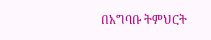በአግባቡ ትምህርት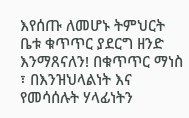እየሰጡ ለመሆኑ ትምህርት ቤቱ ቁጥጥር ያደርግ ዘንድ እንማጸናለን! በቁጥጥር ማነስ ፣ በእንዝህላልነት እና የመሳሰሉት ሃላፊነትን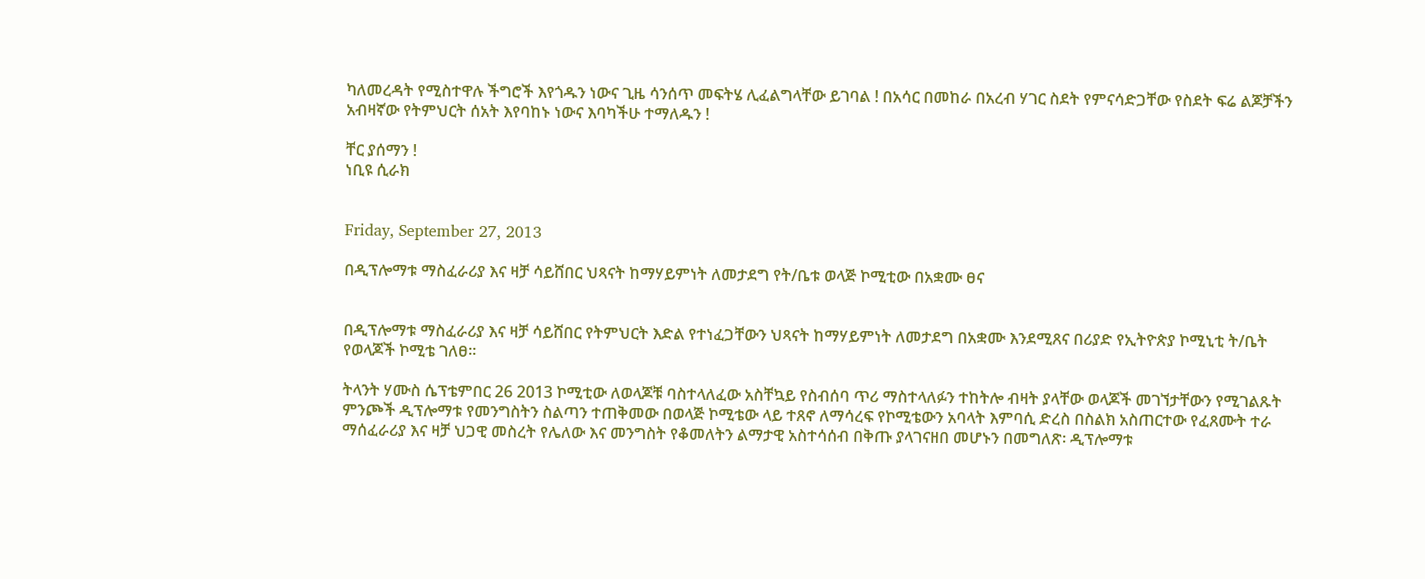ካለመረዳት የሚስተዋሉ ችግሮች እየጎዱን ነውና ጊዜ ሳንሰጥ መፍትሄ ሊፈልግላቸው ይገባል ! በአሳር በመከራ በአረብ ሃገር ስደት የምናሳድጋቸው የስደት ፍሬ ልጆቻችን አብዛኛው የትምህርት ሰአት እየባከኑ ነውና እባካችሁ ተማለዱን !

ቸር ያሰማን !
ነቢዩ ሲራክ


Friday, September 27, 2013

በዲፕሎማቱ ማስፈራሪያ እና ዛቻ ሳይሸበር ህጻናት ከማሃይምነት ለመታደግ የት/ቤቱ ወላጅ ኮሚቲው በአቋሙ ፀና


በዲፕሎማቱ ማስፈራሪያ እና ዛቻ ሳይሸበር የትምህርት እድል የተነፈጋቸውን ህጻናት ከማሃይምነት ለመታደግ በአቋሙ እንደሚጸና በሪያድ የኢትዮጵያ ኮሚኒቲ ት/ቤት የወላጆች ኮሚቴ ገለፀ።

ትላንት ሃሙስ ሴፕቴምበር 26 2013 ኮሚቲው ለወላጆቹ ባስተላለፈው አስቸኳይ የስብሰባ ጥሪ ማስተላለፉን ተከትሎ ብዛት ያላቸው ወላጆች መገኘታቸውን የሚገልጹት ምንጮች ዲፕሎማቱ የመንግስትን ስልጣን ተጠቅመው በወላጅ ኮሚቴው ላይ ተጸኖ ለማሳረፍ የኮሚቴውን አባላት እምባሲ ድረስ በስልክ አስጠርተው የፈጸሙት ተራ ማሰፈራሪያ እና ዛቻ ህጋዊ መስረት የሌለው እና መንግስት የቆመለትን ልማታዊ አስተሳሰብ በቅጡ ያላገናዘበ መሆኑን በመግለጽ፡ ዲፕሎማቱ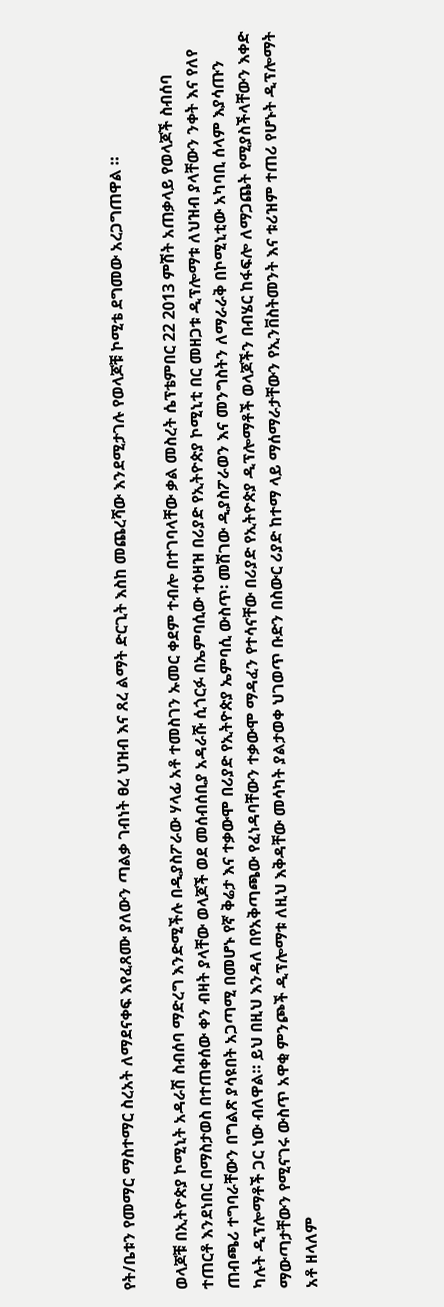የት/ቤቱን የመማር ማስተማር ስረአት ለማደናቀፍ እየፈጸሙ ያለውን ጣልቃ ገብነት ፀረ ህዝብ እና ጸረ ልማት ድርጊት እስከ መጨረሻው እንደሚታገሉ የወላጆቹ ኮሚቴ ደግመው አረጋግጠዋል ።

ወላጆቹ በኢትዮጵያ ኮሚኒት አዳራሽ ስብሰባ ማድረግ እንድሚችሉ በዲያስፖራው ሃላፊ አቶ ተመስገን ኡመር ቀደም ተብሎ በተገባላቸው ቃል መስረት ሴፕቴምበር 22 2013 ምሽት አጠቃላይ የወላጆች ስብሰባ ተጠርቶ እንደነበር በማስታወስ በተጠቀሰው ቀን ብዛት ያላቸው ወላጆች ወደ መሰብሰቢያ አዳራሹ ሲጎርፉ በኤምባሲው ተዕዛዝ በሪያድ የኢትዮጵያ ኮሚኒቲ በር መዘጋቱ ዲፕሎማቱ ለህዝብ ያላቸውን ንቀት እና የለየ ጠብጫሪ ተግባራቸውን በግልጽ ያሳዩበት አጋጣሚ በመሆኑ የኛ ቅሬታ እና ተቃውሞ በሪያድ የኢትዮጵያ ኤምባሲ ውስጥ፡ መሽገው ዲያስፖራወን እና መንግስትን ለማራራቅ በኮሚኒቲው አካባቢ ሰላም እያሳጡን ካሉት ዲፕሎማቶች ጋር ነው ብለዋል። ይህ በዚህ እንዳለ በየአቅጣጫው የፈነዳባቸውን ተቃውሞ ማዳፈን የተሳናቸው በሪያድ የኢትዮጵያ ዲፕሎማቶች ወላጆችን በብሄር ከፋፍሎ ለማጋጨት የሚያስችላቸውን እቀድ ማውጣታቸውን የሚናገሩ ውስጥ አዋቂ ምንጮች ዲፕሎማቱ ለዚህ እቅዳቸው መሳካት ያልታወቀ ህገወጥ ቡድን በስውር ሪያድ ከተማ ላይ ማሰማራታቸውን የኢንቨስትመንት እና ቱሪዝም ተጠሪ የሆኑት ዲፕሎማት አቶ ዘላለም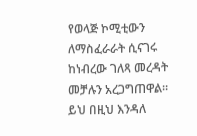የወላጅ ኮሚቲውን ለማስፈራራት ሲናገሩ ከነብረው ገለጻ መረዳት መቻሉን አረጋግጠዋል።
ይህ በዚህ እንዳለ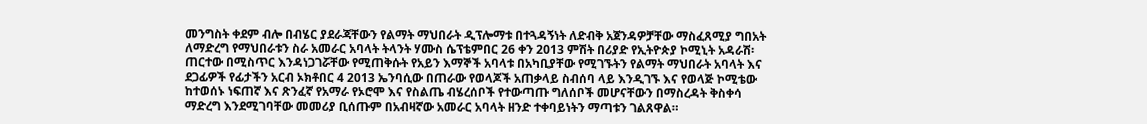መንግስት ቀደም ብሎ በብሄር ያደራጃቸውን የልማት ማህበራት ዲፕሎማቱ በተጓዳኝነት ለድብቅ አጀንዳዎቻቸው ማስፈጸሚያ ግበአት ለማድረግ የማህበራቱን ስራ አመራር አባላት ትላንት ሃሙስ ሴፕቴምበር 26 ቀን 2013 ምሽት በሪያድ የኢትዮጵያ ኮሚኒት አዳራሽ፡ ጠርተው በሚስጥር እንዳነጋገሯቸው የሚጠቅሱት የአይን እማኞች አባላቱ በአካቢያቸው የሚገኙትን የልማት ማህበራት አባላት እና ደጋፊዎች የፊታችን አርብ ኦክቶበር 4 2013 ኤንባሲው በጠራው የወላጆች አጠቃላይ ስብሰባ ላይ እንዲገኙ እና የወላጅ ኮሚቴው ከተወሰኑ ነፍጠኛ እና ጽንፈኛ የአማራ የኦሮሞ እና የስልጤ ብሄረሰቦች የተውጣጡ ግለሰቦች መሆናቸውን በማስረዳት ቅስቀሳ ማድረግ እንደሚገባቸው መመሪያ ቢሰጡም በአብዛኛው አመራር አባላት ዘንድ ተቀባይነትን ማጣቱን ገልጸዋል።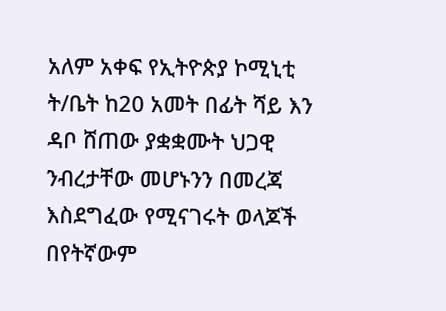አለም አቀፍ የኢትዮጵያ ኮሚኒቲ ት/ቤት ከ20 አመት በፊት ሻይ እን ዳቦ ሸጠው ያቋቋሙት ህጋዊ ንብረታቸው መሆኑንን በመረጃ እስደግፈው የሚናገሩት ወላጆች በየትኛውም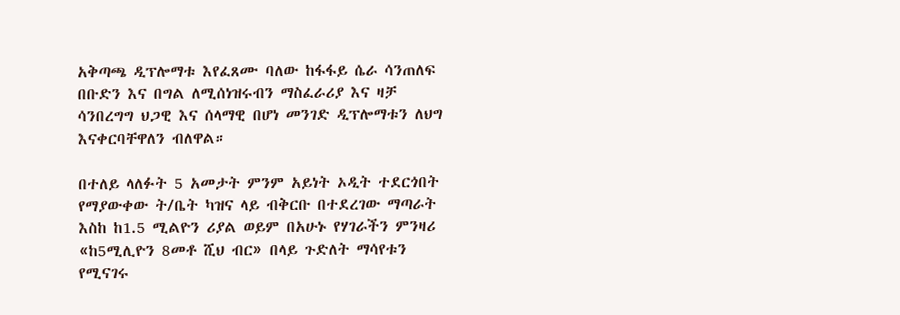አቅጣጫ ዲፕሎማቱ እየፈጸሙ ባለው ከፋፋይ ሴራ ሳንጠለፍ በቡድን እና በግል ለሚሰነዝሩብን ማስፈራሪያ እና ዛቻ ሳንበረግግ ህጋዊ እና ሰላማዊ በሆነ መንገድ ዲፕሎማቱን ለህግ እናቀርባቸዋለን ብለዋል።

በተለይ ላለፉት 5 አመታት ምንም አይነት ኦዲት ተደርጎበት የማያውቀው ት/ቤት ካዝና ላይ ብቅርቡ በተደረገው ማጣራት እስከ ከ1.5 ሚልዮን ሪያል ወይም በአሁኑ የሃገራችን ምንዛሪ «ከ5ሚሊዮን 8መቶ ሺህ ብር» በላይ ጉድለት ማሳየቱን የሚናገሩ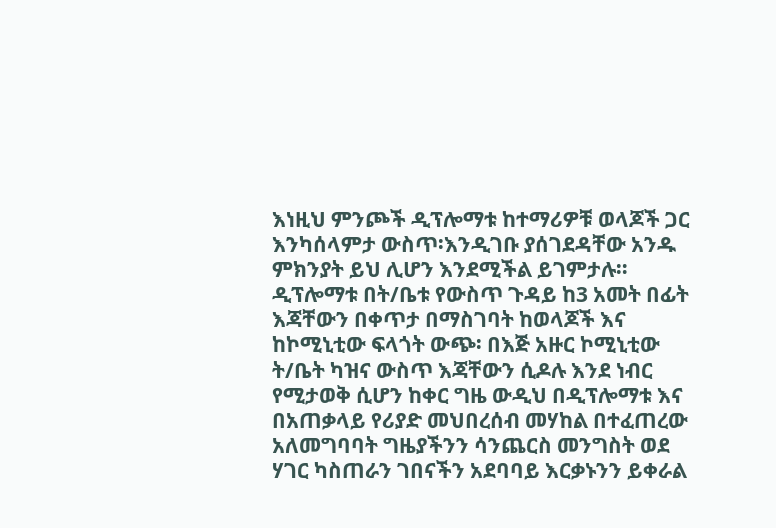እነዚህ ምንጮች ዲፕሎማቱ ከተማሪዎቹ ወላጆች ጋር እንካሰላምታ ውስጥ፡እንዲገቡ ያሰገደዳቸው አንዱ ምክንያት ይህ ሊሆን እንደሚችል ይገምታሉ። ዲፕሎማቱ በት/ቤቱ የውስጥ ጉዳይ ከ3 አመት በፊት እጃቸውን በቀጥታ በማስገባት ከወላጆች እና ከኮሚኒቲው ፍላጎት ውጭ፡ በእጅ አዙር ኮሚኒቲው ት/ቤት ካዝና ውስጥ እጃቸውን ሲዶሉ እንደ ነብር የሚታወቅ ሲሆን ከቀር ግዜ ውዲህ በዲፕሎማቱ እና በአጠቃላይ የሪያድ መህበረሰብ መሃከል በተፈጠረው አለመግባባት ግዜያችንን ሳንጨርስ መንግስት ወደ ሃገር ካስጠራን ገበናችን አደባባይ እርቃኑንን ይቀራል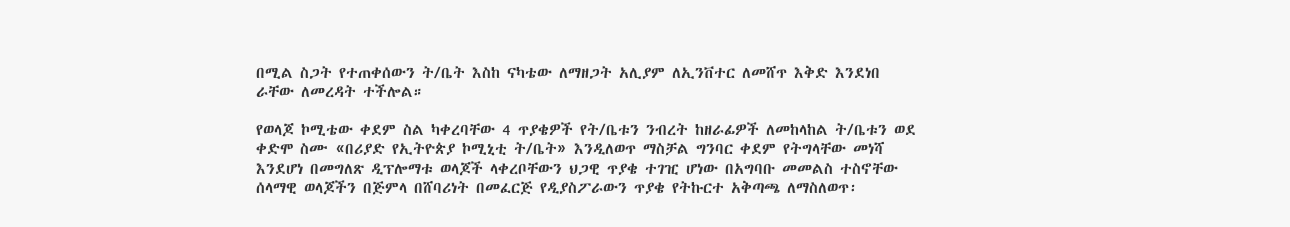በሚል ስጋት የተጠቀሰውን ት/ቤት እስከ ናካቴው ለማዘጋት አሊያም ለኢንቨተር ለመሸጥ እቅድ እንደነበ ራቸው ለመረዳት ተችሎል።

የወላጆ ኮሚቴው ቀደም ስል ካቀረባቸው 4 ጥያቄዎች የት/ቤቱን ንብረት ከዘራፊዎች ለመከላከል ት/ቤቱን ወደ ቀድሞ ስሙ «በሪያድ የኢትዮጵያ ኮሚኒቲ ት/ቤት» እንዲለወጥ ማስቻል ግንባር ቀደም የትግላቸው መነሻ እንደሆነ በመግለጽ ዲፕሎማቱ ወላጆች ላቀረቦቸውን ህጋዊ ጥያቄ ተገዢ ሆነው በአግባቡ መመልስ ተስኖቸው ሰላማዊ ወላጆችን በጅምላ በሸባሪነት በመፈርጅ የዲያስፖራውን ጥያቄ የትኩርተ አቅጣጫ ለማስለወጥ፡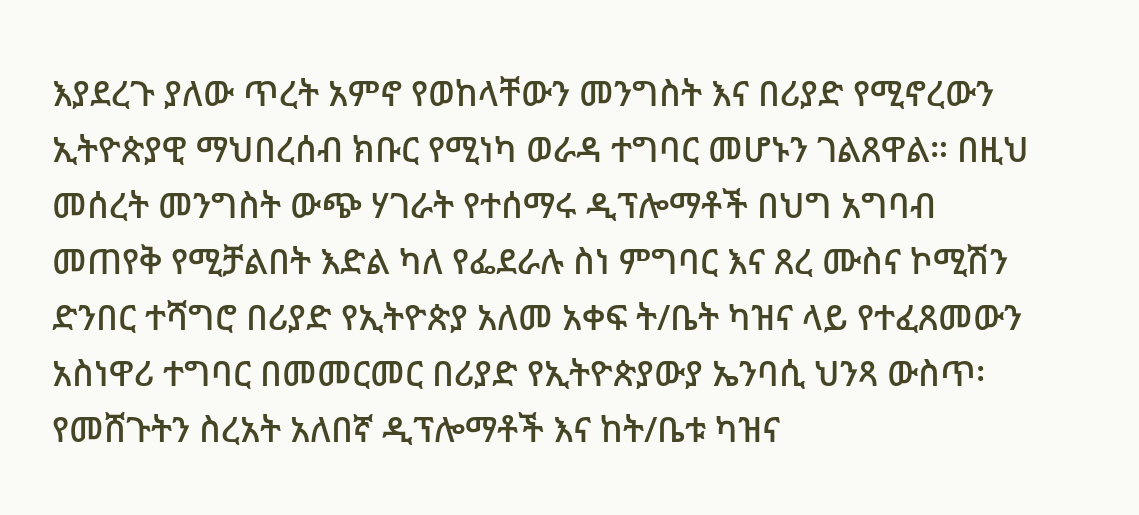እያደረጉ ያለው ጥረት አምኖ የወከላቸውን መንግስት እና በሪያድ የሚኖረውን ኢትዮጵያዊ ማህበረሰብ ክቡር የሚነካ ወራዳ ተግባር መሆኑን ገልጸዋል። በዚህ መሰረት መንግስት ውጭ ሃገራት የተሰማሩ ዲፕሎማቶች በህግ አግባብ መጠየቅ የሚቻልበት እድል ካለ የፌደራሉ ስነ ምግባር እና ጸረ ሙስና ኮሚሽን ድንበር ተሻግሮ በሪያድ የኢትዮጵያ አለመ አቀፍ ት/ቤት ካዝና ላይ የተፈጸመውን አስነዋሪ ተግባር በመመርመር በሪያድ የኢትዮጵያውያ ኤንባሲ ህንጻ ውስጥ፡የመሸጉትን ስረአት አለበኛ ዲፕሎማቶች እና ከት/ቤቱ ካዝና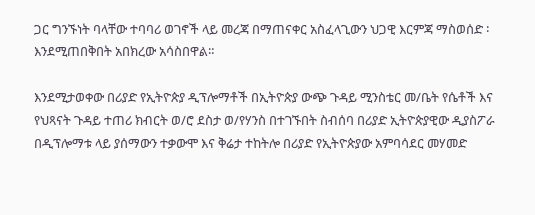ጋር ግንኙነት ባላቸው ተባባሪ ወገኖች ላይ መረጃ በማጠናቀር አስፈላጊውን ህጋዊ እርምጃ ማስወሰድ ፡እንደሚጠበቅበት አበክረው አሳስበዋል።

እንደሚታወቀው በሪያድ የኢትዮጵያ ዲፕሎማቶች በኢትዮጵያ ውጭ ጉዳይ ሚንስቴር መ/ቤት የሴቶች እና የህጻናት ጉዳይ ተጠሪ ክብርት ወ/ሮ ደስታ ወ/የሃንስ በተገኙበት ስብሰባ በሪያድ ኢትዮጵያዊው ዲያስፖራ በዲፕሎማቱ ላይ ያሰማውን ተቃውሞ እና ቅሬታ ተከትሎ በሪያድ የኢትዮጵያው አምባሳደር መሃመድ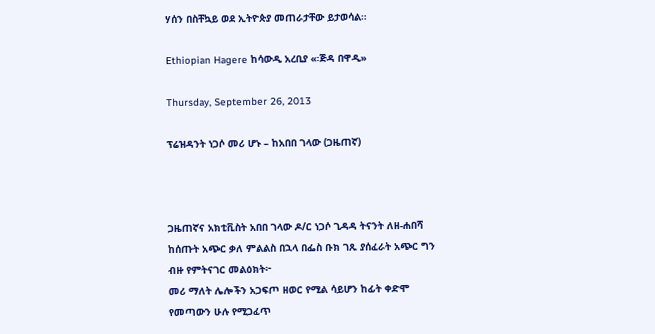ሃሰን በስቸኳይ ወደ ኢትዮጵያ መጠራታቸው ይታወሳል።

Ethiopian Hagere ከሳውዲ አረቢያ «፡ጅዳ በዋዲ»

Thursday, September 26, 2013

ፕሬዝዳንት ነጋሶ መሪ ሆኑ – ከአበበ ገላው (ጋዜጠኛ)



ጋዜጠኛና አክቲቪስት አበበ ገላው ዶ/ር ነጋሶ ጊዳዳ ትናንት ለዘ-ሐበሻ ከሰጡት አጭር ቃለ ምልልስ በኋላ በፌስ ቡክ ገጹ ያሰፈራት አጭር ግን ብዙ የምትናገር መልዕክት፦
መሪ ማለት ሌሎችን አጋፍጦ ዘወር የሚል ሳይሆን ከፊት ቀድሞ የመጣውን ሁሉ የሚጋፈጥ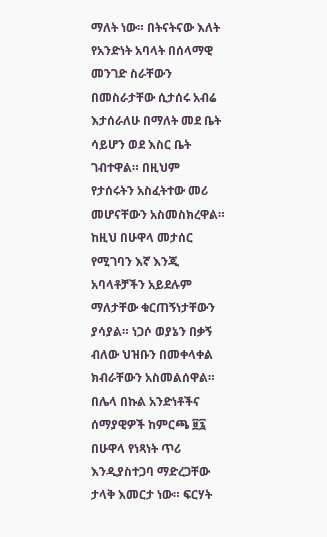ማለት ነው። በትናትናው እለት የአንድነት አባላት በሰላማዊ መንገድ ስራቸውን በመስራታቸው ሲታሰሩ አብሬ እታሰራለሁ በማለት መደ ቤት ሳይሆን ወደ እስር ቤት ገብተዋል። በዚህም የታሰሩትን አስፈትተው መሪ መሆናቸውን አስመስክረዋል። ከዚህ በሁዋላ መታሰር የሚገባን እኛ እንጂ አባላቶቻችን አይደሉም ማለታቸው ቁርጠኝነታቸውን ያሳያል። ነጋሶ ወያኔን በቃኝ ብለው ህዝቡን በመቀላቀል ክብራቸውን አስመልሰዋል።
በሌላ በኩል አንድነቶችና ሰማያዊዎች ከምርጫ ፱፯ በሁዋላ የነጻነት ጥሪ እንዲያስተጋባ ማድረጋቸው ታላቅ እመርታ ነው። ፍርሃት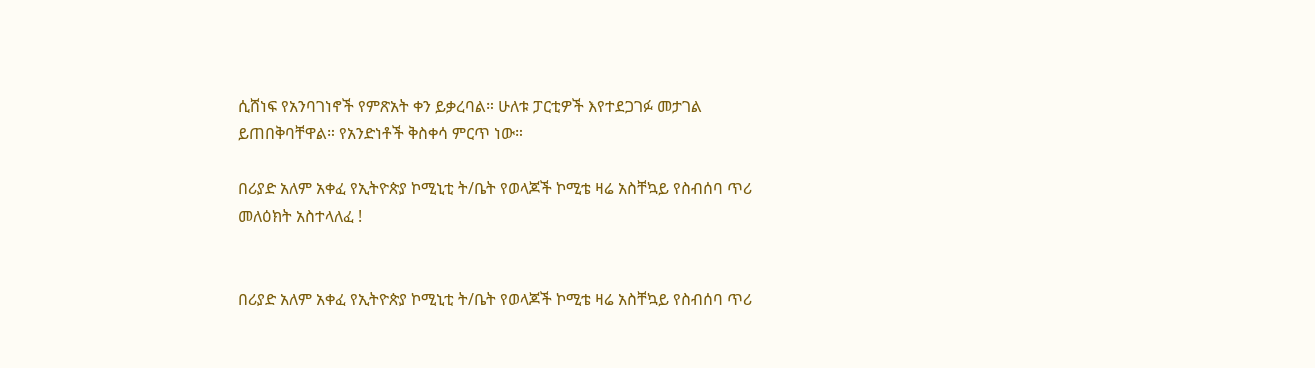ሲሸነፍ የአንባገነኖች የምጽአት ቀን ይቃረባል። ሁለቱ ፓርቲዎች እየተደጋገፉ መታገል ይጠበቅባቸዋል። የአንድነቶች ቅስቀሳ ምርጥ ነው።

በሪያድ አለም አቀፈ የኢትዮጵያ ኮሚኒቲ ት/ቤት የወላጆች ኮሚቴ ዛሬ አስቸኳይ የስብሰባ ጥሪ መለዕክት አስተላለፈ !


በሪያድ አለም አቀፈ የኢትዮጵያ ኮሚኒቲ ት/ቤት የወላጆች ኮሚቴ ዛሬ አስቸኳይ የስብሰባ ጥሪ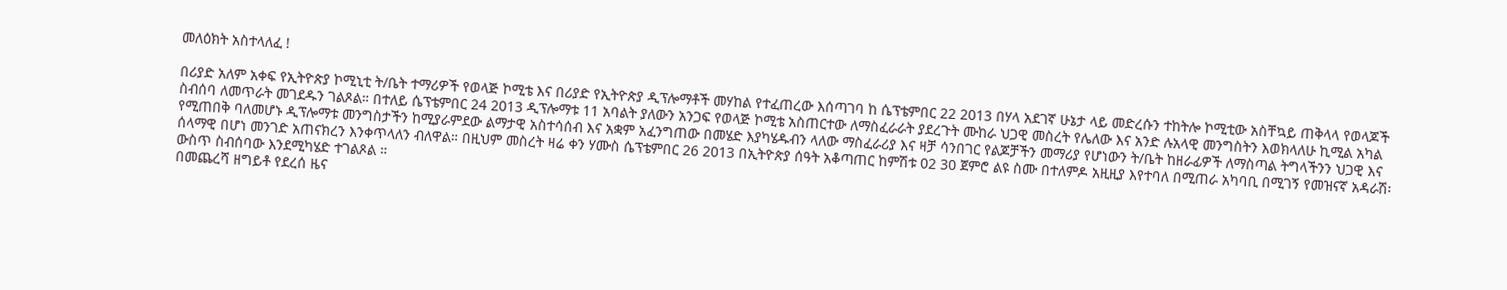መለዕክት አስተላለፈ !

በሪያድ አለም አቀፍ የኢትዮጵያ ኮሚኒቲ ት/ቤት ተማሪዎች የወላጅ ኮሚቴ እና በሪያድ የኢትዮጵያ ዲፕሎማቶች መሃከል የተፈጠረው እሰጣገባ ከ ሴፕቴምበር 22 2013 በሃላ አደገኛ ሁኔታ ላይ መድረሱን ተከትሎ ኮሚቲው አስቸኳይ ጠቅላላ የወላጆች ስብሰባ ለመጥራት መገደዱን ገልጾል። በተለይ ሴፕቴምበር 24 2013 ዲፕሎማቱ 11 አባልት ያለውን አንጋፍ የወላጅ ኮሚቴ አስጠርተው ለማስፈራራት ያደረጉት ሙከራ ህጋዊ መስረት የሌለው እና አንድ ሉአላዊ መንግስትን እወክላለሁ ኪሚል አካል የሚጠበቅ ባለመሆኑ ዲፕሎማቱ መንግስታችን ከሚያራምደው ልማታዊ አስተሳሰብ እና አቋም አፈንግጠው በመሄድ እያካሄዱብን ላለው ማስፈራሪያ እና ዛቻ ሳንበገር የልጆቻችን መማሪያ የሆነውን ት/ቤት ከዘራፊዎች ለማስጣል ትግላችንን ህጋዊ እና ሰላማዊ በሆነ መንገድ አጠናክረን እንቀጥላለን ብለዋል። በዚህም መስረት ዛሬ ቀን ሃሙስ ሴፕቴምበር 26 2013 በኢትዮጵያ ሰዓት አቆጣጠር ከምሽቱ 02 30 ጀምሮ ልዩ ስሙ በተለምዶ አዚዚያ እየተባለ በሚጠራ አካባቢ በሚገኝ የመዝናኛ አዳራሽ፡ውስጥ ስብሰባው እንደሚካሄድ ተገልጾል ።
በመጨረሻ ዘግይቶ የደረሰ ዜና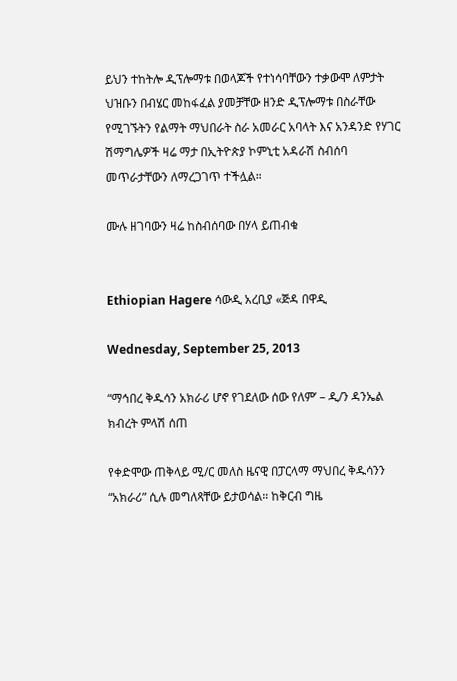ይህን ተከትሎ ዲፕሎማቱ በወላጆች የተነሳባቸውን ተቃውሞ ለምታት ህዝቡን በብሄር መከፋፈል ያመቻቸው ዘንድ ዲፕሎማቱ በስራቸው የሚገኙትን የልማት ማህበራት ስራ አመራር አባላት እና አንዳንድ የሃገር ሽማግሌዎች ዛሬ ማታ በኢትዮጵያ ኮምኒቲ አዳራሽ ስብሰባ መጥራታቸውን ለማረጋገጥ ተችሏል።

ሙሉ ዘገባውን ዛሬ ከስብሰባው በሃላ ይጠብቁ


Ethiopian Hagere ሳውዲ አረቢያ «ጅዳ በዋዲ

Wednesday, September 25, 2013

“ማኅበረ ቅዱሳን አክራሪ ሆኖ የገደለው ሰው የለም’ – ዲ/ን ዳንኤል ክብረት ምላሽ ሰጠ

የቀድሞው ጠቅላይ ሚ/ር መለስ ዜናዊ በፓርላማ ማህበረ ቅዱሳንን “አክራሪ” ሲሉ መግለጻቸው ይታወሳል። ከቅርብ ግዜ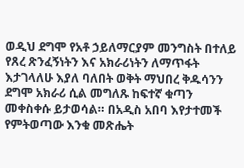ወዲህ ደግሞ የአቶ ኃይለማርያም መንግስት በተለይ የጸረ ጽንፈኝነትን እና አክራሪነትን ለማጥፋት እታገላለሁ እያለ ባለበት ወቅት ማህበረ ቅዱሳንን ደግሞ አክራሪ ሲል መግለጹ ከፍተኛ ቁጣን መቀስቀሱ ይታወሳል። በአዲስ አበባ እየታተመች የምትወጣው እንቁ መጽሔት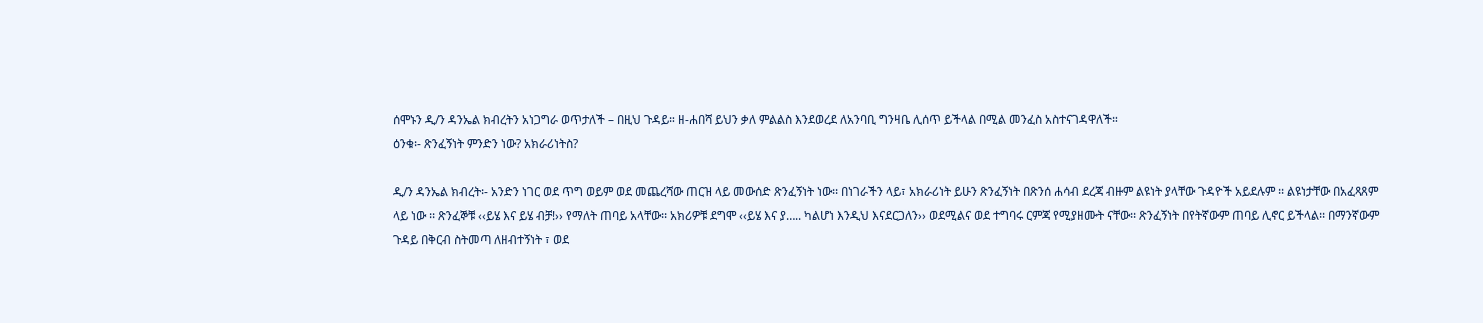ሰሞኑን ዲ/ን ዳንኤል ክብረትን አነጋግራ ወጥታለች – በዚህ ጉዳይ። ዘ-ሐበሻ ይህን ቃለ ምልልስ እንደወረደ ለአንባቢ ግንዛቤ ሊሰጥ ይችላል በሚል መንፈስ አስተናገዳዋለች።
ዕንቁ፡- ጽንፈኝነት ምንድን ነው? አክራሪነትስ?

ዲ/ን ዳንኤል ክብረት፡- አንድን ነገር ወደ ጥግ ወይም ወደ መጨረሻው ጠርዝ ላይ መውሰድ ጽንፈኝነት ነው፡፡ በነገራችን ላይ፣ አክራሪነት ይሁን ጽንፈኝነት በጽንሰ ሐሳብ ደረጃ ብዙም ልዩነት ያላቸው ጉዳዮች አይደሉም ፡፡ ልዩነታቸው በአፈጻጸም ላይ ነው ፡፡ ጽንፈኞቹ ‹‹ይሄ እና ይሄ ብቻ!›› የማለት ጠባይ አላቸው፡፡ አክሪዎቹ ደግሞ ‹‹ይሄ እና ያ….. ካልሆነ እንዲህ እናደርጋለን›› ወደሚልና ወደ ተግባሩ ርምጃ የሚያዘሙት ናቸው፡፡ ጽንፈኝነት በየትኛውም ጠባይ ሊኖር ይችላል፡፡ በማንኛውም ጉዳይ በቅርብ ስትመጣ ለዘብተኝነት ፣ ወደ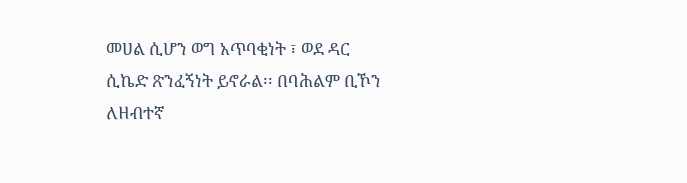መሀል ሲሆን ወግ አጥባቂነት ፣ ወደ ዳር ሲኬድ ጽንፈኝነት ይኖራል፡፡ በባሕልም ቢኾን ለዘብተኛ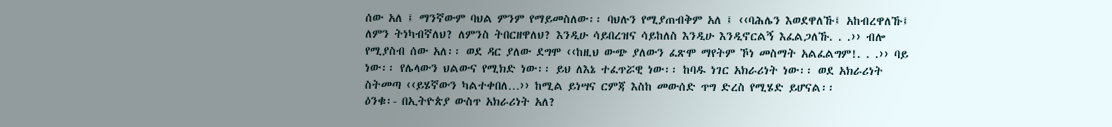ሰው አለ ፤ ማንኛውም ባህል ምንም የማይመስለው፡፡ ባህሉን የሚያጠብቅም አለ ፤ ‹‹ባሕሌን እወደዋለኹ፤ አከብረዋለኹ፤ ለምን ትነካብኛለህ? ለምንስ ትበርዘዋለህ? እንዲሁ ሳይበረዝና ሳይከለስ እንዲሁ እንዲኖርልኝ እፈልጋለኹ. . .›› ብሎ የሚያስብ ሰው አለ፡፡ ወደ ዳር ያለው ደግሞ ‹‹ከዚህ ውጭ ያለውን ፈጽሞ ማየትም ኾነ መስማት አልፈልግም!. . .›› ባይ ነው፡፡ የሌላውን ህልውና የሚክድ ነው፡፡ ይህ ለእኔ ተፈጥሯዊ ነው፡፡ ከባዱ ነገር አክራሪነት ነው፡፡ ወደ አክራሪነት ስትመጣ ‹‹ይሄኛውን ካልተቀበለ…›› ከሚል ይነሣና ርምጃ እስከ መውሰድ ጥግ ድረስ የሚሄድ ይሆናል፡፡
ዕንቁ፡- በኢትዮጵያ ውስጥ አክራሪነት አለ?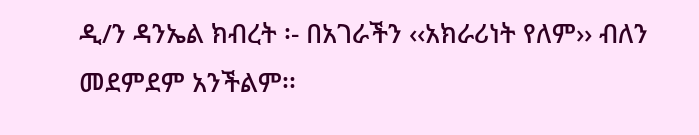ዲ/ን ዳንኤል ክብረት ፡- በአገራችን ‹‹አክራሪነት የለም›› ብለን መደምደም አንችልም፡፡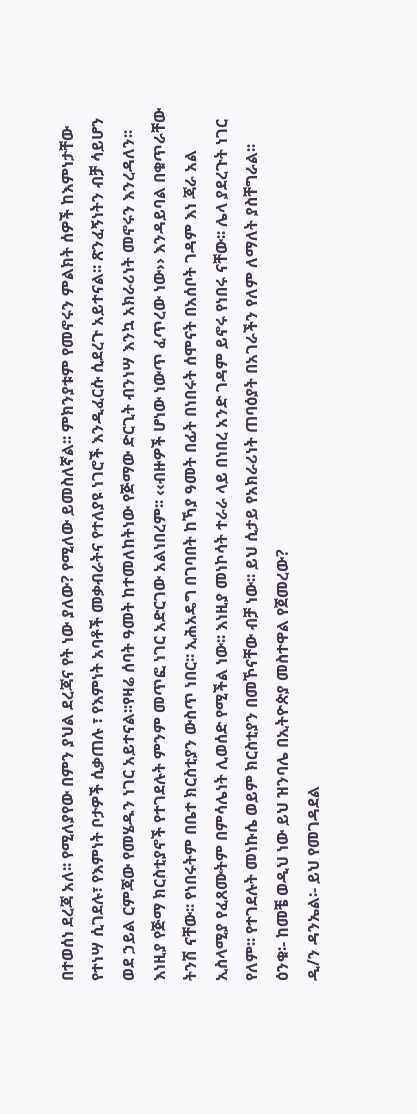በተወሰነ ደረጃ አለ፡፡ የሚለያየው በምን ያህል ደረጃና የት ነው ያለው? የሚለው ይመስለኛል፡፡ ምክንያቱም የመኖሩን ምልክት ሰዎች ከእምነታቸው የተነሣ ሲገደሉ፣ የእምነት ቦታዎች ሲቃጠሉ ፣ የእምነት አባቶች መቃብራትና የተለያዩ ነገሮች እንዲፈርሱ ሲደረጉ አይተናል፡፡ ጽንፈኝነትን ብቻ ሳይሆን ወደ ኃይል ርምጃው የመሄዱን ነገር አይተናል፡፡የዛሬ ሰባት ዓመት ከተመለከትነው የጅማው ድርጊት ብንነሣ እንኳ አክራሪነት መኖሩን እንረዳለን፡፡ እነዚያ የጅማ ክርስቲያኖች የተገደሉት ምንም መጥፎ ነገር አድርገው አልነበረም፡፡ ‹‹ብዙዎች ሆነው ነውጥ ፈጥረው ነው›› እንዳይባል በቁጥራቸው ትንሽ ናቸው፡፡ የነበሩትም በቤተ ክርስቲያን ውስጥ ነበር፡፡ ኢሕአዴግ በገባበት ከኻያ ዓመት በፊት በነበሩት ሰሞናት በአሰቦት ገዳም እነ ጃራ አል ኢስላሚያ የፈጸሙትም በምሳሌነት ሊወሰድ የሚችል ነው፡፡ እነዚያ መነኮሳት ተራራ ላይ በነበረ አንድ ገዳም ይኖሩ የነበሩ ናቸው፡፡ ሌላ ያደረጉት ነገር የለም፡፡ የተገደሉት መነኩሴ ወይም ክርስቲያን በመኾናቸው ብቻ ነው፡፡ ይህ ሲታይ የአክራሪነት ጠባዕያት በአገራችን የለም ለማለት ያስቸግራል፡፡
ዕንቁ፡- ከመቼ ወዲህ ነው ይህ ዝንባሌ በኢትዮጵያ መስተዋል የጀመረው?
ዲ/ን ዳንኤል፡- ይህ የመገዳደል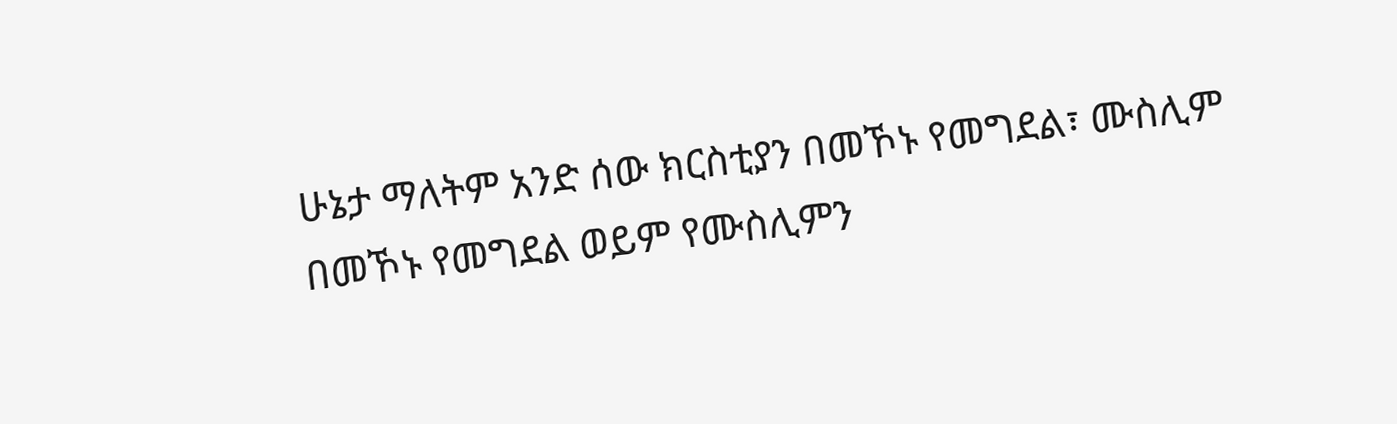ሁኔታ ማለትም አንድ ሰው ክርስቲያን በመኾኑ የመግደል፣ ሙስሊም በመኾኑ የመግደል ወይም የሙስሊምን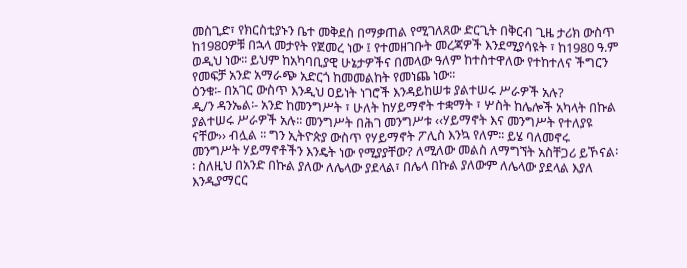መስጊድ፣ የክርስቲያኑን ቤተ መቅደስ በማቃጠል የሚገለጸው ድርጊት በቅርብ ጊዜ ታሪክ ውስጥ ከ1980ዎቹ በኋላ መታየት የጀመረ ነው ፤ የተመዘገቡት መረጃዎች እንደሚያሳዩት ፣ ከ1980 ዓ.ም ወዲህ ነው፡፡ ይህም ከአካባቢያዊ ሁኔታዎችና በመላው ዓለም ከተስተዋለው የተከተለና ችግርን የመፍቻ አንድ አማራጭ አድርጎ ከመመልከት የመነጨ ነው፡፡
ዕንቁ፡- በአገር ውስጥ እንዲህ ዐይነት ነገሮች እንዳይከሠቱ ያልተሠሩ ሥራዎች አሉ?
ዲ/ን ዳንኤል፡- አንድ ከመንግሥት ፣ ሁለት ከሃይማኖት ተቋማት ፣ ሦስት ከሌሎች አካላት በኩል ያልተሠሩ ሥራዎች አሉ፡፡ መንግሥት በሕገ መንግሥቱ ‹‹ሃይማኖት እና መንግሥት የተለያዩ ናቸው›› ብሏል ፡፡ ግን ኢትዮጵያ ውስጥ የሃይማኖት ፖሊስ እንኳ የለም፡፡ ይሄ ባለመኖሩ መንግሥት ሃይማኖቶችን እንዴት ነው የሚያያቸው? ለሚለው መልስ ለማግኘት አስቸጋሪ ይኾናል፡፡ ስለዚህ በአንድ በኩል ያለው ለሌላው ያደላል፣ በሌላ በኩል ያለውም ለሌላው ያደላል እያለ እንዲያማርር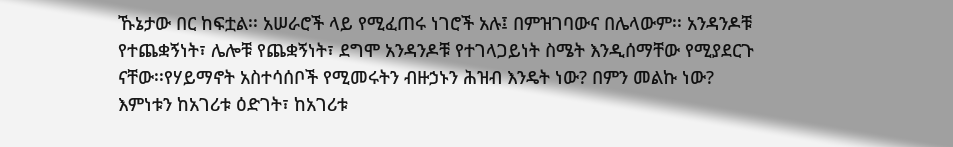ኹኔታው በር ከፍቷል፡፡ አሠራሮች ላይ የሚፈጠሩ ነገሮች አሉ፤ በምዝገባውና በሌላውም፡፡ አንዳንዶቹ የተጨቋኝነት፣ ሌሎቹ የጨቋኝነት፣ ደግሞ አንዳንዶቹ የተገላጋይነት ስሜት እንዲሰማቸው የሚያደርጉ ናቸው፡፡የሃይማኖት አስተሳሰቦች የሚመሩትን ብዙኃኑን ሕዝብ እንዴት ነው? በምን መልኩ ነው? እምነቱን ከአገሪቱ ዕድገት፣ ከአገሪቱ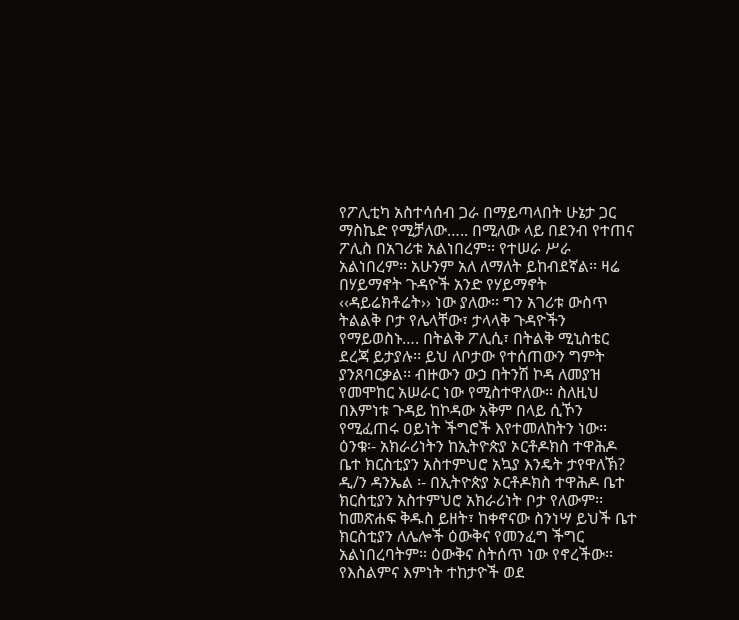የፖሊቲካ አስተሳሰብ ጋራ በማይጣላበት ሁኔታ ጋር ማስኬድ የሚቻለው….. በሚለው ላይ በደንብ የተጠና ፖሊስ በአገሪቱ አልነበረም፡፡ የተሠራ ሥራ አልነበረም፡፡ አሁንም አለ ለማለት ይከብደኛል፡፡ ዛሬ በሃይማኖት ጉዳዮች አንድ የሃይማኖት ‹‹ዳይሬክቶሬት›› ነው ያለው፡፡ ግን አገሪቱ ውስጥ ትልልቅ ቦታ የሌላቸው፣ ታላላቅ ጉዳዮችን የማይወስኑ…. በትልቅ ፖሊሲ፣ በትልቅ ሚኒስቴር ደረጃ ይታያሉ፡፡ ይህ ለቦታው የተሰጠውን ግምት ያንጸባርቃል፡፡ ብዙውን ውኃ በትንሽ ኮዳ ለመያዝ የመሞከር አሠራር ነው የሚስተዋለው፡፡ ስለዚህ በእምነቱ ጉዳይ ከኮዳው አቅም በላይ ሲኾን የሚፈጠሩ ዐይነት ችግሮች እየተመለከትን ነው፡፡
ዕንቁ፡- አክራሪነትን ከኢትዮጵያ ኦርቶዶክስ ተዋሕዶ ቤተ ክርስቲያን አስተምህሮ አኳያ እንዴት ታየዋለኽ?
ዲ/ን ዳንኤል ፡- በኢትዮጵያ ኦርቶዶክስ ተዋሕዶ ቤተ ክርስቲያን አስተምህሮ አክራሪነት ቦታ የለውም፡፡ ከመጽሐፍ ቅዱስ ይዘት፣ ከቀኖናው ስንነሣ ይህች ቤተ ክርስቲያን ለሌሎች ዕውቅና የመንፈግ ችግር አልነበረባትም፡፡ ዕውቅና ስትሰጥ ነው የኖረችው፡፡ የእስልምና እምነት ተከታዮች ወደ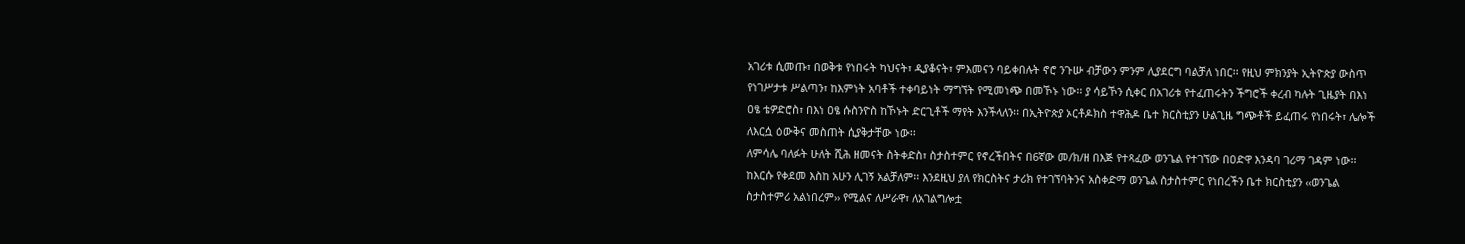አገሪቱ ሲመጡ፣ በወቅቱ የነበሩት ካህናት፣ ዲያቆናት፣ ምእመናን ባይቀበሉት ኖሮ ንጉሡ ብቻውን ምንም ሊያደርግ ባልቻለ ነበር፡፡ የዚህ ምክንያት ኢትዮጵያ ውስጥ የነገሥታቱ ሥልጣን፣ ከእምነት አባቶች ተቀባይነት ማግኘት የሚመነጭ በመኾኑ ነው፡፡ ያ ሳይኾን ሲቀር በአገሪቱ የተፈጠሩትን ችግሮች ቀረብ ካሉት ጊዜያት በእነ ዐፄ ቴዎድሮስ፣ በእነ ዐፄ ሱስንዮስ ከኾኑት ድርጊቶች ማየት እንችላለን፡፡ በኢትዮጵያ ኦርቶዶክስ ተዋሕዶ ቤተ ክርስቲያን ሁልጊዜ ግጭቶች ይፈጠሩ የነበሩት፣ ሌሎች ለእርሷ ዕውቅና መስጠት ሲያቅታቸው ነው፡፡
ለምሳሌ ባለፉት ሁለት ሺሕ ዘመናት ስትቀድስ፣ ስታስተምር የኖረችበትና በ6ኛው መ/ክ/ዘ በእጅ የተጻፈው ወንጌል የተገኘው በዐድዋ እንዳባ ገሪማ ገዳም ነው፡፡ ከእርሱ የቀደመ እስከ አሁን ሊገኝ አልቻለም፡፡ እንደዚህ ያለ የክርስትና ታሪክ የተገኘባትንና አስቀድማ ወንጌል ስታስተምር የነበረችን ቤተ ክርስቲያን ‹‹ወንጌል ስታስተምሪ አልነበረም›› የሚልና ለሥራዋ፣ ለአገልግሎቷ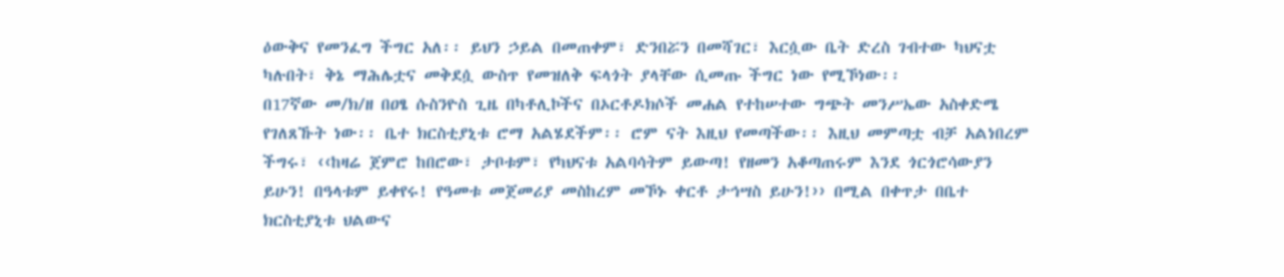ዕውቅና የመንፈግ ችግር አለ፡፡ ይህን ኃይል በመጠቀም፣ ድንበሯን በመሻገር፣ እርሷው ቤት ድረስ ገብተው ካህናቷ ካሉበት፣ ቅኔ ማሕሌቷና መቅደሷ ውስጥ የመዝለቅ ፍላጎት ያላቸው ሲመጡ ችግር ነው የሚኾነው፡፡
በ17ኛው መ/ክ/ዘ በዐፄ ሱስንዮስ ጊዜ በካቶሊኮችና በኦርቶዶክሶች መሐል የተከሠተው ግጭት መንሥኤው አስቀድሜ የገለጸኹት ነው፡፡ ቤተ ክርስቲያኒቱ ሮማ አልሄደችም፡፡ ሮም ናት እዚህ የመጣችው፡፡ እዚህ መምጣቷ ብቻ አልነበረም ችግሩ፣ ‹‹ከዛሬ ጀምሮ ከበሮው፣ ታቦቱም፣ የካህናቱ አልባሳትም ይውጣ! የዘመን አቆጣጠሩም እንደ ጎርጎሮሳውያን ይሁን! በዓላቱም ይቀየሩ! የዓመቱ መጀመሪያ መስከረም መኾኑ ቀርቶ ታኅሣስ ይሁን!›› በሚል በቀጥታ በቤተ ክርስቲያኒቱ ህልውና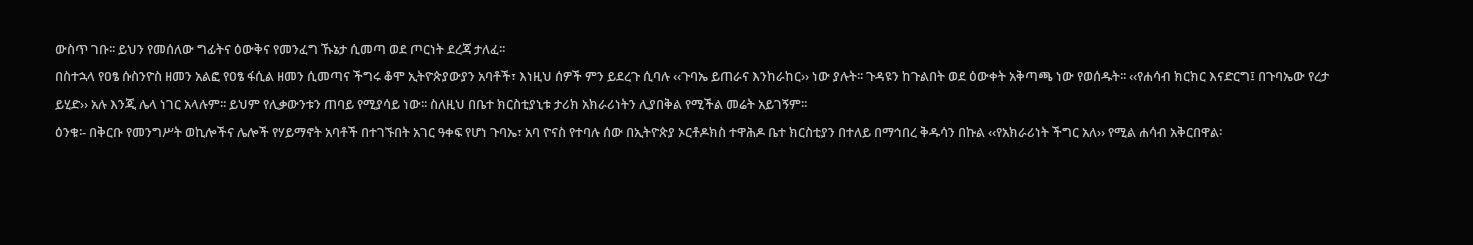ውስጥ ገቡ፡፡ ይህን የመሰለው ግፊትና ዕውቅና የመንፈግ ኹኔታ ሲመጣ ወደ ጦርነት ደረጃ ታለፈ፡፡
በስተኋላ የዐፄ ሱስንዮስ ዘመን አልፎ የዐፄ ፋሲል ዘመን ሲመጣና ችግሩ ቆሞ ኢትዮጵያውያን አባቶች፣ እነዚህ ሰዎች ምን ይደረጉ ሲባሉ ‹‹ጉባኤ ይጠራና እንከራከር›› ነው ያሉት፡፡ ጉዳዩን ከጉልበት ወደ ዕውቀት አቅጣጫ ነው የወሰዱት፡፡ ‹‹የሐሳብ ክርክር እናድርግ፤ በጉባኤው የረታ ይሂድ›› አሉ እንጂ ሌላ ነገር አላሉም፡፡ ይህም የሊቃውንቱን ጠባይ የሚያሳይ ነው፡፡ ስለዚህ በቤተ ክርስቲያኒቱ ታሪክ አክራሪነትን ሊያበቅል የሚችል መሬት አይገኝም፡፡
ዕንቁ፡- በቅርቡ የመንግሥት ወኪሎችና ሌሎች የሃይማኖት አባቶች በተገኙበት አገር ዓቀፍ የሆነ ጉባኤ፣ አባ ዮናስ የተባሉ ሰው በኢትዮጵያ ኦርቶዶክስ ተዋሕዶ ቤተ ክርስቲያን በተለይ በማኅበረ ቅዱሳን በኩል ‹‹የአክራሪነት ችግር አለ›› የሚል ሐሳብ አቅርበዋል፡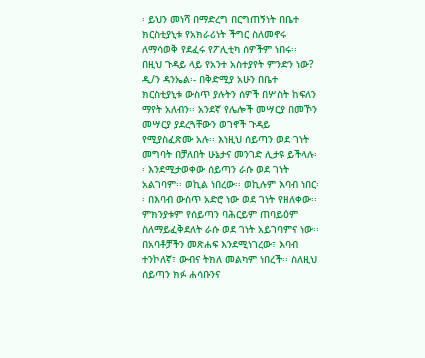፡ ይህን መነሻ በማድረግ በርግጠኝነት በቤተ ክርስቲያኒቱ የአክራሪነት ችግር ስለመኖሩ ለማሳወቅ የደፈሩ የፖሊቲካ ሰዎችም ነበሩ፡፡ በዚህ ጉዳይ ላይ የአንተ አስተያየት ምንድን ነው?
ዲ/ን ዳንኤል፡- በቅድሚያ አሁን በቤተ ክርስቲያኒቱ ውስጥ ያሉትን ሰዎች በሦስት ከፍለን ማየት አለብን፡፡ አንደኛ የሌሎች መሣርያ በመኾን መሣርያ ያደረጓቸውን ወገኖች ጉዳይ የሚያስፈጽሙ አሉ፡፡ እነዚህ ሰይጣን ወደ ገነት መግባት በቻለበት ሁኔታና መንገድ ሊታዩ ይችላሉ፡፡ እንደሚታወቀው ሰይጣን ራሱ ወደ ገነት አልገባም፡፡ ወኪል ነበረው፡፡ ወኪሉም እባብ ነበር፡፡ በእባብ ውስጥ አድሮ ነው ወደ ገነት የዘለቀው፡፡ ምክንያቱም የሰይጣን ባሕርይም ጠባይዕም ስለማይፈቅደለት ራሱ ወደ ገነት አይገባምና ነው፡፡ በአባቶቻችን መጽሐፍ እንደሚነገረው፣ እባብ ተንኮለኛ፣ ውብና ትክለ መልካም ነበረች፡፡ ስለዚህ ሰይጣን ክፉ ሐሳቡንና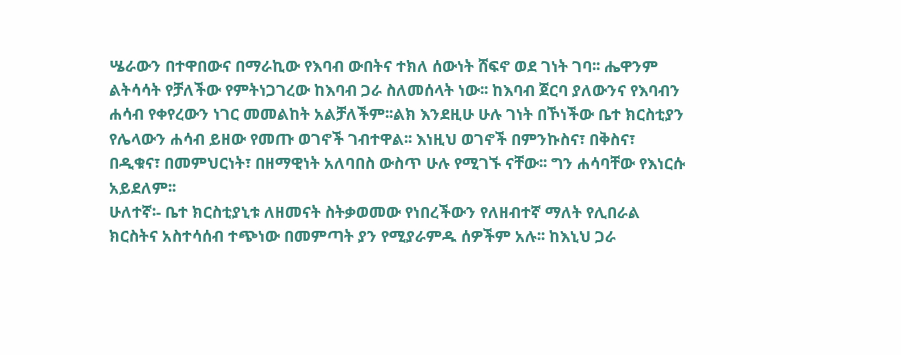ሤራውን በተዋበውና በማራኪው የእባብ ውበትና ተክለ ሰውነት ሸፍኖ ወደ ገነት ገባ፡፡ ሔዋንም ልትሳሳት የቻለችው የምትነጋገረው ከእባብ ጋራ ስለመሰላት ነው፡፡ ከእባብ ጀርባ ያለውንና የእባብን ሐሳብ የቀየረውን ነገር መመልከት አልቻለችም፡፡ልክ እንደዚሁ ሁሉ ገነት በኾነችው ቤተ ክርስቲያን የሌላውን ሐሳብ ይዘው የመጡ ወገኖች ገብተዋል፡፡ እነዚህ ወገኖች በምንኩስና፣ በቅስና፣ በዲቁና፣ በመምህርነት፣ በዘማዊነት አለባበስ ውስጥ ሁሉ የሚገኙ ናቸው፡፡ ግን ሐሳባቸው የእነርሱ አይደለም፡፡
ሁለተኛ፡- ቤተ ክርስቲያኒቱ ለዘመናት ስትቃወመው የነበረችውን የለዘብተኛ ማለት የሊበራል ክርስትና አስተሳሰብ ተጭነው በመምጣት ያን የሚያራምዱ ሰዎችም አሉ፡፡ ከእኒህ ጋራ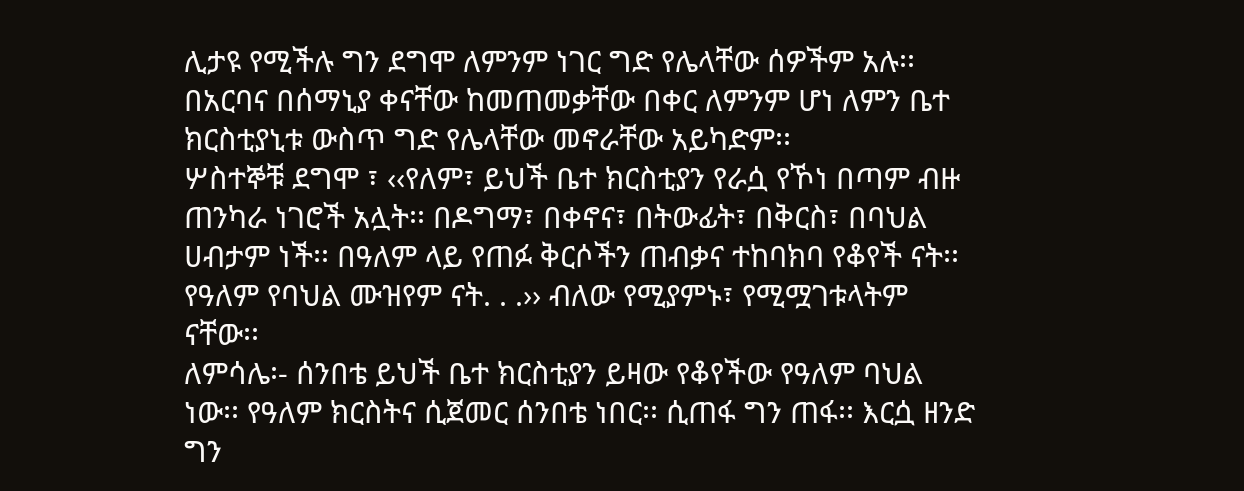ሊታዩ የሚችሉ ግን ደግሞ ለምንም ነገር ግድ የሌላቸው ሰዎችም አሉ፡፡ በአርባና በሰማኒያ ቀናቸው ከመጠመቃቸው በቀር ለምንም ሆነ ለምን ቤተ ክርስቲያኒቱ ውስጥ ግድ የሌላቸው መኖራቸው አይካድም፡፡
ሦስተኞቹ ደግሞ ፣ ‹‹የለም፣ ይህች ቤተ ክርስቲያን የራሷ የኾነ በጣም ብዙ ጠንካራ ነገሮች አሏት፡፡ በዶግማ፣ በቀኖና፣ በትውፊት፣ በቅርስ፣ በባህል ሀብታም ነች፡፡ በዓለም ላይ የጠፉ ቅርሶችን ጠብቃና ተከባክባ የቆየች ናት፡፡ የዓለም የባህል ሙዝየም ናት. . .›› ብለው የሚያምኑ፣ የሚሟገቱላትም ናቸው፡፡
ለምሳሌ፡- ሰንበቴ ይህች ቤተ ክርስቲያን ይዛው የቆየችው የዓለም ባህል ነው፡፡ የዓለም ክርስትና ሲጀመር ሰንበቴ ነበር፡፡ ሲጠፋ ግን ጠፋ፡፡ እርሷ ዘንድ ግን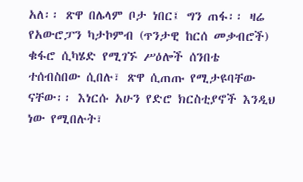አለ፡፡ ጽዋ በሌላም ቦታ ነበር፤ ግን ጠፋ፡፡ ዛሬ የአውሮፓን ካታኮምብ (ጥንታዊ ከርሰ መቃብሮች) ቁፋሮ ሲካሄድ የሚገኙ ሥዕሎች ሰንበቴ ተሰብስበው ሲበሉ፣ ጽዋ ሲጠጡ የሚታዩባቸው ናቸው፡፡ እነርሱ አሁን የድሮ ክርስቲያኖች እንዲህ ነው የሚበሉት፣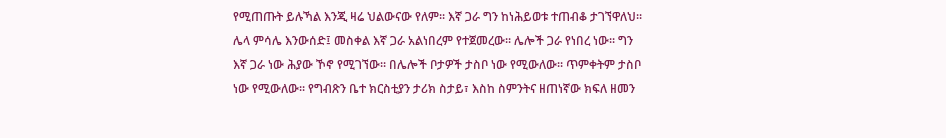የሚጠጡት ይሉኻል እንጂ ዛሬ ህልውናው የለም፡፡ እኛ ጋራ ግን ከነሕይወቱ ተጠብቆ ታገኘዋለህ፡፡ ሌላ ምሳሌ እንውሰድ፤ መስቀል እኛ ጋራ አልነበረም የተጀመረው፡፡ ሌሎች ጋራ የነበረ ነው፡፡ ግን እኛ ጋራ ነው ሕያው ኾኖ የሚገኘው፡፡ በሌሎች ቦታዎች ታስቦ ነው የሚውለው፡፡ ጥምቀትም ታስቦ ነው የሚውለው፡፡ የግብጽን ቤተ ክርስቲያን ታሪክ ስታይ፣ እስከ ስምንትና ዘጠነኛው ክፍለ ዘመን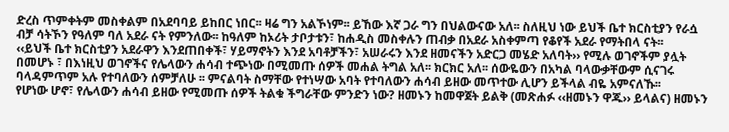ድረስ ጥምቀትም መስቀልም በአደባባይ ይከበር ነበር፡፡ ዛሬ ግን አልኾነም፡፡ ይኸው እኛ ጋራ ግን በህልውናው አለ፡፡ ስለዚህ ነው ይህች ቤተ ክርስቲያን የራሷ ብቻ ሳትኾን የዓለም ባለ አደራ ናት የምንለው፡፡ ከዓለም ከኦሪት ታቦታቱን፣ ከሐዲስ መስቀሉን ጠብቃ በአደራ አስቀምጣ የቆየች አደራ የማትበላ ናት፡፡
‹‹ይህች ቤተ ክርስቲያን አደራዋን እንደጠበቀች፣ ሃይማኖትን እንደ አባቶቻችን፣ አሠራሩን እንደ ዘመናችን አድርጋ መሄድ አለባት›› የሚሉ ወገኖችም ያሏት በመሆኑ ፣ በእነዚህ ወገኖችና የሌላውን ሐሳብ ተጭነው በሚመጡ ሰዎች መሐል ትግል አለ፡፡ ክርክር አለ፡፡ ሰውዬውን በአካል ባላውቃቸውም ሲናገሩ ባላዳምጥም አሉ የተባለውን ሰምቻለሁ ፡፡ ምናልባት ስማቸው የተነሣው አባት የተባለውን ሐሳብ ይዘው መጥተው ሊሆን ይችላል ብዬ አምናለኹ፡፡
የሆነው ሆኖ፣ የሌላውን ሐሳብ ይዘው የሚመጡ ሰዎች ትልቁ ችግራቸው ምንድን ነው? ዘመኑን ከመዋጀት ይልቅ (መጽሐፉ ‹‹ዘመኑን ዋጁ›› ይላልና) ዘመኑን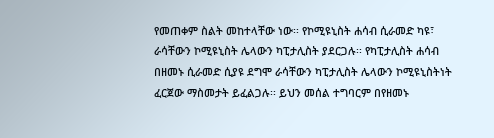የመጠቀም ስልት መከተላቸው ነው፡፡ የኮሚዩኒስት ሐሳብ ሲራመድ ካዩ፣ ራሳቸውን ኮሚዩኒስት ሌላውን ካፒታሊስት ያደርጋሉ፡፡ የካፒታሊስት ሐሳብ በዘመኑ ሲራመድ ሲያዩ ደግሞ ራሳቸውን ካፒታሊስት ሌላውን ኮሚዩኒስትነት ፈርጀው ማስመታት ይፈልጋሉ፡፡ ይህን መሰል ተግባርም በየዘመኑ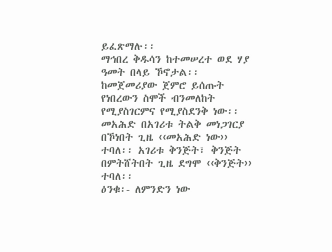ይፈጽማሉ፡፡
ማኅበረ ቅዱሳን ከተመሠረተ ወደ ሃያ ዓመት በላይ ኾኖታል፡፡ ከመጀመሪያው ጀምሮ ይሰጡት የነበረውን ስሞች ብንመለከት የሚያስገርምና የሚያስደንቅ ነው፡፡ መአሕድ በአገሪቱ ትልቅ መነጋገርያ በኾነበት ጊዜ ‹‹መአሕድ ነው›› ተባለ፡፡ አገሪቱ ቅንጅት፣ ቅንጅት በምትሸትበት ጊዜ ደግሞ ‹‹ቅንጅት›› ተባለ፡፡
ዕንቁ፡- ለምንድን ነው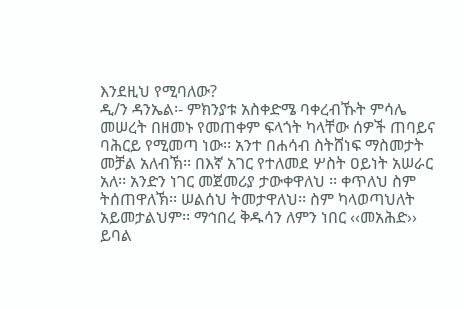እንደዚህ የሚባለው?
ዲ/ን ዳንኤል፡- ምክንያቱ አስቀድሜ ባቀረብኹት ምሳሌ መሠረት በዘመኑ የመጠቀም ፍላጎት ካላቸው ሰዎች ጠባይና ባሕርይ የሚመጣ ነው፡፡ አንተ በሐሳብ ስትሸነፍ ማስመታት መቻል አለብኽ፡፡ በእኛ አገር የተለመደ ሦስት ዐይነት አሠራር አለ፡፡ አንድን ነገር መጀመሪያ ታውቀዋለህ ፡፡ ቀጥለህ ስም ትሰጠዋለኽ፡፡ ሠልሰህ ትመታዋለህ፡፡ ስም ካላወጣህለት አይመታልህም፡፡ ማኅበረ ቅዱሳን ለምን ነበር ‹‹መአሕድ›› ይባል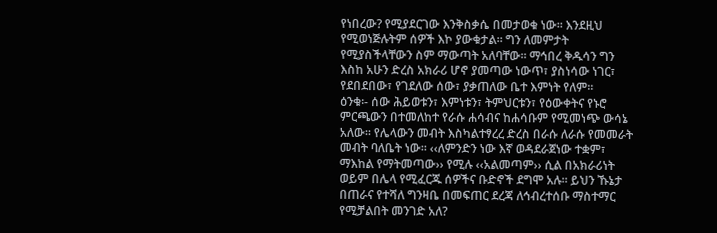የነበረው? የሚያደርገው እንቅስቃሴ በመታወቁ ነው፡፡ እንደዚህ የሚወነጅሉትም ሰዎች እኮ ያውቁታል፡፡ ግን ለመምታት የሚያስችላቸውን ስም ማውጣት አለባቸው፡፡ ማኅበረ ቅዱሳን ግን እስከ አሁን ድረስ አክራሪ ሆኖ ያመጣው ነውጥ፣ ያስነሳው ነገር፣ የደበደበው፣ የገደለው ሰው፣ ያቃጠለው ቤተ እምነት የለም፡፡
ዕንቁ፡- ሰው ሕይወቱን፣ እምነቱን፣ ትምህርቱን፣ የዕውቀትና የኑሮ ምርጫውን በተመለከተ የራሱ ሐሳብና ከሐሳቡም የሚመነጭ ውሳኔ አለው፡፡ የሌላውን መብት እስካልተፃረረ ድረስ በራሱ ለራሱ የመመራት መብት ባለቤት ነው፡፡ ‹‹ለምንድን ነው እኛ ወዳደራጀነው ተቋም፣ ማእከል የማትመጣው›› የሚሉ ‹‹አልመጣም›› ሲል በአክራሪነት ወይም በሌላ የሚፈርጁ ሰዎችና ቡድኖች ደግሞ አሉ፡፡ ይህን ኹኔታ በጠራና የተሻለ ግንዛቤ በመፍጠር ደረጃ ለኅብረተሰቡ ማስተማር የሚቻልበት መንገድ አለ?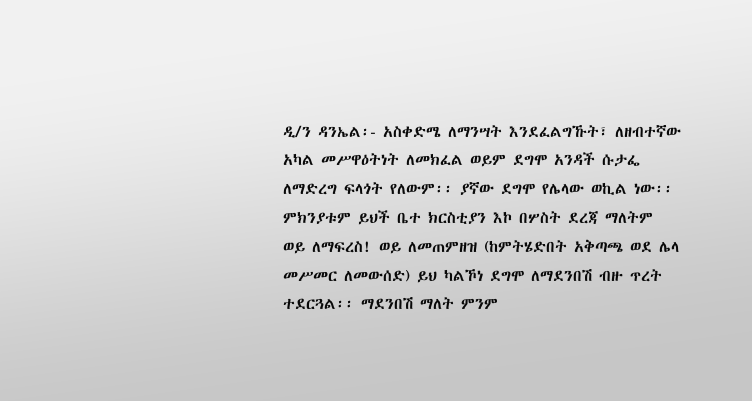ዲ/ን ዳንኤል፡- አስቀድሜ ለማንሣት እንደፈልግኹት፣ ለዘብተኛው አካል መሥዋዕትነት ለመክፈል ወይም ደግሞ አንዳች ሱታፌ ለማድረግ ፍላጎት የለውም፡፡ ያኛው ደግሞ የሌላው ወኪል ነው፡፡ ምክንያቱም ይህች ቤተ ክርስቲያን እኮ በሦስት ደረጃ ማለትም ወይ ለማፍረስ! ወይ ለመጠምዘዝ (ከምትሄድበት አቅጣጫ ወደ ሌላ መሥመር ለመውሰድ) ይህ ካልኾነ ደግሞ ለማደንበሽ ብዙ ጥረት ተደርጓል፡፡ ማደንበሽ ማለት ምንም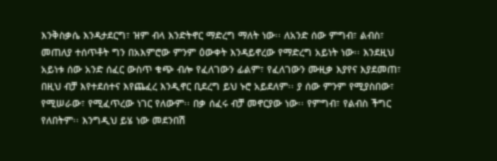እንቅስቃሴ እንዳታደርግ፣ ዝም ብላ እንድትኖር ማድረግ ማለት ነው፡፡ ለአንድ ሰው ምግብ፣ ልብስ፣ መጠለያ ተሰጥቶት ግን በአእምሮው ምንም ዕውቀት እንዳይኖረው የማድረግ አይነት ነው፡፡ እንደዚህ አይነቱ ሰው አንድ ሰፈር ውስጥ ቁጭ ብሎ የፈለገውን ፊልም፣ የፈለገውን ሙዚቃ እያየና እያደመጠ፣ በዚህ ብቻ እየተደሰተና እየጨፈረ እንዲኖር ቢደረግ ይህ ኑሮ አይደለም፡፡ ያ ሰው ምንም የሚያስበው፣ የሚሠራው፣ የሚፈጥረው ነገር የለውም፡፡ በቃ ሰፈሩ ብቻ መኖርያው ነው፡፡ የምግብ፣ የልብስ ችግር የለበትም፡፡ እንግዲህ ይሄ ነው መደንበሽ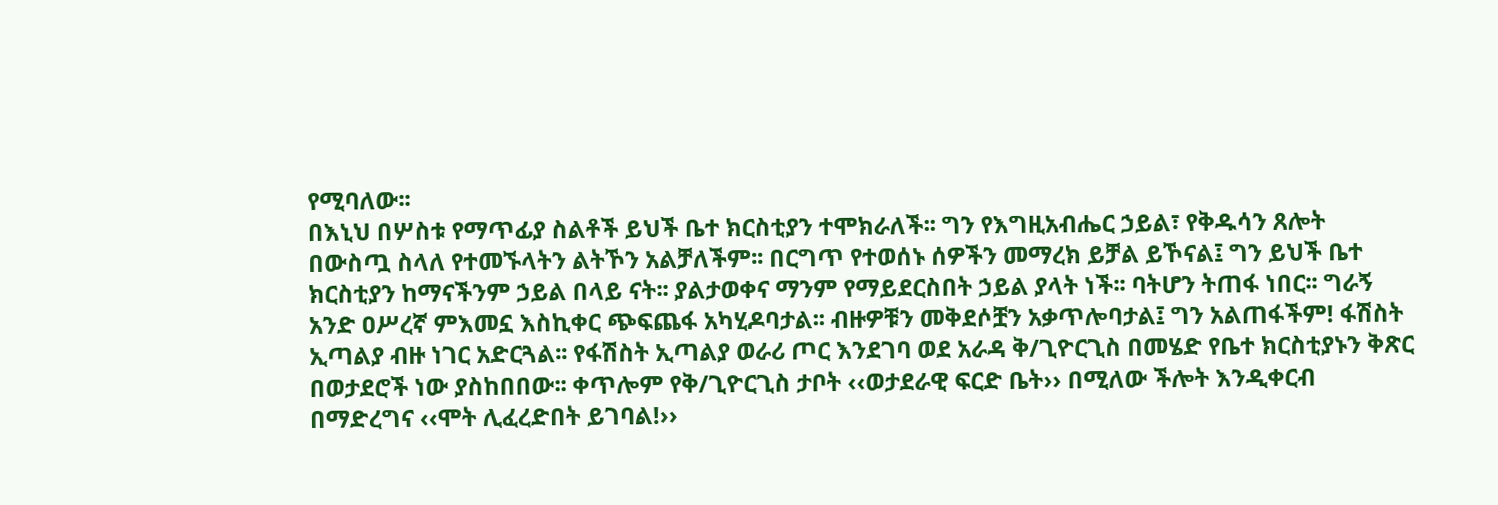የሚባለው፡፡
በእኒህ በሦስቱ የማጥፊያ ስልቶች ይህች ቤተ ክርስቲያን ተሞክራለች፡፡ ግን የእግዚአብሔር ኃይል፣ የቅዱሳን ጸሎት በውስጧ ስላለ የተመኙላትን ልትኾን አልቻለችም፡፡ በርግጥ የተወሰኑ ሰዎችን መማረክ ይቻል ይኾናል፤ ግን ይህች ቤተ ክርስቲያን ከማናችንም ኃይል በላይ ናት፡፡ ያልታወቀና ማንም የማይደርስበት ኃይል ያላት ነች፡፡ ባትሆን ትጠፋ ነበር፡፡ ግራኝ አንድ ዐሥረኛ ምእመኗ እስኪቀር ጭፍጨፋ አካሂዶባታል፡፡ ብዙዎቹን መቅደሶቿን አቃጥሎባታል፤ ግን አልጠፋችም! ፋሽስት ኢጣልያ ብዙ ነገር አድርጓል፡፡ የፋሽስት ኢጣልያ ወራሪ ጦር እንደገባ ወደ አራዳ ቅ/ጊዮርጊስ በመሄድ የቤተ ክርስቲያኑን ቅጽር በወታደሮች ነው ያስከበበው፡፡ ቀጥሎም የቅ/ጊዮርጊስ ታቦት ‹‹ወታደራዊ ፍርድ ቤት›› በሚለው ችሎት እንዲቀርብ በማድረግና ‹‹ሞት ሊፈረድበት ይገባል!››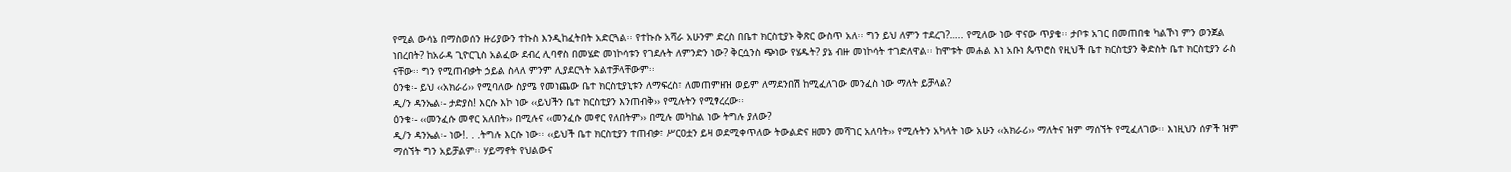የሚል ውሳኔ በማስወሰን ዙሪያውን ተኩስ እንዲከፈትበት አድርጓል፡፡ የተኩሱ አሻራ አሁንም ድረስ በቤተ ክርስቲያኑ ቅጽር ውስጥ አለ፡፡ ግን ይህ ለምን ተደረገ?….. የሚለው ነው ዋናው ጥያቄ፡፡ ታቦቱ አገር በመጠበቁ ካልኾነ ምን ወንጀል ነበረበት? ከአራዳ ጊዮርጊስ አልፈው ደብረ ሊባኖስ በመሄድ መነኮሳቱን የገደሉት ለምንድን ነው? ቅርሷንስ ጭነው የሄዱት? ያኔ ብዙ መነኮሳት ተገድለዋል፡፡ ከሞቱት መሐል እነ አቡነ ጴጥሮስ የዚህች ቤተ ክርስቲያን ቅድስት ቤተ ክርስቲያን ራስ ናቸው፡፡ ግን የሚጠብቃት ኃይል ስላለ ምንም ሊያደርጓት አልተቻላቸውም፡፡
ዕንቁ፡- ይህ ‹‹አክራሪ›› የሚባለው ስያሜ የመነጨው ቤተ ክርስቲያኒቱን ለማፍረስ፣ ለመጠምዘዝ ወይም ለማደንበሽ ከሚፈለገው መንፈስ ነው ማለት ይቻላል?
ዲ/ን ዳንኤል፡- ታድያስ! እርሱ እኮ ነው ‹‹ይህችን ቤተ ክርስቲያን እንጠብቅ›› የሚሉትን የሚፃረረው፡፡
ዕንቁ፡- ‹‹መንፈሱ መኖር አለበት›› በሚሉና ‹‹መንፈሱ መኖር የለበትም›› በሚሉ መካከል ነው ትግሉ ያለው?
ዲ/ን ዳንኤል፡- ነው!. . .ትግሉ እርሱ ነው፡፡ ‹‹ይህች ቤተ ክርስቲያን ተጠብቃ፣ ሥርዐቷን ይዛ ወደሚቀጥለው ትውልድና ዘመን መሻገር አለባት›› የሚሉትን አካላት ነው አሁን ‹‹አክራሪ›› ማለትና ዝም ማሰኘት የሚፈለገው፡፡ እነዚህን ሰዎች ዝም ማሰኘት ግን አይቻልም፡፡ ሃይማኖት የህልውና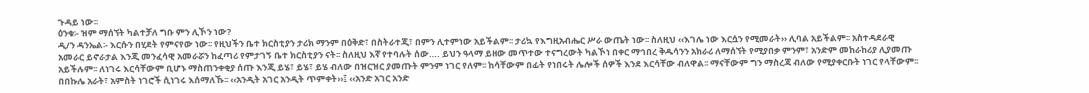ጉዳይ ነው፡፡
ዕንቁ፡- ዝም ማሰኘት ካልተቻለ ግቡ ምን ሊኾን ነው?
ዲ/ን ዳንኤል፡- እርሱን በሂደት የምናየው ነው፡፡ የዚህችን ቤተ ክርስቲያን ታሪክ ማንም በዕቅድ፣ በስትራተጂ፣ በምን ሊተምነው አይችልም፡፡ ታሪኳ የእግዚአብሔር ሥራ ውጤት ነው፡፡ ስለዚህ ‹‹እገሌ ነው እርሷን የሚመራት›› ሊባል አይችልም፡፡ አስተዳደራዊ አመራር ይኖራታል እንጂ መንፈሳዊ አመራሯን ከፈጣሪ የምታገኝ ቤተ ክርስቲያን ናት፡፡ ስለዚህ እኛ የተባሉት ሰው…. ይህን ዓላማ ይዘው መጥተው ተናግረውት ካልኾነ በቀር ማኅበረ ቅዱሳንን አክራሪ ለማሰኘት የሚያበቃ ምንም፣ አንድም መከራከሪያ ሊያመጡ አይችሉም፡፡ ለነገሩ እርሳቸውም ቢሆኑ ማስጠንቀቂያ ሰጡ እንጂ ይሄ፣ ይሄ፣ ይሄ ብለው በዝርዝር ያመጡት ምንም ነገር የለም፡፡ ከሳቸውም በፊት የነበሩት ሌሎች ሰዎች እንደ እርሳቸው ብለዋል፡፡ ማናቸውም ግን ማስረጃ ብለው የሚያቀርቡት ነገር የላቸውም፡፡
በበኩሌ አራት፣ አምስት ነገሮች ሲነገሩ እሰማለኹ፡፡ ‹‹አንዲት አገር አንዲት ጥምቀት››፤ ‹‹አንድ አገር አንድ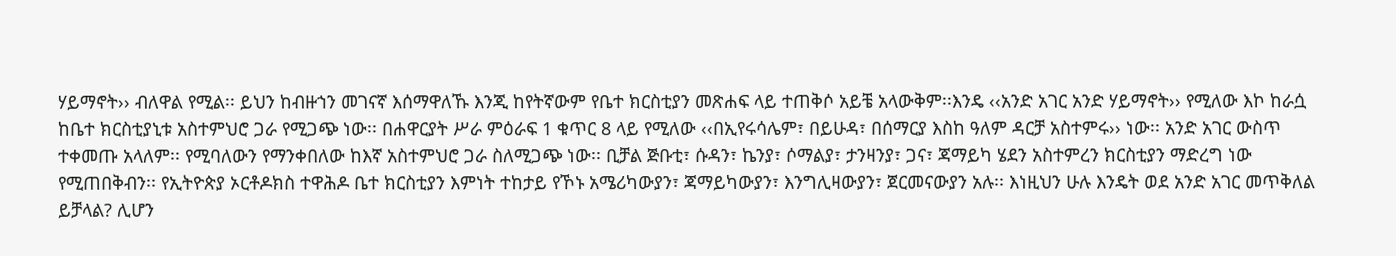ሃይማኖት›› ብለዋል የሚል፡፡ ይህን ከብዙኀን መገናኛ እሰማዋለኹ እንጂ ከየትኛውም የቤተ ክርስቲያን መጽሐፍ ላይ ተጠቅሶ አይቼ አላውቅም፡፡እንዴ ‹‹አንድ አገር አንድ ሃይማኖት›› የሚለው እኮ ከራሷ ከቤተ ክርስቲያኒቱ አስተምህሮ ጋራ የሚጋጭ ነው፡፡ በሐዋርያት ሥራ ምዕራፍ 1 ቁጥር 8 ላይ የሚለው ‹‹በኢየሩሳሌም፣ በይሁዳ፣ በሰማርያ እስከ ዓለም ዳርቻ አስተምሩ›› ነው፡፡ አንድ አገር ውስጥ ተቀመጡ አላለም፡፡ የሚባለውን የማንቀበለው ከእኛ አስተምህሮ ጋራ ስለሚጋጭ ነው፡፡ ቢቻል ጅቡቲ፣ ሱዳን፣ ኬንያ፣ ሶማልያ፣ ታንዛንያ፣ ጋና፣ ጃማይካ ሄደን አስተምረን ክርስቲያን ማድረግ ነው የሚጠበቅብን፡፡ የኢትዮጵያ ኦርቶዶክስ ተዋሕዶ ቤተ ክርስቲያን እምነት ተከታይ የኾኑ አሜሪካውያን፣ ጃማይካውያን፣ እንግሊዛውያን፣ ጀርመናውያን አሉ፡፡ እነዚህን ሁሉ እንዴት ወደ አንድ አገር መጥቅለል ይቻላል? ሊሆን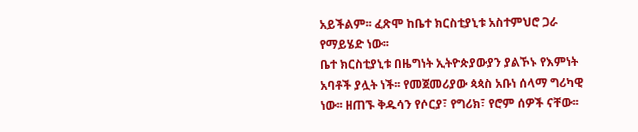አይችልም፡፡ ፈጽሞ ከቤተ ክርስቲያኒቱ አስተምህሮ ጋራ የማይሄድ ነው፡፡
ቤተ ክርስቲያኒቱ በዜግነት ኢትዮጵያውያን ያልኾኑ የእምነት አባቶች ያሏት ነች፡፡ የመጀመሪያው ጳጳስ አቡነ ሰላማ ግሪካዊ ነው፡፡ ዘጠኙ ቅዱሳን የሶርያ፣ የግሪክ፣ የሮም ሰዎች ናቸው፡፡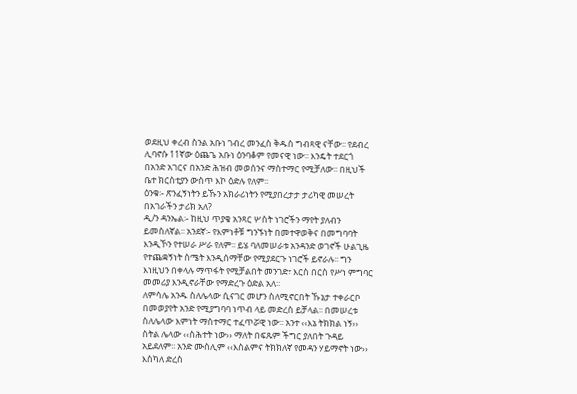ወደዚህ ቀረብ ስንል አቡነ ገብረ መንፈስ ቅዱስ ግብጻዊ ናቸው፡፡ የደብረ ሊባኖሱ 11ኛው ዕጨጌ አቡነ ዕንባቆም የመናዊ ነው፡፡ እንዴት ተደርጎ በአንድ አገርና በአንድ ሕዝብ መወሰንና ማስተማር የሚቻለው፡፡ በዚህች ቤተ ክርስቲያን ውስጥ እኮ ዕድሉ የለም፡፡
ዕንቁ፡- ጽንፈኝነትን ይኹን አክራሪነትን የሚያበረታታ ታሪካዊ መሠረት በአገራችን ታሪክ አለ?
ዲ/ን ዳንኤል፡- ከዚህ ጥያቄ አንጻር ሦስት ነገሮችን ማየት ያለብን ይመስለኛል፡፡ አንደኛ፡- የእምነቶቹ ግንኙነት በመተዋወቅና በመግባባት እንዲኾን የተሠራ ሥራ የለም፡፡ ይሄ ባለመሠራቱ አንዳንድ ወገኖች ሁልጊዜ የተጨቋኝነት ስሜት እንዲሰማቸው የሚያደርጉ ነገሮች ይኖራሉ፡፡ ግን እነዚህን በቀላሉ ማጥፋት የሚቻልበት መንገድ፣ እርስ በርስ የሥነ ምግባር መመሪያ እንዲኖራቸው የማድረጉ ዕድል አለ፡፡
ለምሳሌ አንዱ ስለሌላው ሲናገር መሆን ስለሚኖርበት ኹኔታ ተቀራርቦ በመወያየት አንድ የሚያግባባ ነጥብ ላይ መድረስ ይቻላል፡፡ በመሠረቱ ስለሌላው እምነት ማስተማር ተፈጥሯዊ ነው፡፡ አንተ ‹‹እኔ ትክክል ነኝ›› ስትል ሌላው ‹‹ስሕተት ነው›› ማለት በፍጹም ችግር ያለበት ጉዳይ አይደለም፡፡ አንድ ሙስሊም ‹‹እስልምና ትክክለኛ የመዳን ሃይማኖት ነው›› እስካለ ድረስ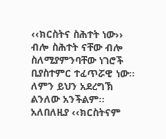‹‹ክርስትና ስሕተት ነው›› ብሎ ስሕተት ናቸው ብሎ ስለሚያምንባቸው ነገሮች ቢያስተምር ተፈጥሯዊ ነው፡፡ ለምን ይህን አደረግኽ ልንለው አንችልም፡፡ አለበለዚያ ‹‹ክርስትናም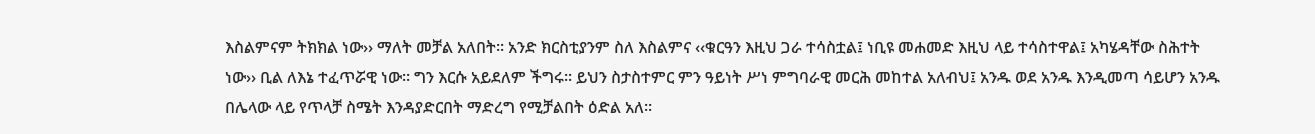እስልምናም ትክክል ነው›› ማለት መቻል አለበት፡፡ አንድ ክርስቲያንም ስለ እስልምና ‹‹ቁርዓን እዚህ ጋራ ተሳስቷል፤ ነቢዩ መሐመድ እዚህ ላይ ተሳስተዋል፤ አካሄዳቸው ስሕተት ነው›› ቢል ለእኔ ተፈጥሯዊ ነው፡፡ ግን እርሱ አይደለም ችግሩ፡፡ ይህን ስታስተምር ምን ዓይነት ሥነ ምግባራዊ መርሕ መከተል አለብህ፤ አንዱ ወደ አንዱ እንዲመጣ ሳይሆን አንዱ በሌላው ላይ የጥላቻ ስሜት እንዳያድርበት ማድረግ የሚቻልበት ዕድል አለ፡፡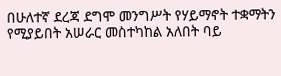በሁለተኛ ደረጃ ደግሞ መንግሥት የሃይማኖት ተቋማትን የሚያይበት አሠራር መስተካከል አለበት ባይ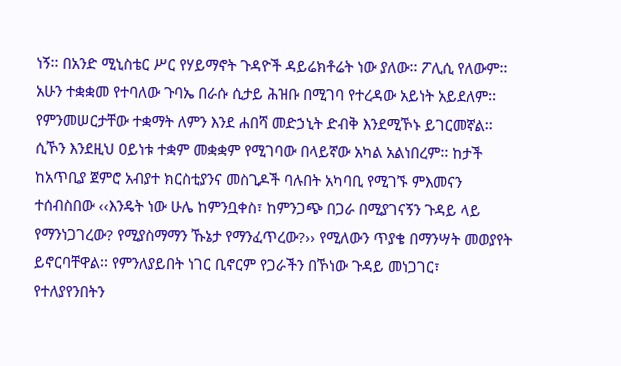ነኝ፡፡ በአንድ ሚኒስቴር ሥር የሃይማኖት ጉዳዮች ዳይሬክቶሬት ነው ያለው፡፡ ፖሊሲ የለውም፡፡ አሁን ተቋቋመ የተባለው ጉባኤ በራሱ ሲታይ ሕዝቡ በሚገባ የተረዳው አይነት አይደለም፡፡ የምንመሠርታቸው ተቋማት ለምን እንደ ሐበሻ መድኃኒት ድብቅ እንደሚኾኑ ይገርመኛል፡፡ ሲኾን እንደዚህ ዐይነቱ ተቋም መቋቋም የሚገባው በላይኛው አካል አልነበረም፡፡ ከታች ከአጥቢያ ጀምሮ አብያተ ክርስቲያንና መስጊዶች ባሉበት አካባቢ የሚገኙ ምእመናን ተሰብስበው ‹‹እንዴት ነው ሁሌ ከምንቧቀስ፣ ከምንጋጭ በጋራ በሚያገናኝን ጉዳይ ላይ የማንነጋገረው? የሚያስማማን ኹኔታ የማንፈጥረው?›› የሚለውን ጥያቄ በማንሣት መወያየት ይኖርባቸዋል፡፡ የምንለያይበት ነገር ቢኖርም የጋራችን በኾነው ጉዳይ መነጋገር፣ የተለያየንበትን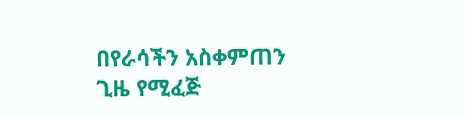በየራሳችን አስቀምጠን ጊዜ የሚፈጅ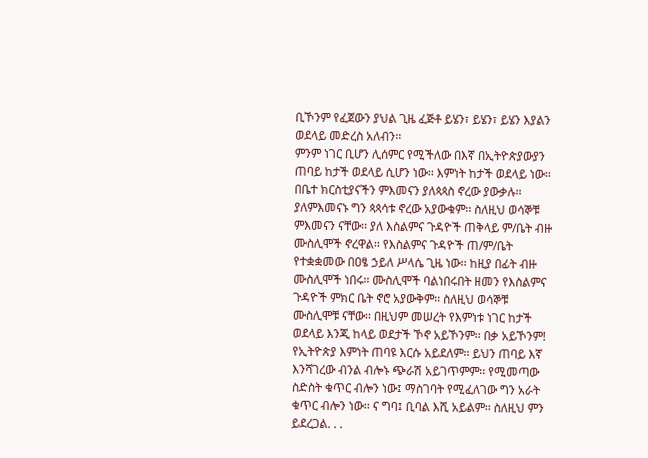ቢኾንም የፈጀውን ያህል ጊዜ ፈጅቶ ይሄን፣ ይሄን፣ ይሄን እያልን ወደላይ መድረስ አለብን፡፡
ምንም ነገር ቢሆን ሊሰምር የሚችለው በእኛ በኢትዮጵያውያን ጠባይ ከታች ወደላይ ሲሆን ነው፡፡ እምነት ከታች ወደላይ ነው፡፡ በቤተ ክርስቲያናችን ምእመናን ያለጳጳስ ኖረው ያውቃሉ፡፡ ያለምእመናኑ ግን ጳጳሳቱ ኖረው አያውቁም፡፡ ስለዚህ ወሳኞቹ ምእመናን ናቸው፡፡ ያለ እስልምና ጉዳዮች ጠቅላይ ም/ቤት ብዙ ሙስሊሞች ኖረዋል፡፡ የእስልምና ጉዳዮች ጠ/ም/ቤት የተቋቋመው በዐፄ ኃይለ ሥላሴ ጊዜ ነው፡፡ ከዚያ በፊት ብዙ ሙስሊሞች ነበሩ፡፡ ሙስሊሞች ባልነበሩበት ዘመን የእስልምና ጉዳዮች ምክር ቤት ኖሮ አያውቅም፡፡ ስለዚህ ወሳኞቹ ሙስሊሞቹ ናቸው፡፡ በዚህም መሠረት የእምነቱ ነገር ከታች ወደላይ እንጂ ከላይ ወደታች ኾኖ አይኾንም፡፡ በቃ አይኾንም! የኢትዮጵያ እምነት ጠባዩ እርሱ አይደለም፡፡ ይህን ጠባይ እኛ እንሻገረው ብንል ብሎኑ ጭራሽ አይገጥምም፡፡ የሚመጣው ስድስት ቁጥር ብሎን ነው፤ ማስገባት የሚፈለገው ግን አራት ቁጥር ብሎን ነው፡፡ ና ግባ፤ ቢባል እሺ አይልም፡፡ ስለዚህ ምን ይደረጋል. . .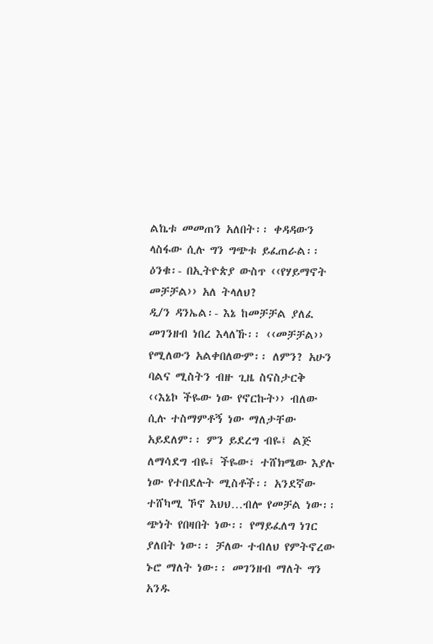ልኬቱ መመጠን አለበት፡፡ ቀዳዳውን ላስፋው ሲሉ ግን ግጭቱ ይፈጠራል፡፡
ዕንቁ፡- በኢትዮጵያ ውስጥ ‹‹የሃይማኖት መቻቻል›› አለ ትላለህ?
ዲ/ን ዳንኤል፡- እኔ ከመቻቻል ያለፈ መገንዘብ ነበረ እላለኹ፡፡ ‹‹መቻቻል›› የሚለውን አልቀበለውም፡፡ ለምን? አሁን ባልና ሚስትን ብዙ ጊዜ ስናስታርቅ ‹‹እኔኮ ችዬው ነው የኖርኩት›› ብለው ሲሉ ተስማምቶኝ ነው ማለታቸው አይደለም፡፡ ምን ይደረግ ብዬ፤ ልጅ ለማሳደግ ብዬ፤ ችዬው፣ ተሸክሜው እያሉ ነው የተበደሉት ሚስቶች፡፡ አንደኛው ተሸካሚ ኾኖ እህህ…ብሎ የመቻል ነው፡፡ ጭነት የበዛበት ነው፡፡ የማይፈለግ ነገር ያለበት ነው፡፡ ቻለው ተብለህ የምትኖረው ኑሮ ማለት ነው፡፡ መገንዘብ ማለት ግን አንዱ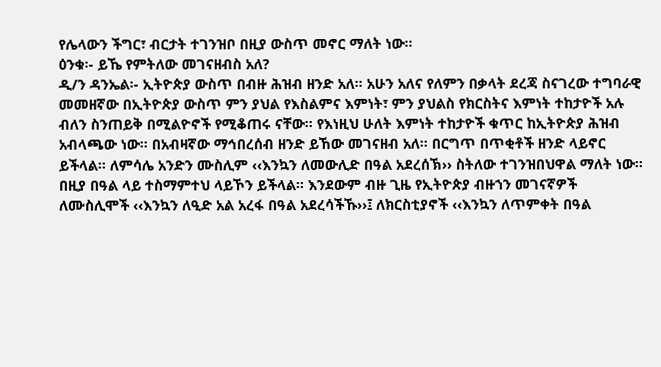የሌላውን ችግር፣ ብርታት ተገንዝቦ በዚያ ውስጥ መኖር ማለት ነው፡፡
ዕንቁ፡- ይኼ የምትለው መገናዘብስ አለ?
ዲ/ን ዳንኤል፡- ኢትዮጵያ ውስጥ በብዙ ሕዝብ ዘንድ አለ፡፡ አሁን አለና የለምን በቃላት ደረጃ ስናገረው ተግባራዊ መመዘኛው በኢትዮጵያ ውስጥ ምን ያህል የእስልምና እምነት፣ ምን ያህልስ የክርስትና እምነት ተከታዮች አሉ ብለን ስንጠይቅ በሚልዮኖች የሚቆጠሩ ናቸው፡፡ የእነዚህ ሁለት እምነት ተከታዮች ቁጥር ከኢትዮጵያ ሕዝብ አብላጫው ነው፡፡ በአብዛኛው ማኅበረሰብ ዘንድ ይኸው መገናዘብ አለ፡፡ በርግጥ በጥቂቶች ዘንድ ላይኖር ይችላል፡፡ ለምሳሌ አንድን ሙስሊም ‹‹እንኳን ለመውሊድ በዓል አደረሰኽ›› ስትለው ተገንዝበህዋል ማለት ነው፡፡ በዚያ በዓል ላይ ተስማምተህ ላይኾን ይችላል፡፡ እንደውም ብዙ ጊዜ የኢትዮጵያ ብዙኀን መገናኛዎች ለሙስሊሞች ‹‹እንኳን ለዒድ አል አረፋ በዓል አደረሳችኹ››፤ ለክርስቲያኖች ‹‹እንኳን ለጥምቀት በዓል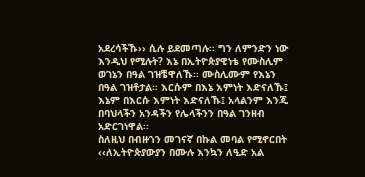አደረሳችኹ›› ሲሉ ይደመጣሉ፡፡ ግን ለምንድን ነው እንዲህ የሚሉት? እኔ በኢትዮጵያዊነቴ የሙስሊም ወገኔን በዓል ገዝቼዋለኹ፡፡ ሙስሊሙም የእኔን በዓል ገዝቶታል፡፡ እርሱም በእኔ እምነት እድናለኹ፤ እኔም በእርሱ እምነት እድናለኹ፤ አላልንም እንጂ በባህላችን አንዳችን የሌላችንን በዓል ገንዘብ አድርገነዋል፡፡
ስለዚህ በብዙኀን መገናኛ በኩል መባል የሚኖርበት ‹‹ለኢትዮጵያውያን በሙሉ እንኳን ለዒድ አል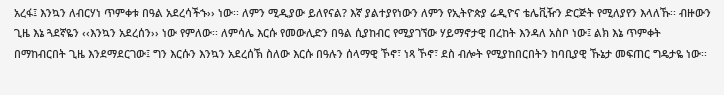አረፋ፤ እንኳን ለብርሃነ ጥምቀቱ በዓል አደረሳችኁ›› ነው፡፡ ለምን ሚዲያው ይለየናል? እኛ ያልተያየነውን ለምን የኢትዮጵያ ሬዲዮና ቴሌቪዥን ድርጅት የሚለያየን እላለኹ፡፡ ብዙውን ጊዜ እኔ ጓደኛዬን ‹‹እንኳን አደረሰን›› ነው የምለው፡፡ ለምሳሌ እርሱ የመውሊድን በዓል ሲያከብር የሚያገኘው ሃይማኖታዊ በረከት እንዳለ አስቦ ነው፤ ልክ እኔ ጥምቀት በማከብርበት ጊዜ እንደማደርገው፤ ግን እርሱን እንኳን አደረሰኽ ስለው እርሱ በዓሉን ሰላማዊ ኾኖ፣ ነጻ ኾኖ፣ ደስ ብሎት የሚያከበርበትን ከባቢያዊ ኹኔታ መፍጠር ግዴታዬ ነው፡፡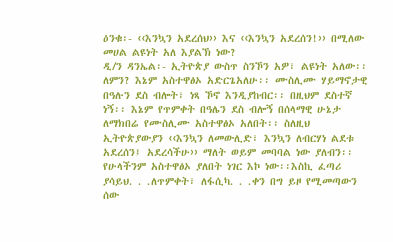ዕንቁ፡- ‹‹እንኳን አደረሰህ›› እና ‹‹እንኳን አደረሰን!›› በሚለው መሀል ልዩነት አለ እያልኽ ነው?
ዲ/ን ዳንኤል፡- ኢትዮጵያ ውስጥ ስንኾን አዎ፣ ልዩነት አለው፡፡ ለምን? እኔም አስተዋፅኦ አድርጌአለሁ፡፡ ሙስሊሙ ሃይማኖታዊ በዓሉን ደስ ብሎት፣ ነጻ ኾኖ እንዲያከብር፡፡ በዚህም ደስተኛ ነኝ፡፡ እኔም የጥምቀት በዓሌን ደስ ብሎኝ በሰላማዊ ሁኔታ ለማክበሬ የሙስሊሙ አስተዋፅኦ አለበት፡፡ ስለዚህ ኢትዮጵያውያን ‹‹እንኳን ለመውሊድ፣ እንኳን ለብርሃነ ልደቱ አደረሰን፤ አደረሳችሁ›› ማለት ወይም መባባል ነው ያለብን፡፡ የሁላችንም አስተዋፅኦ ያለበት ነገር እኮ ነው፡፡እስኪ ፈጣሪ ያሳይህ. . .ለጥምቀት፣ ለፋሲካ. . .ቀን በግ ይዞ የሚመጣውን ሰው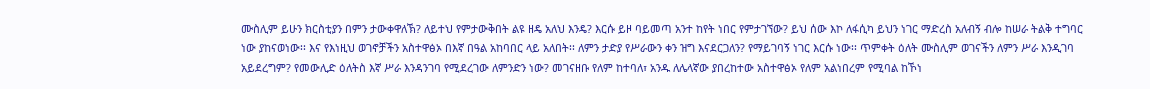ሙስሊም ይሁን ክርስቲያን በምን ታውቀዋለኽ? ለይተህ የምታውቅበት ልዩ ዘዴ አለህ እንዴ? እርሱ ይዞ ባይመጣ አንተ ከየት ነበር የምታገኘው? ይህ ሰው እኮ ለፋሲካ ይህን ነገር ማድረስ አለብኝ ብሎ ከሠራ ትልቅ ተግባር ነው ያከናወነው፡፡ እና የእነዚህ ወገኖቻችን አስተዋፅኦ በእኛ በዓል አከባበር ላይ አለበት፡፡ ለምን ታድያ የሥራውን ቀን ዝግ እናደርጋለን? የማይገባኝ ነገር እርሱ ነው፡፡ ጥምቀት ዕለት ሙስሊም ወገናችን ለምን ሥራ እንዲገባ አይደረግም? የመውሊድ ዕለትስ እኛ ሥራ እንዳንገባ የሚደረገው ለምንድን ነው? መገናዘቡ የለም ከተባለ፣ አንዱ ለሌላኛው ያበረከተው አስተዋፅኦ የለም አልነበረም የሚባል ከኾነ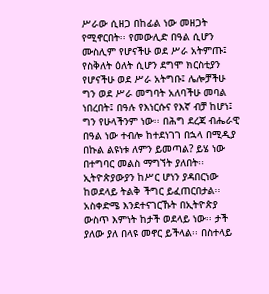ሥራው ሲዘጋ በከፊል ነው መዘጋት የሚኖርበት፡፡ የመውሊድ በዓል ሲሆን ሙስሊም የሆናችሁ ወደ ሥራ አትምጡ፤ የስቅለት ዕለት ሲሆን ደግሞ ክርስቲያን የሆናችሁ ወደ ሥራ አትግቡ፤ ሌሎቻችሁ ግን ወደ ሥራ መግባት አለባችሁ መባል ነበረበት፤ በዓሉ የእነርሱና የእኛ ብቻ ከሆነ፤ ግን የሁላችንም ነው፡፡ በሕግ ደረጃ ብሔራዊ በዓል ነው ተብሎ ከተደነገገ በኋላ በሚዲያ በኩል ልዩነቱ ለምን ይመጣል? ይሄ ነው በተግባር መልስ ማግኘት ያለበት፡፡ ኢትዮጵያውያን ከሥር ሆነን ያዳበርነው ከወደላይ ትልቅ ችግር ይፈጠርበታል፡፡ አስቀድሜ እንደተናገርኹት በኢትዮጵያ ውስጥ እምነት ከታች ወደላይ ነው፡፡ ታች ያለው ያለ በላዩ መኖር ይችላል፡፡ በስተላይ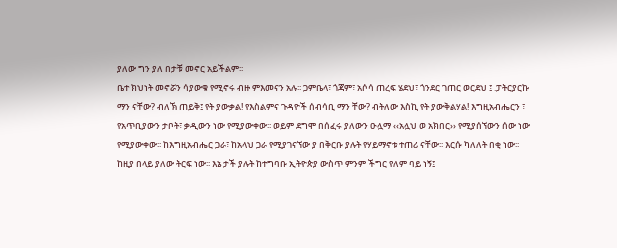ያለው ግን ያለ በታቹ መኖር አይችልም፡፡
ቤተ ክህነት መኖሯን ሳያውቁ የሚኖሩ ብዙ ምእመናን አሉ፡፡ ጋምቤላ፣ ጎጃም፣ አሶሳ ጠረፍ ሄደህ፣ ጎንደር ገጠር ወርደህ ፤ .ፓትርያርኩ ማን ናቸው? ብለኽ ጠይቅ፤ የት ያውቃል! የእስልምና ጉዳዮች ሰብሳቢ ማን ቸው? ብትለው እስኪ የት ያውቅልሃል! እግዚአብሔርን ፣ የአጥቢያውን ታቦት፣ ቃዲውን ነው የሚያውቀው፡፡ ወይም ደግሞ በሰፈሩ ያለውን ዑሏማ ‹‹አሏህ ወ አክበር›› የሚያሰኘውን ሰው ነው የሚያውቀው፡፡ ከእግዚአብሔር ጋራ፣ ከአላህ ጋራ የሚያገናኘው ያ በቅርቡ ያሉት የሃይማኖቱ ተጠሪ ናቸው፡፡ እርሱ ካለለት በቂ ነው፡፡ ከዚያ በላይ ያለው ትርፍ ነው፡፡ እኔ ታች ያሉት ከተግባቡ ኢትዮጵያ ውስጥ ምንም ችግር የለም ባይ ነኝ፤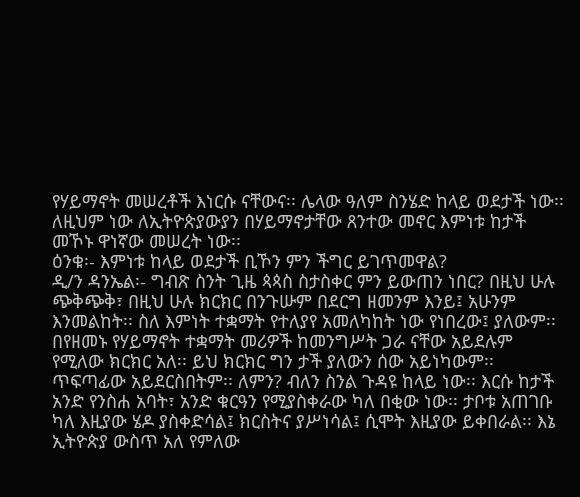የሃይማኖት መሠረቶች እነርሱ ናቸውና፡፡ ሌላው ዓለም ስንሄድ ከላይ ወደታች ነው፡፡ ለዚህም ነው ለኢትዮጵያውያን በሃይማኖታቸው ጸንተው መኖር እምነቱ ከታች መኾኑ ዋነኛው መሠረት ነው፡፡
ዕንቁ፡- እምነቱ ከላይ ወደታች ቢኾን ምን ችግር ይገጥመዋል?
ዲ/ን ዳንኤል፡- ግብጽ ስንት ጊዜ ጳጳስ ስታስቀር ምን ይውጠን ነበር? በዚህ ሁሉ ጭቅጭቅ፣ በዚህ ሁሉ ክርክር በንጉሡም በደርግ ዘመንም እንይ፤ አሁንም እንመልከት፡፡ ስለ እምነት ተቋማት የተለያየ አመለካከት ነው የነበረው፤ ያለውም፡፡ በየዘመኑ የሃይማኖት ተቋማት መሪዎች ከመንግሥት ጋራ ናቸው አይደሉም የሚለው ክርክር አለ፡፡ ይህ ክርክር ግን ታች ያለውን ሰው አይነካውም፡፡ ጥፍጣፊው አይደርስበትም፡፡ ለምን? ብለን ስንል ጉዳዩ ከላይ ነው፡፡ እርሱ ከታች አንድ የንስሐ አባት፣ አንድ ቁርዓን የሚያስቀራው ካለ በቂው ነው፡፡ ታቦቱ አጠገቡ ካለ እዚያው ሄዶ ያስቀድሳል፤ ክርስትና ያሥነሳል፤ ሲሞት እዚያው ይቀበራል፡፡ እኔ ኢትዮጵያ ውስጥ አለ የምለው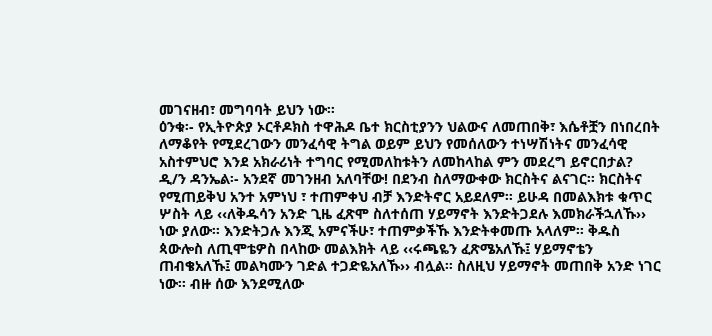መገናዘብ፣ መግባባት ይህን ነው፡፡
ዕንቁ፡- የኢትዮጵያ ኦርቶዶክስ ተዋሕዶ ቤተ ክርስቲያንን ህልውና ለመጠበቅ፣ እሴቶቿን በነበረበት ለማቆየት የሚደረገውን መንፈሳዊ ትግል ወይም ይህን የመሰለውን ተነሣሽነትና መንፈሳዊ አስተምህሮ እንደ አክራሪነት ተግባር የሚመለከቱትን ለመከላከል ምን መደረግ ይኖርበታል?
ዲ/ን ዳንኤል፡- አንደኛ መገንዘብ አለባቸው! በደንብ ስለማውቀው ክርስትና ልናገር፡፡ ክርስትና የሚጠይቅህ አንተ አምነህ ፣ ተጠምቀህ ብቻ እንድትኖር አይደለም፡፡ ይሁዳ በመልእክቱ ቁጥር ሦስት ላይ ‹‹ለቅዱሳን አንድ ጊዜ ፈጽሞ ስለተሰጠ ሃይማኖት እንድትጋደሉ እመክራችኋለኹ›› ነው ያለው፡፡ እንድትጋሉ እንጂ አምናችሁ፣ ተጠምቃችኹ እንድትቀመጡ አላለም፡፡ ቅዱስ ጳውሎስ ለጢሞቴዎስ በላከው መልእክት ላይ ‹‹ሩጫዬን ፈጽሜአለኹ፤ ሃይማኖቴን ጠብቄአለኹ፤ መልካሙን ገድል ተጋድዬአለኹ›› ብሏል፡፡ ስለዚህ ሃይማኖት መጠበቅ አንድ ነገር ነው፡፡ ብዙ ሰው እንደሚለው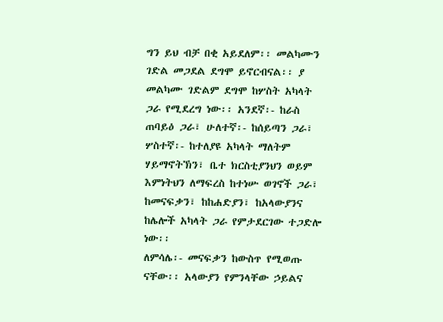ግን ይህ ብቻ በቂ አይደለም፡፡ መልካሙን ገድል መጋደል ደግሞ ይኖርብናል፡፡ ያ መልካሙ ገድልም ደግሞ ከሦስት አካላት ጋራ የሚደረግ ነው፡፡ አንደኛ፡- ከራስ ጠባይዕ ጋራ፣ ሁለተኛ፡- ከሰይጣን ጋራ፣ ሦስተኛ፡- ከተለያዩ አካላት ማለትም ሃይማኖትኽን፣ ቤተ ክርስቲያንህን ወይም እምነትህን ለማፍረስ ከተነሡ ወገኖች ጋራ፣ ከመናፍቃን፣ ከከሐድያን፣ ከአላውያንና ከሌሎች አካላት ጋራ የምታደርገው ተጋድሎ ነው፡፡
ለምሳሌ፡- መናፍቃን ከውስጥ የሚወጡ ናቸው፡፡ አላውያን የምንላቸው ኃይልና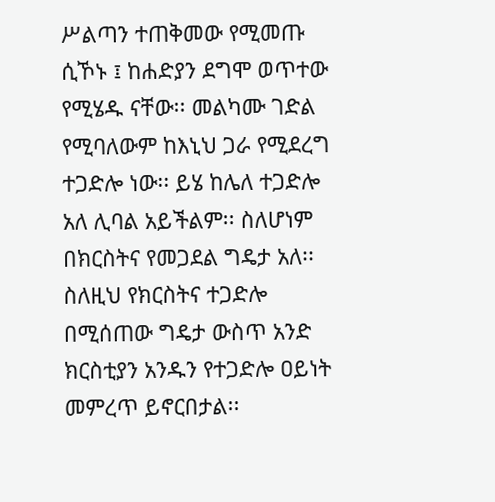ሥልጣን ተጠቅመው የሚመጡ ሲኾኑ ፤ ከሐድያን ደግሞ ወጥተው የሚሄዱ ናቸው፡፡ መልካሙ ገድል የሚባለውም ከእኒህ ጋራ የሚደረግ ተጋድሎ ነው፡፡ ይሄ ከሌለ ተጋድሎ አለ ሊባል አይችልም፡፡ ስለሆነም በክርስትና የመጋደል ግዴታ አለ፡፡ ስለዚህ የክርስትና ተጋድሎ በሚሰጠው ግዴታ ውስጥ አንድ ክርስቲያን አንዱን የተጋድሎ ዐይነት መምረጥ ይኖርበታል፡፡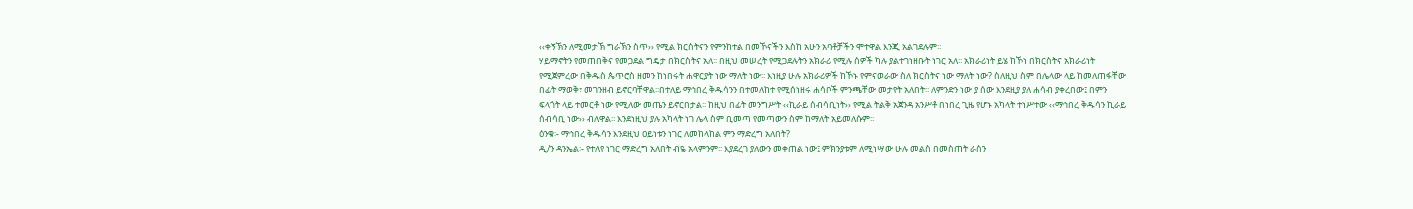‹‹ቀኝኽን ለሚመታኽ ግራኽን ስጥ›› የሚል ክርስትናን የምንከተል በመኾናችን እስከ አሁን አባቶቻችን ሞተዋል እንጂ አልገደሉም፡፡
ሃይማኖትን የመጠበቅና የመጋደል ግዴታ በክርስትና አለ፡፡ በዚህ መሠረት የሚጋደሉትን አክራሪ የሚሉ ሰዎች ካሉ ያልተገነዘቡት ነገር አለ፡፡ አክራሪነት ይሄ ከኾነ በክርስትና አክራሪነት የሚጀምረው በቅዱስ ጴጥሮስ ዘመን ከነበሩት ሐዋርያት ነው ማለት ነው፡፡ እነዚያ ሁሉ አክራሪዎች ከኾኑ የምናወራው ስለ ክርስትና ነው ማለት ነው? ስለዚህ ስም በሌላው ላይ ከመለጠፋቸው በፊት ማወቅ፣ መገንዘብ ይኖርባቸዋል፡፡በተለይ ማኅበረ ቅዱሳንን በተመለከተ የሚሰነዘሩ ሐሳቦች ምንጫቸው መታየት አለበት፡፡ ለምንድን ነው ያ ሰው እንደዚያ ያለ ሐሳብ ያቀረበው፤ በምን ፍላጎት ላይ ተመርቶ ነው የሚለው መጤን ይኖርበታል፡፡ ከዚህ በፊት መንግሥት ‹‹ኪራይ ሰብሳቢነት›› የሚል ትልቅ አጀንዳ አንሥቶ በነበረ ጊዜ የሆኑ አካላት ተነሥተው ‹‹ማኅበረ ቅዱሳን ኪራይ ሰብሳቢ ነው›› ብለዋል፡፡ እንደነዚህ ያሉ አካላት ነገ ሌላ ስም ቢመጣ የመጣውን ስም ከማለት አይመለሱም፡፡
ዕንቁ፡- ማኅበረ ቅዱሳን እንደዚህ ዐይነቱን ነገር ለመከላከል ምን ማድረግ አለበት?
ዲ/ን ዳንኤል፡- የተለየ ነገር ማድረግ አለበት ብዬ አላምንም፡፡ እያደረገ ያለውን መቀጠል ነው፤ ምክንያቱም ለሚነሣው ሁሉ መልስ በመስጠት ራስን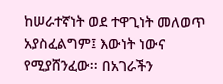ከሠራተኛነት ወደ ተዋጊነት መለወጥ አያስፈልግም፤ እውነት ነውና የሚያሸንፈው፡፡ በአገራችን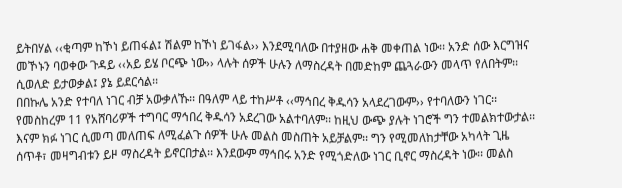ይትበሃል ‹‹ቂጣም ከኾነ ይጠፋል፤ ሽልም ከኾነ ይገፋል›› እንደሚባለው በተያዘው ሐቅ መቀጠል ነው፡፡ አንድ ሰው እርግዝና መኾኑን ባወቀው ጉዳይ ‹‹አይ ይሄ ቦርጭ ነው›› ላሉት ሰዎች ሁሉን ለማስረዳት በመድከም ጨጓራውን መላጥ የለበትም፡፡ ሲወለድ ይታወቃል፤ ያኔ ይደርሳል፡፡
በበኩሌ አንድ የተባለ ነገር ብቻ አውቃለኹ፡፡ በዓለም ላይ ተከሥቶ ‹‹ማኅበረ ቅዱሳን አላደረገውም›› የተባለውን ነገር፡፡የመስከረም 11 የአሸባሪዎች ተግባር ማኅበረ ቅዱሳን አደረገው አልተባለም፡፡ ከዚህ ውጭ ያሉት ነገሮች ግን ተመልክተውታል፡፡ እናም ክፉ ነገር ሲመጣ መለጠፍ ለሚፈልጉ ሰዎች ሁሉ መልስ መስጠት አይቻልም፡፡ ግን የሚመለከታቸው አካላት ጊዜ ሰጥቶ፣ መዛግብቱን ይዞ ማስረዳት ይኖርበታል፡፡ እንደውም ማኅበሩ አንድ የሚጎድለው ነገር ቢኖር ማስረዳት ነው፡፡ መልስ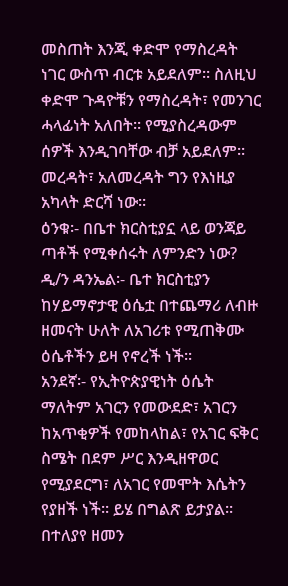መስጠት እንጂ ቀድሞ የማስረዳት ነገር ውስጥ ብርቱ አይደለም፡፡ ስለዚህ ቀድሞ ጉዳዮቹን የማስረዳት፣ የመንገር ሓላፊነት አለበት፡፡ የሚያስረዳውም ሰዎች እንዲገባቸው ብቻ አይደለም፡፡ መረዳት፣ አለመረዳት ግን የእነዚያ አካላት ድርሻ ነው፡፡
ዕንቁ፡- በቤተ ክርስቲያኗ ላይ ወንጃይ ጣቶች የሚቀሰሩት ለምንድን ነው?
ዲ/ን ዳንኤል፡- ቤተ ክርስቲያን ከሃይማኖታዊ ዕሴቷ በተጨማሪ ለብዙ ዘመናት ሁለት ለአገሪቱ የሚጠቅሙ ዕሴቶችን ይዛ የኖረች ነች፡፡
አንደኛ፡- የኢትዮጵያዊነት ዕሴት ማለትም አገርን የመውደድ፣ አገርን ከአጥቂዎች የመከላከል፣ የአገር ፍቅር ስሜት በደም ሥር እንዲዘዋወር የሚያደርግ፣ ለአገር የመሞት እሴትን የያዘች ነች፡፡ ይሄ በግልጽ ይታያል፡፡ በተለያየ ዘመን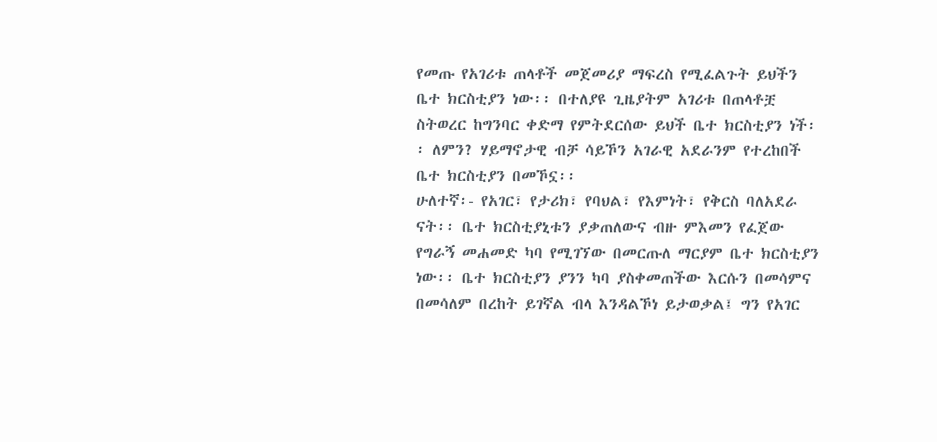የመጡ የአገሪቱ ጠላቶች መጀመሪያ ማፍረስ የሚፈልጉት ይህችን ቤተ ክርስቲያን ነው፡፡ በተለያዩ ጊዜያትም አገሪቱ በጠላቶቿ ስትወረር ከግንባር ቀድማ የምትደርሰው ይህች ቤተ ክርስቲያን ነች፡፡ ለምን? ሃይማኖታዊ ብቻ ሳይኾን አገራዊ አደራንም የተረከበች ቤተ ክርስቲያን በመኾኗ፡፡
ሁለተኛ፡- የአገር፣ የታሪክ፣ የባህል፣ የእምነት፣ የቅርስ ባለአደራ ናት፡፡ ቤተ ክርስቲያኒቱን ያቃጠለውና ብዙ ምእመን የፈጀው የግራኝ መሐመድ ካባ የሚገኘው በመርጡለ ማርያም ቤተ ክርስቲያን ነው፡፡ ቤተ ክርስቲያን ያንን ካባ ያስቀመጠችው እርሱን በመሳምና በመሳለም በረከት ይገኛል ብላ እንዳልኾነ ይታወቃል፤ ግን የአገር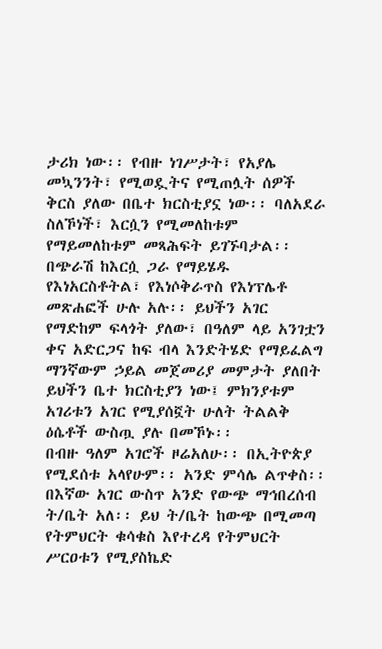ታሪክ ነው፡፡ የብዙ ነገሥታት፣ የአያሌ መኳንንት፣ የሚወዷትና የሚጠሏት ሰዎች ቅርስ ያለው በቤተ ክርስቲያኗ ነው፡፡ ባለአደራ ስለኾነች፣ እርሷን የሚመለከቱም የማይመለከቱም መጻሕፍት ይገኙባታል፡፡ በጭራሽ ከእርሷ ጋራ የማይሄዱ የእነአርስቶትል፣ የእነሶቅራጥስ የእነፕሌቶ መጽሐፎች ሁሉ አሉ፡፡ ይህችን አገር የማድከም ፍላጎት ያለው፣ በዓለም ላይ አንገቷን ቀና አድርጋና ከፍ ብላ እንድትሄድ የማይፈልግ ማንኛውም ኃይል መጀመሪያ መምታት ያለበት ይህችን ቤተ ክርስቲያን ነው፤ ምክንያቱም አገሪቱን አገር የሚያሰኟት ሁለት ትልልቅ ዕሴቶች ውስጧ ያሉ በመኾኑ፡፡
በብዙ ዓለም አገሮች ዞሬአለሁ፡፡ በኢትዮጵያ የሚደሰቱ አላየሁም፡፡ አንድ ምሳሌ ልጥቀስ፡፡ በእኛው አገር ውስጥ አንድ የውጭ ማኅበረሰብ ት/ቤት አለ፡፡ ይህ ት/ቤት ከውጭ በሚመጣ የትምህርት ቁሳቁስ እየተረዳ የትምህርት ሥርዐቱን የሚያስኬድ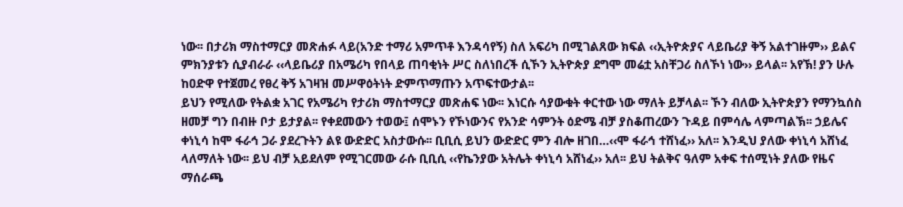ነው፡፡ በታሪክ ማስተማርያ መጽሐፉ ላይ(አንድ ተማሪ አምጥቶ እንዳሳየኝ) ስለ አፍሪካ በሚገልጸው ክፍል ‹‹ኢትዮጵያና ላይቤሪያ ቅኝ አልተገዙም›› ይልና ምክንያቱን ሲያብራራ ‹‹ላይቤሪያ በአሜሪካ የበላይ ጠባቂነት ሥር ስለነበረች ሲኾን ኢትዮጵያ ደግሞ መሬቷ አስቸጋሪ ስለኾነ ነው›› ይላል፡፡ አየኽ! ያን ሁሉ ከዐድዋ የተጀመረ የፀረ ቅኝ አገዛዝ መሥዋዕትነት ድምጥማጡን አጥፍተውታል፡፡
ይህን የሚለው የትልቋ አገር የአሜሪካ የታሪክ ማስተማርያ መጽሐፍ ነው፡፡ እነርሱ ሳያውቁት ቀርተው ነው ማለት ይቻላል፡፡ ኾን ብለው ኢትዮጵያን የማንኳሰስ ዘመቻ ግን በብዙ ቦታ ይታያል፡፡ የቀደመውን ተወው፤ ሰሞኑን የኾነውንና የአንድ ሳምንት ዕድሜ ብቻ ያስቆጠረውን ጉዳይ በምሳሌ ላምጣልኽ፡፡ ኃይሌና ቀነኒሳ ከሞ ፋራኅ ጋራ ያደረጉትን ልዩ ውድድር አስታውሱ፡፡ ቢቢሲ ይህን ውድድር ምን ብሎ ዘገበ…‹‹ሞ ፋራኅ ተሸነፈ›› አለ፡፡ እንዲህ ያለው ቀነኒሳ አሸነፈ ላለማለት ነው፡፡ ይህ ብቻ አይደለም የሚገርመው ራሱ ቢቢሲ ‹‹የኬንያው አትሌት ቀነኒሳ አሸነፈ›› አለ፡፡ ይህ ትልቅና ዓለም አቀፍ ተሰሚነት ያለው የዜና ማሰራጫ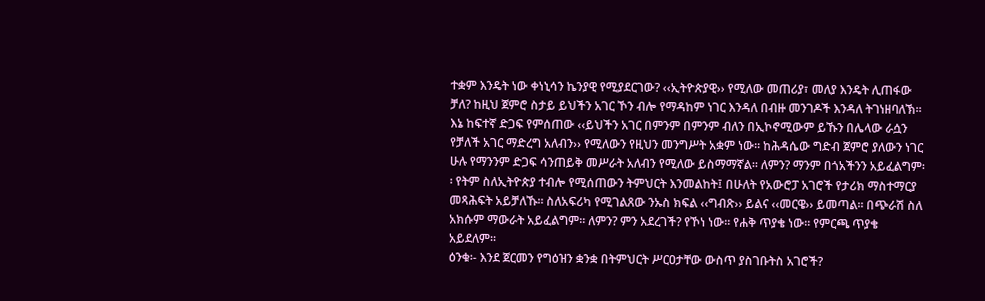ተቋም እንዴት ነው ቀነኒሳን ኬንያዊ የሚያደርገው? ‹‹ኢትዮጵያዊ›› የሚለው መጠሪያ፣ መለያ እንዴት ሊጠፋው ቻለ? ከዚህ ጀምሮ ስታይ ይህችን አገር ኾን ብሎ የማዳከም ነገር እንዳለ በብዙ መንገዶች እንዳለ ትገነዘባለኽ፡፡
እኔ ከፍተኛ ድጋፍ የምሰጠው ‹‹ይህችን አገር በምንም በምንም ብለን በኢኮኖሚውም ይኹን በሌላው ራሷን የቻለች አገር ማድረግ አለብን›› የሚለውን የዚህን መንግሥት አቋም ነው፡፡ ከሕዳሴው ግድብ ጀምሮ ያለውን ነገር ሁሉ የማንንም ድጋፍ ሳንጠይቅ መሥራት አለብን የሚለው ይስማማኛል፡፡ ለምን? ማንም በጎአችንን አይፈልግም፡፡ የትም ስለኢትዮጵያ ተብሎ የሚሰጠውን ትምህርት እንመልከት፤ በሁለት የአውሮፓ አገሮች የታሪክ ማስተማርያ መጻሕፍት አይቻለኹ፡፡ ስለአፍሪካ የሚገልጸው ንኡስ ክፍል ‹‹ግብጽ›› ይልና ‹‹መርዌ›› ይመጣል፡፡ በጭራሽ ስለ አክሱም ማውራት አይፈልግም፡፡ ለምን? ምን አደረገች? የኾነ ነው፡፡ የሐቅ ጥያቄ ነው፡፡ የምርጫ ጥያቄ አይደለም፡፡
ዕንቁ፡- እንደ ጀርመን የግዕዝን ቋንቋ በትምህርት ሥርዐታቸው ውስጥ ያስገቡትስ አገሮች?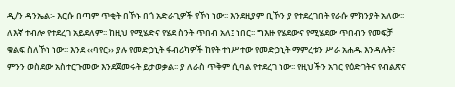ዲ/ን ዳንኤል፡- እርሱ በጣም ጥቂት በኾኑ በጎ አድራጊዎች የኾነ ነው፡፡ እንደዚያም ቢኾን ያ የተደረገበት የራሱ ምክንያት አለው፡፡ ለእኛ ተብሎ የተደረገ አይደለም፡፡ ከዚህ የሚሄድና የሄደ ስንት ጥበብ አለ፤ ነበር፡፡ ግእዙ የሄደውና የሚሄደው ጥበብን የመፍቻ ቁልፍ ስለኾነ ነው፡፡ እንደ ‹‹ባየር›› ያሉ የመድኃኒት ፋብሪካዎች ከየት ተነሥተው የመድኃኒት ማምረቱን ሥራ አሐዱ እንዳሉት፣ ምንን ወስደው አስተርጉመው እንደጀመሩት ይታወቃል፡፡ ያ ለራስ ጥቅም ሲባል የተደረገ ነው፡፡ የዚህችን አገር የዕድገትና የብልጽና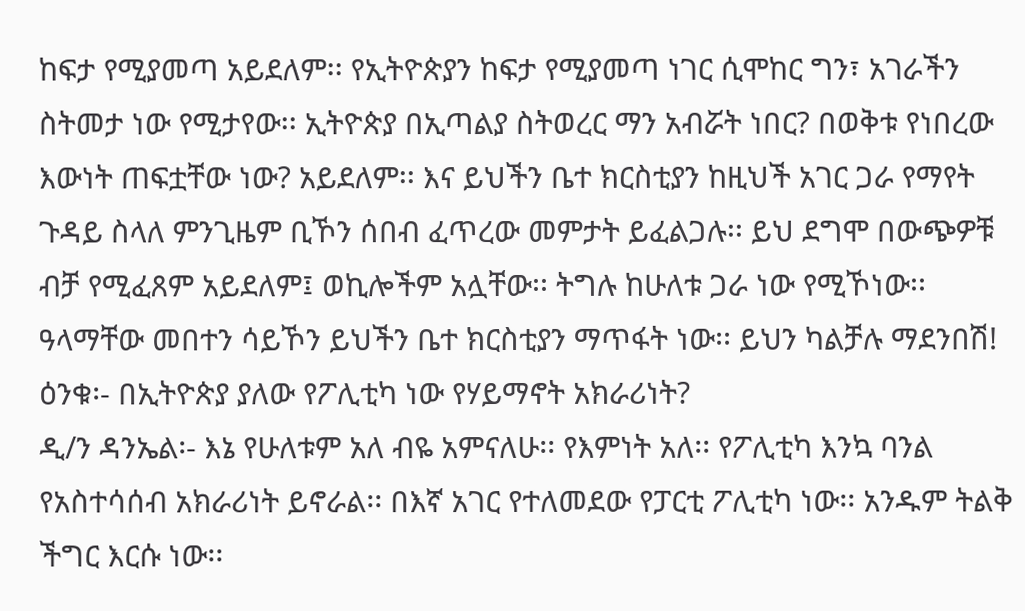ከፍታ የሚያመጣ አይደለም፡፡ የኢትዮጵያን ከፍታ የሚያመጣ ነገር ሲሞከር ግን፣ አገራችን ስትመታ ነው የሚታየው፡፡ ኢትዮጵያ በኢጣልያ ስትወረር ማን አብሯት ነበር? በወቅቱ የነበረው እውነት ጠፍቷቸው ነው? አይደለም፡፡ እና ይህችን ቤተ ክርስቲያን ከዚህች አገር ጋራ የማየት ጉዳይ ስላለ ምንጊዜም ቢኾን ሰበብ ፈጥረው መምታት ይፈልጋሉ፡፡ ይህ ደግሞ በውጭዎቹ ብቻ የሚፈጸም አይደለም፤ ወኪሎችም አሏቸው፡፡ ትግሉ ከሁለቱ ጋራ ነው የሚኾነው፡፡ ዓላማቸው መበተን ሳይኾን ይህችን ቤተ ክርስቲያን ማጥፋት ነው፡፡ ይህን ካልቻሉ ማደንበሽ!
ዕንቁ፡- በኢትዮጵያ ያለው የፖሊቲካ ነው የሃይማኖት አክራሪነት?
ዲ/ን ዳንኤል፡- እኔ የሁለቱም አለ ብዬ አምናለሁ፡፡ የእምነት አለ፡፡ የፖሊቲካ እንኳ ባንል የአስተሳሰብ አክራሪነት ይኖራል፡፡ በእኛ አገር የተለመደው የፓርቲ ፖሊቲካ ነው፡፡ አንዱም ትልቅ ችግር እርሱ ነው፡፡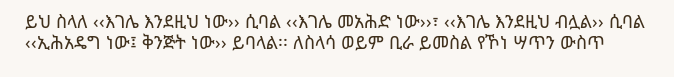ይህ ስላለ ‹‹እገሌ እንደዚህ ነው›› ሲባል ‹‹እገሌ መአሕድ ነው››፣ ‹‹እገሌ እንደዚህ ብሏል›› ሲባል ‹‹ኢሕአዴግ ነው፤ ቅንጅት ነው›› ይባላል፡፡ ለስላሳ ወይም ቢራ ይመስል የኾነ ሣጥን ውስጥ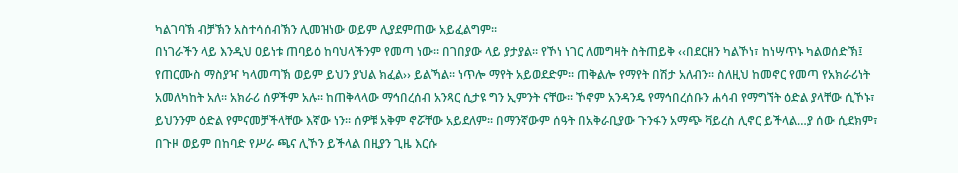ካልገባኽ ብቻኽን አስተሳሰብኽን ሊመዝነው ወይም ሊያደምጠው አይፈልግም፡፡
በነገራችን ላይ እንዲህ ዐይነቱ ጠባይዕ ከባህላችንም የመጣ ነው፡፡ በገበያው ላይ ያታያል፡፡ የኾነ ነገር ለመግዛት ስትጠይቅ ‹‹በደርዘን ካልኾነ፣ ከነሣጥኑ ካልወሰድኽ፤ የጠርሙስ ማስያዣ ካላመጣኽ ወይም ይህን ያህል ክፈል›› ይልኻል፡፡ ነጥሎ ማየት አይወደድም፡፡ ጠቅልሎ የማየት በሽታ አለብን፡፡ ስለዚህ ከመኖር የመጣ የአክራሪነት አመለካከት አለ፡፡ አክራሪ ሰዎችም አሉ፡፡ ከጠቅላላው ማኅበረሰብ አንጻር ሲታዩ ግን ኢምንት ናቸው፡፡ ኾኖም አንዳንዴ የማኅበረሰቡን ሐሳብ የማግኘት ዕድል ያላቸው ሲኾኑ፣ ይህንንም ዕድል የምናመቻችላቸው እኛው ነን፡፡ ሰዎቹ አቅም ኖሯቸው አይደለም፡፡ በማንኛውም ሰዓት በአቅራቢያው ጉንፋን አማጭ ቫይረስ ሊኖር ይችላል…ያ ሰው ሲደክም፣ በጉዞ ወይም በከባድ የሥራ ጫና ሊኾን ይችላል በዚያን ጊዜ እርሱ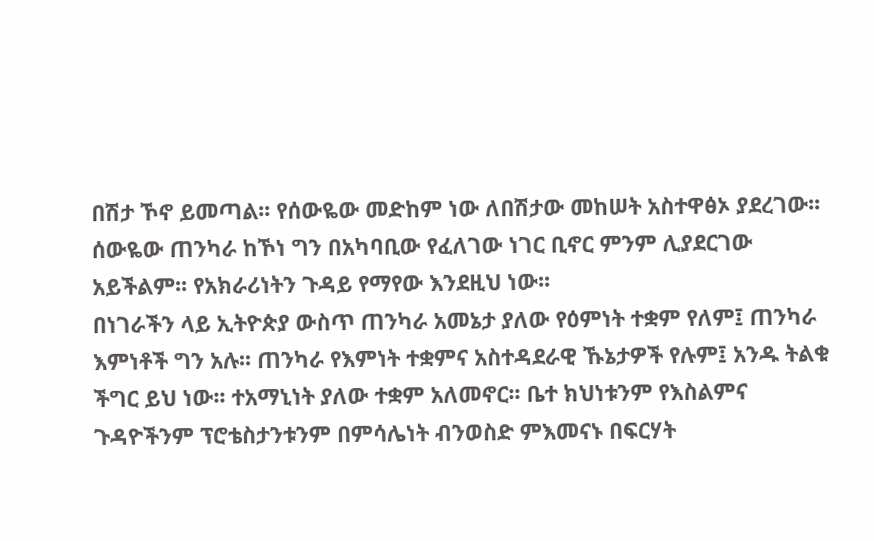በሽታ ኾኖ ይመጣል፡፡ የሰውዬው መድከም ነው ለበሽታው መከሠት አስተዋፅኦ ያደረገው፡፡ ሰውዬው ጠንካራ ከኾነ ግን በአካባቢው የፈለገው ነገር ቢኖር ምንም ሊያደርገው አይችልም፡፡ የአክራሪነትን ጉዳይ የማየው እንደዚህ ነው፡፡
በነገራችን ላይ ኢትዮጵያ ውስጥ ጠንካራ አመኔታ ያለው የዕምነት ተቋም የለም፤ ጠንካራ እምነቶች ግን አሉ፡፡ ጠንካራ የእምነት ተቋምና አስተዳደራዊ ኹኔታዎች የሉም፤ አንዱ ትልቁ ችግር ይህ ነው፡፡ ተአማኒነት ያለው ተቋም አለመኖር፡፡ ቤተ ክህነቱንም የእስልምና ጉዳዮችንም ፕሮቴስታንቱንም በምሳሌነት ብንወስድ ምእመናኑ በፍርሃት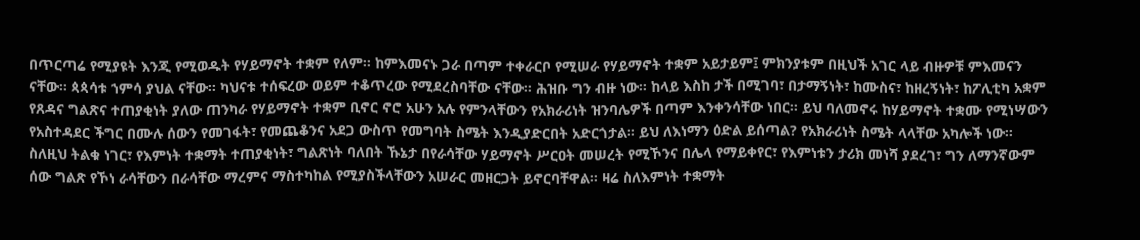በጥርጣሬ የሚያዩት እንጂ የሚወዱት የሃይማኖት ተቋም የለም፡፡ ከምእመናኑ ጋራ በጣም ተቀራርቦ የሚሠራ የሃይማኖት ተቋም አይታይም፤ ምክንያቱም በዚህች አገር ላይ ብዙዎቹ ምእመናን ናቸው፡፡ ጳጳሳቱ ኀምሳ ያህል ናቸው፡፡ ካህናቱ ተሰፍረው ወይም ተቆጥረው የሚደረስባቸው ናቸው፡፡ ሕዝቡ ግን ብዙ ነው፡፡ ከላይ እስከ ታች በሚገባ፣ በታማኝነት፣ ከሙስና፣ ከዘረኝነት፣ ከፖሊቲካ አቋም የጸዳና ግልጽና ተጠያቂነት ያለው ጠንካራ የሃይማኖት ተቋም ቢኖር ኖሮ አሁን አሉ የምንላቸውን የአክራሪነት ዝንባሌዎች በጣም እንቀንሳቸው ነበር፡፡ ይህ ባለመኖሩ ከሃይማኖት ተቋሙ የሚነሣውን የአስተዳደር ችግር በሙሉ ሰውን የመገፋት፣ የመጨቆንና አደጋ ውስጥ የመግባት ስሜት እንዲያድርበት አድርጎታል፡፡ ይህ ለእነማን ዕድል ይሰጣል? የአክራሪነት ስሜት ላላቸው አካሎች ነው፡፡ ስለዚህ ትልቁ ነገር፣ የእምነት ተቋማት ተጠያቂነት፣ ግልጽነት ባለበት ኹኔታ በየራሳቸው ሃይማኖት ሥርዐት መሠረት የሚኾንና በሌላ የማይቀየር፣ የእምነቱን ታሪክ መነሻ ያደረገ፣ ግን ለማንኛውም ሰው ግልጽ የኾነ ራሳቸውን በራሳቸው ማረምና ማስተካከል የሚያስችላቸውን አሠራር መዘርጋት ይኖርባቸዋል፡፡ ዛሬ ስለእምነት ተቋማት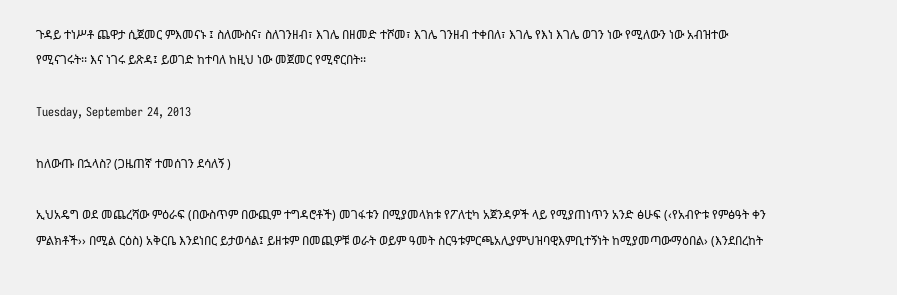ጉዳይ ተነሥቶ ጨዋታ ሲጀመር ምእመናኑ ፤ ስለሙስና፣ ስለገንዘብ፣ እገሌ በዘመድ ተሾመ፣ እገሌ ገንዘብ ተቀበለ፣ እገሌ የእነ እገሌ ወገን ነው የሚለውን ነው አብዝተው የሚናገሩት፡፡ እና ነገሩ ይጽዳ፤ ይወገድ ከተባለ ከዚህ ነው መጀመር የሚኖርበት፡፡

Tuesday, September 24, 2013

ከለውጡ በኋላስ? (ጋዜጠኛ ተመሰገን ደሳለኝ )

ኢህአዴግ ወደ መጨረሻው ምዕራፍ (በውስጥም በውጪም ተግዳሮቶች) መገፋቱን በሚያመላክቱ የፖለቲካ አጀንዳዎች ላይ የሚያጠነጥን አንድ ፅሁፍ (‹የአብዮቱ የምፅዓት ቀን ምልክቶች›› በሚል ርዕስ) አቅርቤ እንደነበር ይታወሳል፤ ይዘቱም በመጪዎቹ ወራት ወይም ዓመት ስርዓቱምርጫአሊያምህዝባዊእምቢተኝነት ከሚያመጣውማዕበል› (እንደበረከት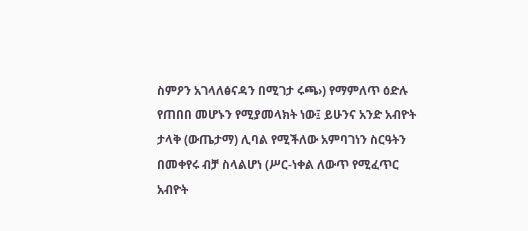ስምዖን አገላለፅናዳን በሚገታ ሩጫ›) የማምለጥ ዕድሉ የጠበበ መሆኑን የሚያመላክት ነው፤ ይሁንና አንድ አብዮት ታላቅ (ውጤታማ) ሊባል የሚችለው አምባገነን ስርዓትን በመቀየሩ ብቻ ስላልሆነ (ሥር-ነቀል ለውጥ የሚፈጥር አብዮት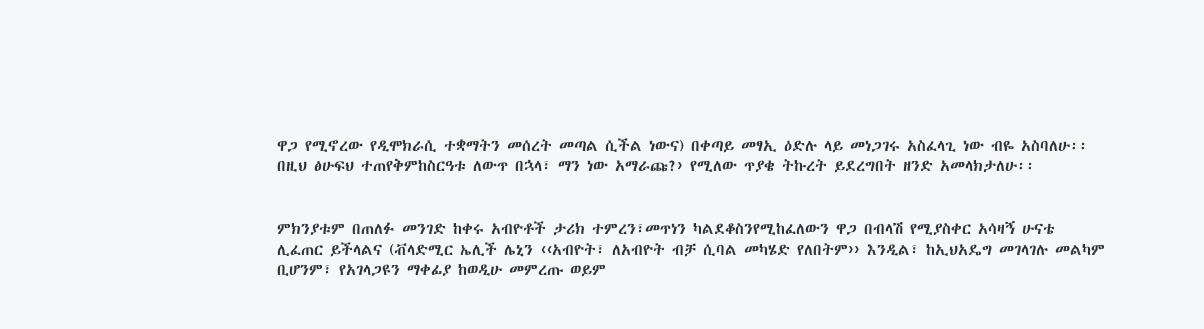ዋጋ የሚኖረው የዲሞክራሲ ተቋማትን መሰረት መጣል ሲችል ነውና) በቀጣይ መፃኢ ዕድሉ ላይ መነጋገሩ አስፈላጊ ነው ብዬ አስባለሁ፡፡
በዚህ ፅሁፍህ ተጠየቅምከስርዓቱ ለውጥ በኋላ፣ ማን ነው አማራጩ?› የሚለው ጥያቄ ትኩረት ይደረግበት ዘንድ አመላክታለሁ፡፡


ምክንያቱም በጠለፉ መንገድ ከቀሩ አብዮቶች ታሪክ ተምረን፣መጥነን ካልደቆስንየሚከፈለውን ዋጋ በብላሽ የሚያስቀር አሳዛኝ ሁናቴ ሊፈጠር ይችላልና (ቭላድሚር ኤሊች ሌኒን ‹‹አብዮት፣ ለአብዮት ብቻ ሲባል መካሄድ የለበትም›› እንዲል፣ ከኢህአዴግ መገላገሉ መልካም ቢሆንም፣ የአገላጋዩን ማቀፊያ ከወዲሁ መምረጡ ወይም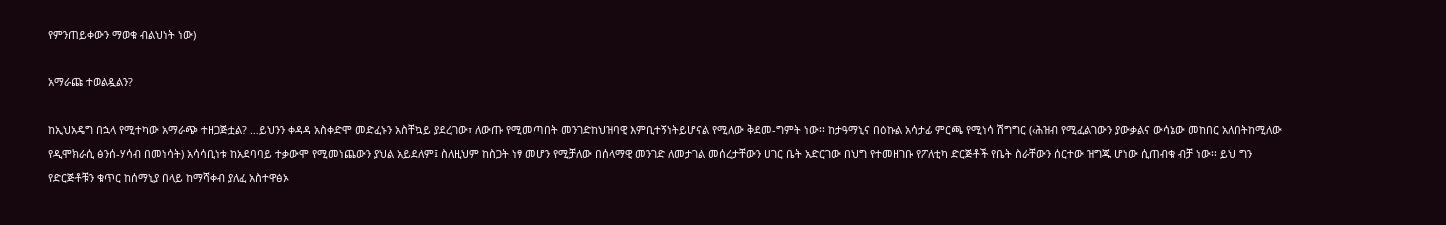የምንጠይቀውን ማወቁ ብልህነት ነው)

አማራጩ ተወልዷልን?

ከኢህአዴግ በኋላ የሚተካው አማራጭ ተዘጋጅቷል? …ይህንን ቀዳዳ አስቀድሞ መድፈኑን አስቸኳይ ያደረገው፣ ለውጡ የሚመጣበት መንገድከህዝባዊ እምቢተኝነትይሆናል የሚለው ቅደመ-ግምት ነው፡፡ ከታዓማኒና በዕኩል አሳታፊ ምርጫ የሚነሳ ሽግግር (‹ሕዝብ የሚፈልገውን ያውቃልና ውሳኔው መከበር አለበትከሚለው የዲሞክራሲ ፅንሰ-ሃሳብ በመነሳት) አሳሳቢነቱ ከአደባባይ ተቃውሞ የሚመነጨውን ያህል አይደለም፤ ስለዚህም ከስጋት ነፃ መሆን የሚቻለው በሰላማዊ መንገድ ለመታገል መሰረታቸውን ሀገር ቤት አድርገው በህግ የተመዘገቡ የፖለቲካ ድርጅቶች የቤት ስራቸውን ሰርተው ዝግጁ ሆነው ሲጠብቁ ብቻ ነው፡፡ ይህ ግን የድርጅቶቹን ቁጥር ከሰማኒያ በላይ ከማሻቀብ ያለፈ አስተዋፅኦ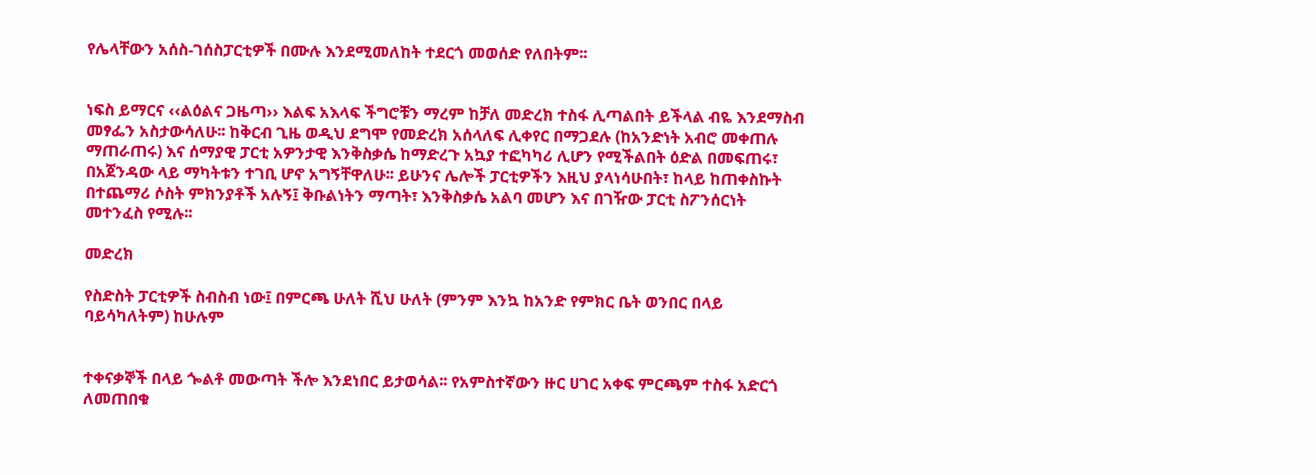የሌላቸውን አሰስ-ገሰስፓርቲዎች በሙሉ እንደሚመለከት ተደርጎ መወሰድ የለበትም፡፡


ነፍስ ይማርና ‹‹ልዕልና ጋዜጣ›› እልፍ አእላፍ ችግሮቹን ማረም ከቻለ መድረክ ተስፋ ሊጣልበት ይችላል ብዬ እንደማስብ መፃፌን አስታውሳለሁ፡፡ ከቅርብ ጊዜ ወዲህ ደግሞ የመድረክ አሰላለፍ ሊቀየር በማጋደሉ (ከአንድነት አብሮ መቀጠሉ ማጠራጠሩ) እና ሰማያዊ ፓርቲ አዎንታዊ እንቅስቃሴ ከማድረጉ አኳያ ተፎካካሪ ሊሆን የሚችልበት ዕድል በመፍጠሩ፣ በአጀንዳው ላይ ማካትቱን ተገቢ ሆኖ አግኝቸዋለሁ፡፡ ይሁንና ሌሎች ፓርቲዎችን እዚህ ያላነሳሁበት፣ ከላይ ከጠቀስኩት በተጨማሪ ሶስት ምክንያቶች አሉኝ፤ ቅቡልነትን ማጣት፣ እንቅስቃሴ አልባ መሆን እና በገዥው ፓርቲ ስፖንሰርነት መተንፈስ የሚሉ፡፡

መድረክ

የስድስት ፓርቲዎች ስብስብ ነው፤ በምርጫ ሁለት ሺህ ሁለት (ምንም እንኳ ከአንድ የምክር ቤት ወንበር በላይ ባይሳካለትም) ከሁሉም


ተቀናቃኞች በላይ ጐልቶ መውጣት ችሎ እንደነበር ይታወሳል፡፡ የአምስተኛውን ዙር ሀገር አቀፍ ምርጫም ተስፋ አድርጎ ለመጠበቁ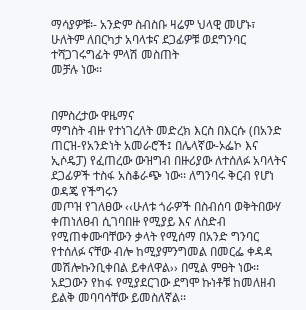ማሳያዎቹ፡- አንድም ስብስቡ ዛሬም ህላዊ መሆኑ፣ ሁለትም ለበርካታ አባላቱና ደጋፊዎቹ ወደግንባር ተሻጋገሩግፊት ምላሽ መስጠት
መቻሉ ነው፡፡


በምስረታው ዋዜማና
ማግስት ብዙ የተነገረለት መድረክ እርስ በእርሱ (በአንድ ጠርዝ-የአንድነት አመራሮች፤ በሌላኛው-ኦፌኮ እና
ኢሶዴፓ) የፈጠረው ውዝግብ በዙሪያው ለተሰለፉ አባላትና ደጋፊዎች ተስፋ አስቆራጭ ነው፡፡ ለግንባሩ ቅርብ የሆነ ወዳጄ የችግሩን
መጦዝ የገለፀው ‹‹ሁለቱ ጎራዎች በስብሰባ ወቅትበውሃ ቀጠነለፀብ ሲገባበዙ የሚያይ እና ለስድብ የሚጠቀሙባቸውን ቃላት የሚሰማ በአንድ ግንባር የተሰለፉ ናቸው ብሎ ከሚያምንግመል በመርፌ ቀዳዳ መሽሎኩንቢቀበል ይቀለዋል›› በሚል ምፀት ነው፡፡ አደጋውን የከፋ የሚያደርገው ደግሞ ኩነቶቹ ከመለዘብ ይልቅ መባባሳቸው ይመስለኛል፡፡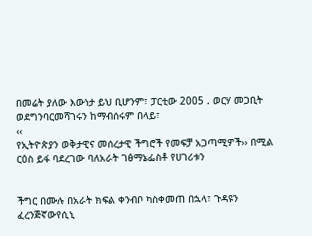በመሬት ያለው እውነታ ይህ ቢሆንም፣ ፓርቲው 2005 . ወርሃ መጋቢት ወደግንባርመሻገሩን ከማብሰሩም በላይ፣
‹‹
የኢትዮጵያን ወቅታዊና መሰረታዊ ችግሮች የመፍቻ አጋጣሚዎች›› በሚል ርዕስ ይፋ ባደረገው ባለአራት ገፅማኔፌስቶ የሀገሪቱን


ችግር በሙሉ በአራት ክፍል ቀንብቦ ካስቀመጠ በኋላ፣ ጉዳዩን ፈረንጅኛውየሲኒ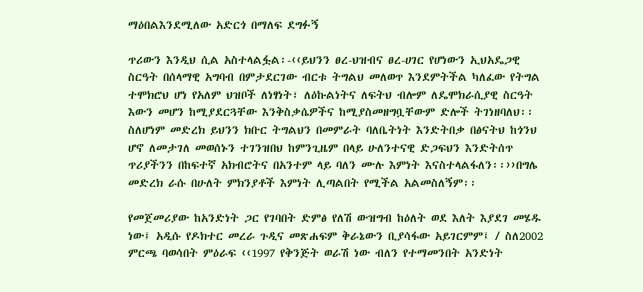ማዕበልእንደሚለው አድርጎ በማለፍ ደግፉኝ

ጥሪውን እንዲህ ሲል አስተላልፏል፡-‹‹ይህንን ፀረ-ህዝብና ፀረ-ሀገር የሆነውን ኢህአዴጋዊ ስርዓት በሰላማዊ አግባብ በምታደርገው ብርቱ ትግልህ መለወጥ እንደምትችል ካለፈው የትግል ተሞክሮህ ሆነ የአለም ህዝቦች ለነፃነት፣ ለዕኩልነትና ለፍትህ ብሎም ለዴሞክራሲያዊ ስርዓት እውን መሆን ከሚያደርጓቸው እንቅስቃሴዎችና ከሚያስመዘግቧቸውም ድሎች ትገነዘባለህ፡፡ ስለሆነም መድረክ ይህንን ክቡር ትግልህን በመምራት ባለቤትነት እንድትበቃ በፅናትህ ከጎንህ ሆኖ ለመታገለ መወሰኑን ተገንዝበህ ከምንጊዜም በላይ ሁለንተናዊ ድጋፍህን እንድትሰጥ ጥሪያችንን በከፍተኛ አክብሮትና በአንተም ላይ ባለን ሙሉ እምነት እናስተላልፋለን፡፡››በግሌ መድረክ ራሱ በሁለት ምክንያቶች እምነት ሊጣልበት የሚችል አልመስለኝም፡፡

የመጀመሪያው ከአንድነት ጋር የገባበት ድምፅ የለሽ ውዝግብ ከዕለት ወደ እለት እያደገ መሄዱ ነው፤ አዲሱ የዶክተር መረራ ጉዲና መጽሐፍም ቅራኔውን ቢያሳፋው አይገርምም፤ / ስለ2002 ምርጫ ባወሳበት ምዕራፍ ‹‹1997 የቅንጅት ወራሽ ነው ብለን የተማመንበት አንድነት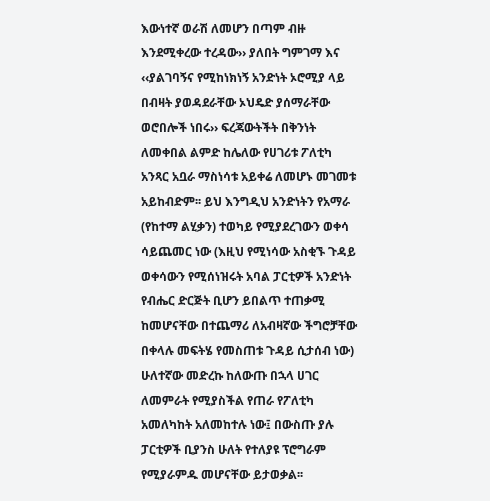እውነተኛ ወራሽ ለመሆን በጣም ብዙ እንደሚቀረው ተረዳው›› ያለበት ግምገማ እና ‹‹ያልገባኝና የሚከነክነኝ አንድነት ኦሮሚያ ላይ በብዛት ያወዳደራቸው ኦህዴድ ያሰማራቸው ወሮበሎች ነበሩ›› ፍረጃውትችት በቅንነት ለመቀበል ልምድ ከሌለው የሀገሪቱ ፖለቲካ አንጻር አቧራ ማስነሳቱ አይቀሬ ለመሆኑ መገመቱ አይከብድም፡፡ ይህ እንግዲህ አንድነትን የአማራ (የከተማ ልሂቃን) ተወካይ የሚያደረገውን ወቀሳ ሳይጨመር ነው (እዚህ የሚነሳው አስቂኙ ጉዳይ ወቀሳውን የሚሰነዝሩት አባል ፓርቲዎች አንድነት የብሔር ድርጅት ቢሆን ይበልጥ ተጠቃሚ ከመሆናቸው በተጨማሪ ለአብዛኛው ችግሮቻቸው በቀላሉ መፍትሄ የመስጠቱ ጉዳይ ሲታሰብ ነው) ሁለተኛው መድረኩ ከለውጡ በኋላ ሀገር ለመምራት የሚያስችል የጠራ የፖለቲካ አመለካከት አለመከተሉ ነው፤ በውስጡ ያሉ ፓርቲዎች ቢያንስ ሁለት የተለያዩ ፕሮግራም የሚያራምዱ መሆናቸው ይታወቃል፡፡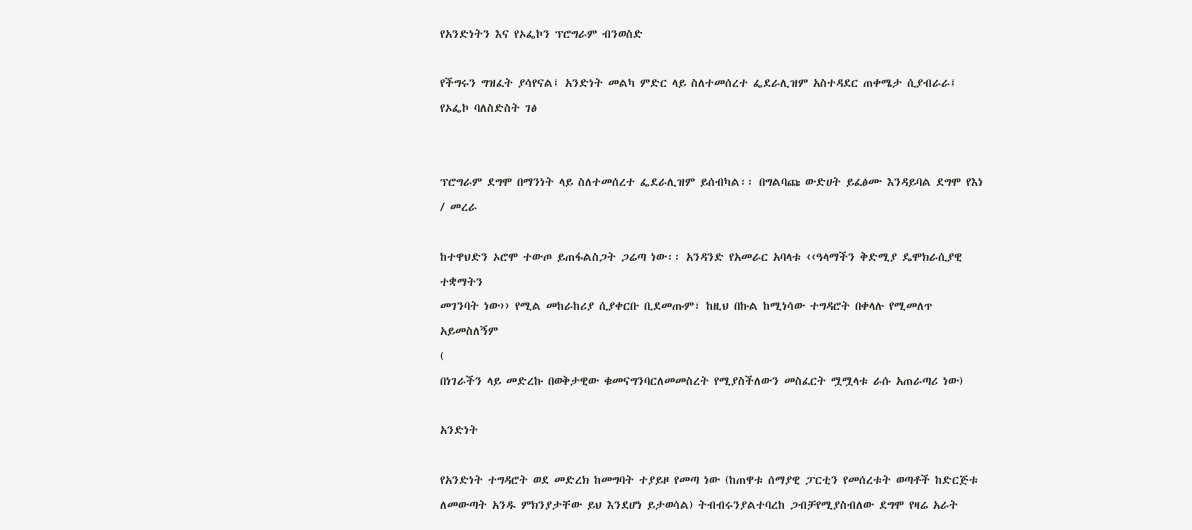የአንድነትን እና የኦፌኮን ፕሮግራም ብንወስድ

የችግሩን ግዝፈት ያሳየናል፤ አንድነት መልካ ምድር ላይ ስለተመሰረተ ፌደራሊዝም አስተዳደር ጠቀሜታ ሲያብራራ፤ የኦፌኮ ባለስድስት ገፅ


ፕሮግራም ደግሞ በማንነት ላይ ስለተመሰረተ ፌደራሊዝም ይሰብካል፡፡ በግልባጩ ውድሀት ይፈፅሙ እንዳይባል ደግሞ የእነ / መረራ

ከተዋህድን ኦሮሞ ተውጦ ይጠፋልስጋት ጋሬጣ ነው፡፡ አንዳንድ የአመራር አባላቱ ‹‹ዓላማችን ቅድሚያ ዴሞክራሲያዊ ተቋማትን
መገንባት ነው›› የሚል መከራከሪያ ሲያቀርቡ ቢደመጡም፣ ከዚህ በኩል ከሚነሳው ተግዳሮት በቀላሉ የሚመለጥ አይመስለኝም
(
በነገራችን ላይ መድረኩ በወቅታዊው ቁመናግንባርለመመስረት የሚያስችለውን መስፈርት ሟሟላቱ ራሱ አጠራጣሪ ነው)

አንድነት

የአንድነት ተግዳሮት ወደ መድረክ ከመግባት ተያይዞ የመጣ ነው (ከጠዋቱ ሰማያዊ ፓርቲን የመሰረቱት ወጣቶች ከድርጅቱ
ለመውጣት አንዱ ምክንያታቸው ይህ እንደሆነ ይታወሳል) ትብብሩንያልተባረከ ጋብቻየሚያስብለው ደግሞ የዛሬ አራት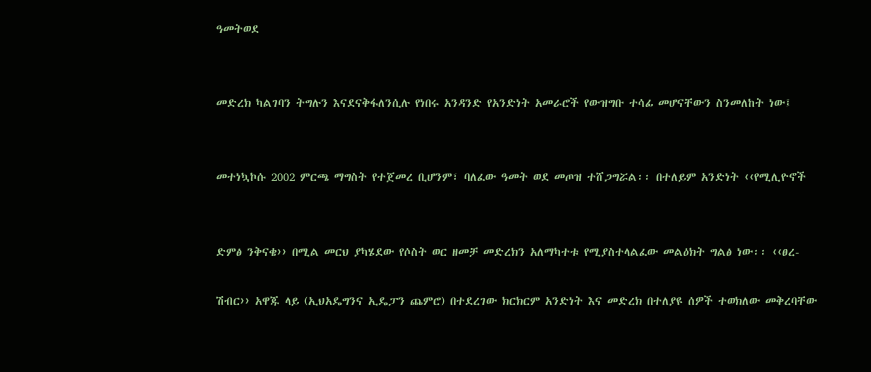ዓመትወደ


መድረክ ካልገባን ትግሉን እናደናቅፋለንሲሉ የነበሩ አንዳንድ የአንድነት አመራሮች የውዝግቡ ተሳፊ መሆናቸውን ስንመለከት ነው፤


መተነኳኮሱ 2002 ምርጫ ማግስት የተጀመረ ቢሆንም፣ ባለፈው ዓመት ወደ መጦዝ ተሸጋግሯል፡፡ በተለይም አንድነት ‹‹የሚሊዮኖች


ድምፅ ንቅናቄ›› በሚል መርህ ያካሄደው የሶስት ወር ዘመቻ መድረክን አለማካተቱ የሚያስተላልፈው መልዕክት ግልፅ ነው፡፡ ‹‹ፀረ-

ሽብር›› አዋጁ ላይ (ኢህአዴግንና ኢዴፓን ጨምሮ) በተደረገው ክርክርም አንድነት እና መድረክ በተለያዩ ሰዎች ተወክለው መቅረባቸው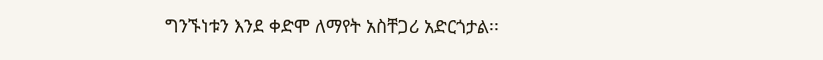ግንኙነቱን እንደ ቀድሞ ለማየት አስቸጋሪ አድርጎታል፡፡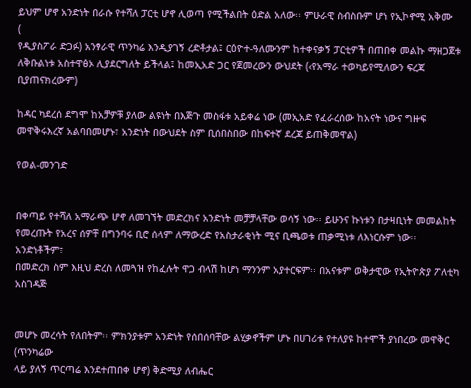ይህም ሆኖ አንድነት በራሱ የተሻለ ፓርቲ ሆኖ ሊወጣ የሚችልበት ዕድል አለው፡፡ ምሁራዊ ስብስቡም ሆነ የኢኮኖሚ አቅሙ
(
የዲያስፖራ ድጋፉ) አንፃራዊ ጥንካሬ እንዲያገኝ ረድቶታል፤ ርዕዮተ-ዓለሙንም ከተቀናቃኝ ፓርቲዎች በጠበቀ መልኩ ማዘጋጀቱ
ለቅቡልነቱ አስተዋፅኦ ሊያደርግለት ይችላል፤ ከመኢአድ ጋር የጀመረውን ውህደት (‹የአማራ ተወካይየሚለውን ፍረጃ ቢያጠናክረውም)

ከዳር ካደረሰ ደግሞ ከአቻዎቹ ያለው ልዩነት በእጅጉ መስፋቱ አይቀሬ ነው (መኢአድ የፈራረሰው ከአናት ነውና ግዙፍ መዋቅሩእረኛ አልባበመሆኑ፣ አንድነት በውህደት ስም ቢሰበስበው በከፍተኛ ደረጃ ይጠቅመዋል)

የወል-መንገድ


በቀጣይ የተሻለ አማራጭ ሆኖ ለመገኘት መድረክና አንድነት መቻቻላቸው ወሳኝ ነው፡፡ ይሁንና ኩነቱን በታዛቢነት መመልከት
የመረጡት የአረና ሰዎቸ በግንባሩ ቢሮ ሰላም ለማውረድ የአስታራቂነት ሚና ቢጫወቱ ጠቃሚነቱ ለእነርሱም ነው፡፡ አንድነቶችም፣
በመድረክ ስም እዚህ ድረስ ለመጓዝ የከፈሉት ዋጋ ብላሽ ከሆነ ማንንም አያተርፍም፡፡ በአናቱም ወቅታዊው የኢትዮጵያ ፖለቲካ አስገዳጅ


መሆኑ መረሳት የለበትም፡፡ ምክንያቱም አንድነት የሰበሰባቸው ልሂቃኖችም ሆኑ በሀገሪቱ የተለያዩ ከተሞች ያነበረው መዋቅር (ጥንካሬው
ላይ ያለኝ ጥርጣሬ እንደተጠበቀ ሆኖ) ቅድሚያ ለብሔር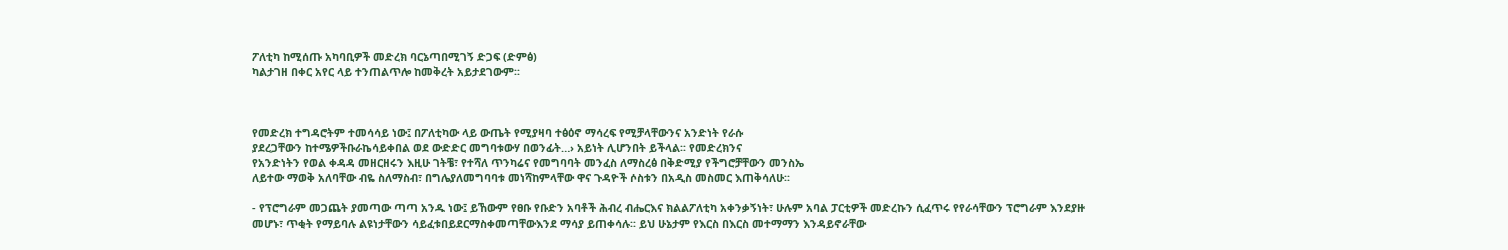ፖለቲካ ከሚሰጡ አካባቢዎች መድረክ ባርኔጣበሚገኝ ድጋፍ (ድምፅ)
ካልታገዘ በቀር አየር ላይ ተንጠልጥሎ ከመቅረት አይታደገውም፡፡



የመድረክ ተግዳሮትም ተመሳሳይ ነው፤ በፖለቲካው ላይ ውጤት የሚያዛባ ተፅዕኖ ማሳረፍ የሚቻላቸውንና አንድነት የራሱ
ያደረጋቸውን ከተሜዎችቡራኬሳይቀበል ወደ ውድድር መግባቱውሃ በወንፊት…› አይነት ሊሆንበት ይችላል፡፡ የመድረክንና
የአንድነትን የወል ቀዳዳ መዘርዘሩን እዚሁ ገትቼ፣ የተሻለ ጥንካሬና የመግባባት መንፈስ ለማስረፅ በቅድሚያ የችግሮቻቸውን መንስኤ
ለይተው ማወቅ አለባቸው ብዬ ስለማስብ፣ በግሌያለመግባባቱ መነሻከምላቸው ዋና ጉዳዮች ሶስቱን በአዲስ መስመር እጠቅሳለሁ፡፡

- የፕሮግራም መጋጨት ያመጣው ጣጣ አንዱ ነው፤ ይኸውም የፀቡ የቡድን አባቶች ሕብረ ብሔርእና ክልልፖለቲካ አቀንቃኝነት፣ ሁሉም አባል ፓርቲዎች መድረኩን ሲፈጥሩ የየራሳቸውን ፕሮግራም እንደያዙ መሆኑ፣ ጥቂት የማይባሉ ልዩነታቸውን ሳይፈቱበይደርማስቀመጣቸውእንደ ማሳያ ይጠቀሳሉ፡፡ ይህ ሁኔታም የእርስ በእርስ መተማማን እንዳይኖራቸው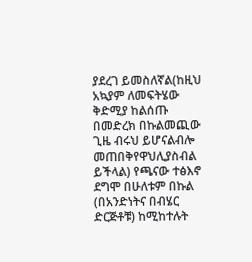ያደረገ ይመስለኛል(ከዚህ አኳያም ለመፍትሄው ቅድሚያ ከልሰጡ በመድረክ በኩልመጪው ጊዜ ብሩህ ይሆናልብሎ መጠበቅየዋህሊያስብል ይችላል) የጫናው ተፅእኖ ደግሞ በሁለቱም በኩል (በአንድነትና በብሄር ድርጅቶቹ) ከሚከተሉት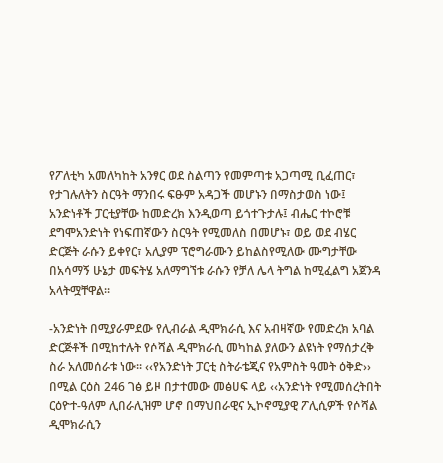የፖለቲካ አመለካከት አንፃር ወደ ስልጣን የመምጣቱ አጋጣሚ ቢፈጠር፣ የታገሉለትን ስርዓት ማንበሩ ፍፁም አዳጋች መሆኑን በማስታወስ ነው፤ አንድነቶች ፓርቲያቸው ከመድረክ እንዲወጣ ይጎተጉታሉ፤ ብሔር ተኮሮቹ ደግሞአንድነት የነፍጠኛውን ስርዓት የሚመለስ በመሆኑ፣ ወይ ወደ ብሄር ድርጅት ራሱን ይቀየር፣ አሊያም ፕሮግራሙን ይከልስየሚለው ሙግታቸው በአሳማኝ ሁኔታ መፍትሄ አለማግኘቱ ራሱን የቻለ ሌላ ትግል ከሚፈልግ አጀንዳ አላትሟቸዋል፡፡

-አንድነት በሚያራምደው የሊብራል ዲሞክራሲ እና አብዛኛው የመድረክ አባል ድርጅቶች በሚከተሉት የሶሻል ዲሞክራሲ መካከል ያለውን ልዩነት የማሰታረቅ ስራ አለመሰራቱ ነው፡፡ ‹‹የአንድነት ፓርቲ ስትራቴጂና የአምስት ዓመት ዕቅድ›› በሚል ርዕስ 246 ገፅ ይዞ በታተመው መፅሀፍ ላይ ‹‹አንድነት የሚመሰረትበት ርዕዮተ-ዓለም ሊበራሊዝም ሆኖ በማህበራዊና ኢኮኖሚያዊ ፖሊሲዎች የሶሻል ዲሞክራሲን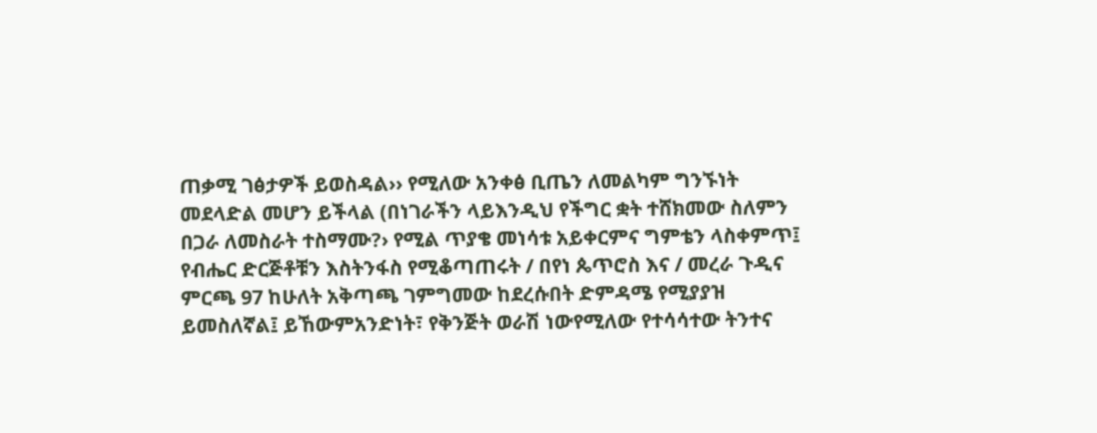ጠቃሚ ገፅታዎች ይወስዳል›› የሚለው አንቀፅ ቢጤን ለመልካም ግንኙነት መደላድል መሆን ይችላል (በነገራችን ላይእንዲህ የችግር ቋት ተሸክመው ስለምን በጋራ ለመስራት ተስማሙ?› የሚል ጥያቄ መነሳቱ አይቀርምና ግምቴን ላስቀምጥ፤ የብሔር ድርጅቶቹን እስትንፋስ የሚቆጣጠሩት / በየነ ጴጥሮስ እና / መረራ ጉዲና ምርጫ 97 ከሁለት አቅጣጫ ገምግመው ከደረሱበት ድምዳሜ የሚያያዝ ይመስለኛል፤ ይኸውምአንድነት፣ የቅንጅት ወራሽ ነውየሚለው የተሳሳተው ትንተና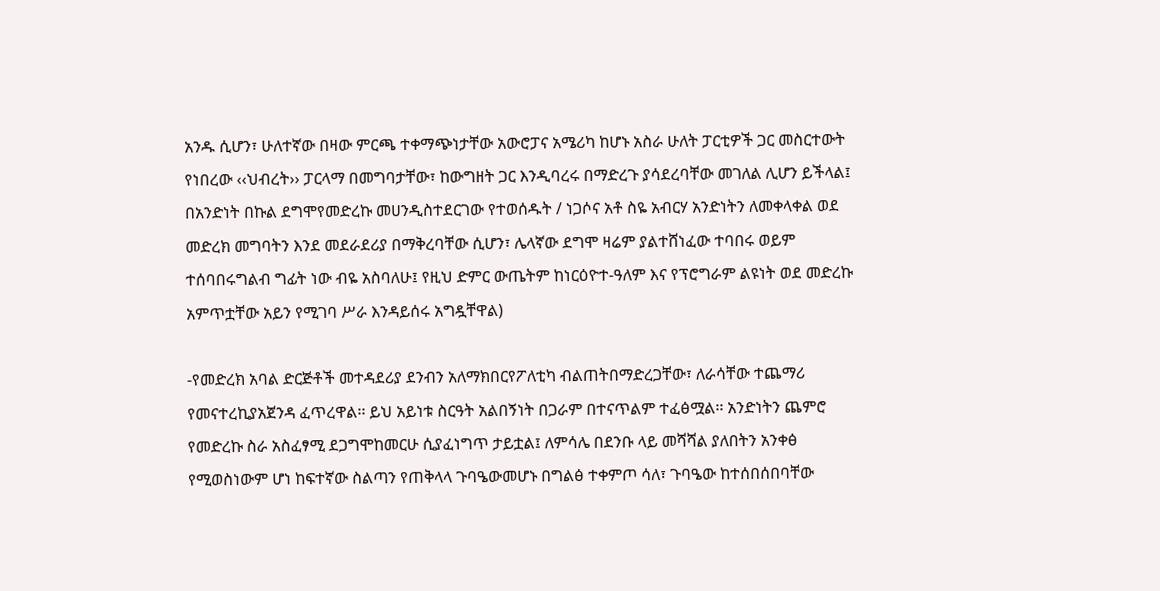አንዱ ሲሆን፣ ሁለተኛው በዛው ምርጫ ተቀማጭነታቸው አውሮፓና አሜሪካ ከሆኑ አስራ ሁለት ፓርቲዎች ጋር መስርተውት የነበረው ‹‹ህብረት›› ፓርላማ በመግባታቸው፣ ከውግዘት ጋር እንዲባረሩ በማድረጉ ያሳደረባቸው መገለል ሊሆን ይችላል፤ በአንድነት በኩል ደግሞየመድረኩ መሀንዲስተደርገው የተወሰዱት / ነጋሶና አቶ ስዬ አብርሃ አንድነትን ለመቀላቀል ወደ መድረክ መግባትን እንደ መደራደሪያ በማቅረባቸው ሲሆን፣ ሌላኛው ደግሞ ዛሬም ያልተሸነፈው ተባበሩ ወይም ተሰባበሩግልብ ግፊት ነው ብዬ አስባለሁ፤ የዚህ ድምር ውጤትም ከነርዕዮተ-ዓለም እና የፕሮግራም ልዩነት ወደ መድረኩ አምጥቷቸው አይን የሚገባ ሥራ እንዳይሰሩ አግዷቸዋል)

-የመድረክ አባል ድርጅቶች መተዳደሪያ ደንብን አለማክበርየፖለቲካ ብልጠትበማድረጋቸው፣ ለራሳቸው ተጨማሪ የመናተረኪያአጀንዳ ፈጥረዋል፡፡ ይህ አይነቱ ስርዓት አልበኝነት በጋራም በተናጥልም ተፈፅሟል፡፡ አንድነትን ጨምሮ የመድረኩ ስራ አስፈፃሚ ደጋግሞከመርሁ ሲያፈነግጥ ታይቷል፤ ለምሳሌ በደንቡ ላይ መሻሻል ያለበትን አንቀፅ የሚወስነውም ሆነ ከፍተኛው ስልጣን የጠቅላላ ጉባዔውመሆኑ በግልፅ ተቀምጦ ሳለ፣ ጉባዔው ከተሰበሰበባቸው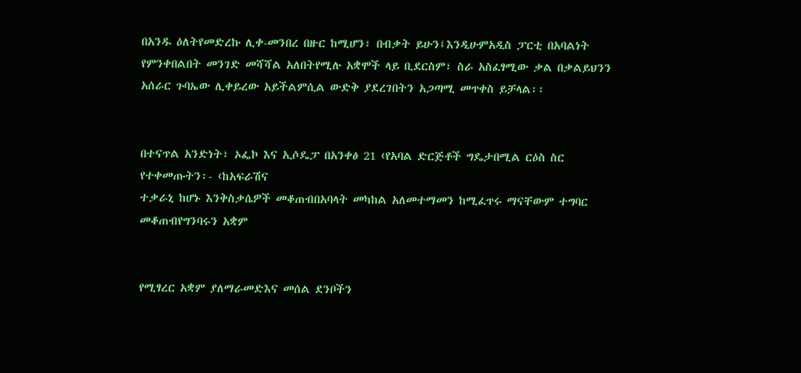በአንዱ ዕለትየመድረኩ ሊቀ-መንበረ በዙር ከሚሆን፣ በብቃት ይሁን፤እንዲሁምአዲስ ፓርቲ በአባልነት የምንቀበልበት መንገድ መሻሻል አለበትየሚሉ አቋሞች ላይ ቢደርስም፣ ስራ አስፈፃሚው ቃል በቃልይህንን አሰራር ጉባኤው ሊቀይረው አይችልምሲል ውድቅ ያደረገበትን አጋጣሚ መጥቀስ ይቻላል፡፡


በተናጥል አንድነት፣ ኦፌኮ እና ኢሶዴፓ በአንቀፅ 21 ‹የአባል ድርጅቶች ግዴታበሚል ርዕስ ስር የተቀመጡትን፡- ‹ከአፍራሽና
ተቃራኒ ከሆኑ እንቅስቃሴዎች መቆጠብበአባላት መካከል አለመተማመን ከሚፈጥሩ ማናቸውም ተግባር መቆጠብየግንባሩን አቋም


የሚፃረር አቋም ያለማራመድእና መሰል ደንቦችን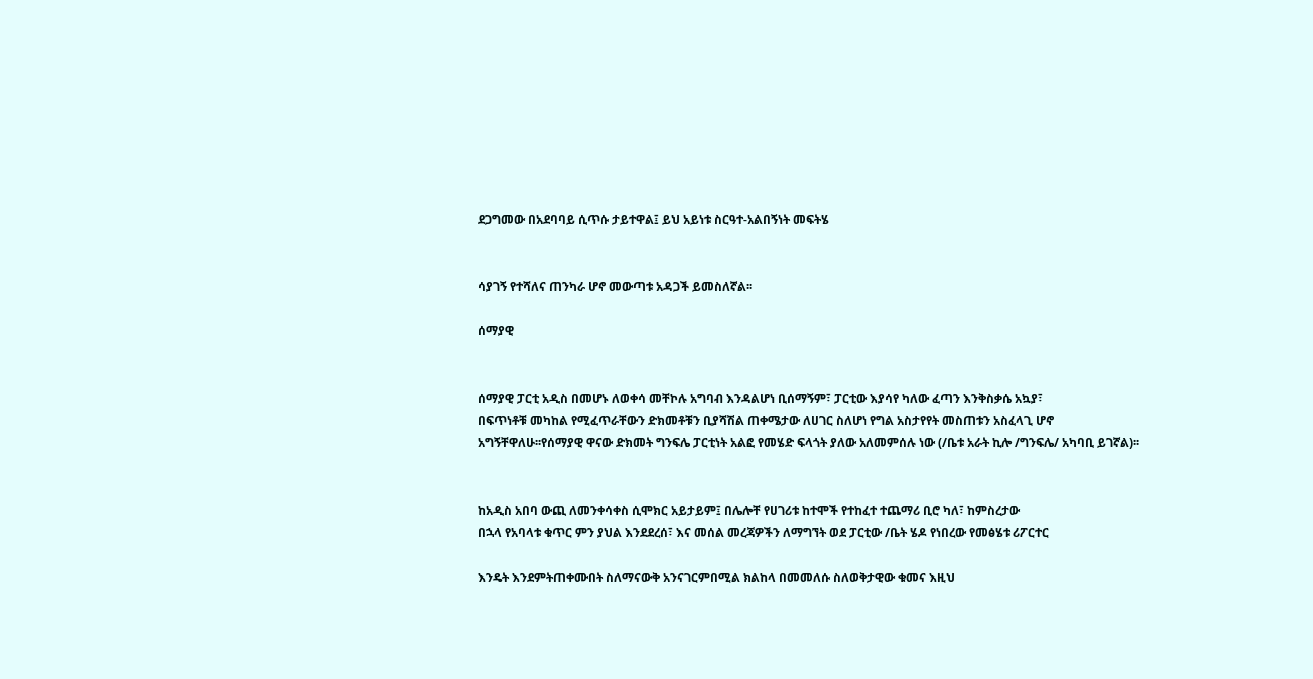ደጋግመው በአደባባይ ሲጥሱ ታይተዋል፤ ይህ አይነቱ ስርዓተ-አልበኝነት መፍትሄ


ሳያገኝ የተሻለና ጠንካራ ሆኖ መውጣቱ አዳጋች ይመስለኛል፡፡

ሰማያዊ


ሰማያዊ ፓርቲ አዲስ በመሆኑ ለወቀሳ መቸኮሉ አግባብ እንዳልሆነ ቢሰማኝም፣ ፓርቲው እያሳየ ካለው ፈጣን እንቅስቃሴ አኳያ፣
በፍጥነቶቹ መካከል የሚፈጥራቸውን ድክመቶቹን ቢያሻሽል ጠቀሜታው ለሀገር ስለሆነ የግል አስታየየት መስጠቱን አስፈላጊ ሆኖ
አግኝቸዋለሁ፡፡የሰማያዊ ዋናው ድክመት ግንፍሌ ፓርቲነት አልፎ የመሄድ ፍላጎት ያለው አለመምሰሉ ነው (/ቤቱ አራት ኪሎ /ግንፍሌ/ አካባቢ ይገኛል)፡፡


ከአዲስ አበባ ውጪ ለመንቀሳቀስ ሲሞክር አይታይም፤ በሌሎቸ የሀገሪቱ ከተሞች የተከፈተ ተጨማሪ ቢሮ ካለ፣ ከምስረታው
በኋላ የአባላቱ ቁጥር ምን ያህል እንደደረሰ፣ እና መሰል መረጃዎችን ለማግኘት ወደ ፓርቲው /ቤት ሄዶ የነበረው የመፅሄቱ ሪፖርተር

እንዴት እንደምትጠቀሙበት ስለማናውቅ አንናገርምበሚል ክልከላ በመመለሱ ስለወቅታዊው ቁመና እዚህ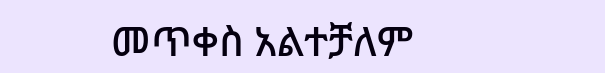መጥቀስ አልተቻለም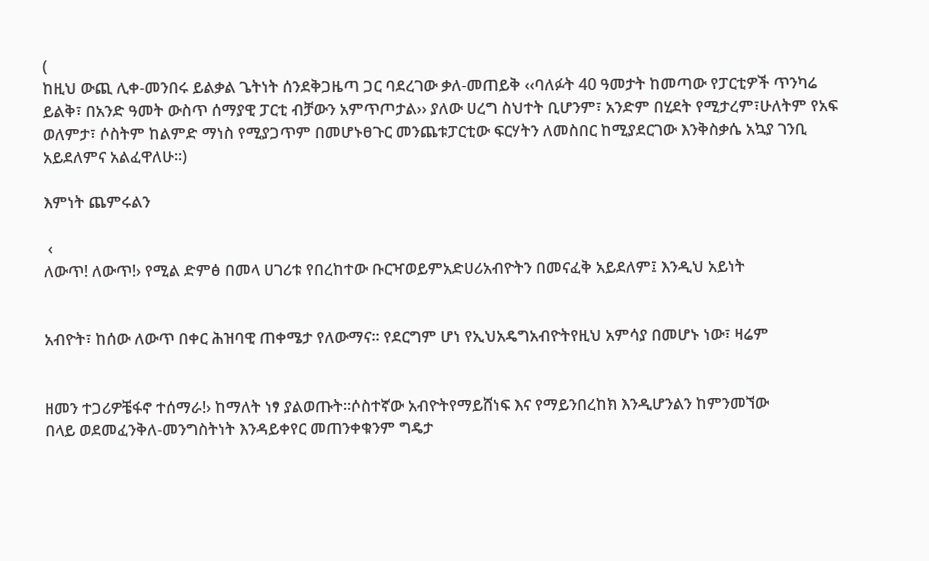(
ከዚህ ውጪ ሊቀ-መንበሩ ይልቃል ጌትነት ሰንደቅጋዜጣ ጋር ባደረገው ቃለ-መጠይቅ ‹‹ባለፉት 40 ዓመታት ከመጣው የፓርቲዎች ጥንካሬ ይልቅ፣ በአንድ ዓመት ውስጥ ሰማያዊ ፓርቲ ብቻውን አምጥጦታል›› ያለው ሀረግ ስህተት ቢሆንም፣ አንድም በሂደት የሚታረም፣ሁለትም የአፍ ወለምታ፣ ሶስትም ከልምድ ማነስ የሚያጋጥም በመሆኑፀጉር መንጨቱፓርቲው ፍርሃትን ለመስበር ከሚያደርገው እንቅስቃሴ አኳያ ገንቢ አይደለምና አልፈዋለሁ፡፡)

እምነት ጨምሩልን

 ‹
ለውጥ! ለውጥ!› የሚል ድምፅ በመላ ሀገሪቱ የበረከተው ቡርዣወይምአድሀሪአብዮትን በመናፈቅ አይደለም፤ እንዲህ አይነት


አብዮት፣ ከሰው ለውጥ በቀር ሕዝባዊ ጠቀሜታ የለውማና፡፡ የደርግም ሆነ የኢህአዴግአብዮትየዚህ አምሳያ በመሆኑ ነው፣ ዛሬም


ዘመን ተጋሪዎቼፋኖ ተሰማራ!› ከማለት ነፃ ያልወጡት፡፡ሶስተኛው አብዮትየማይሸነፍ እና የማይንበረከክ እንዲሆንልን ከምንመኘው
በላይ ወደመፈንቅለ-መንግስትነት እንዳይቀየር መጠንቀቁንም ግዴታ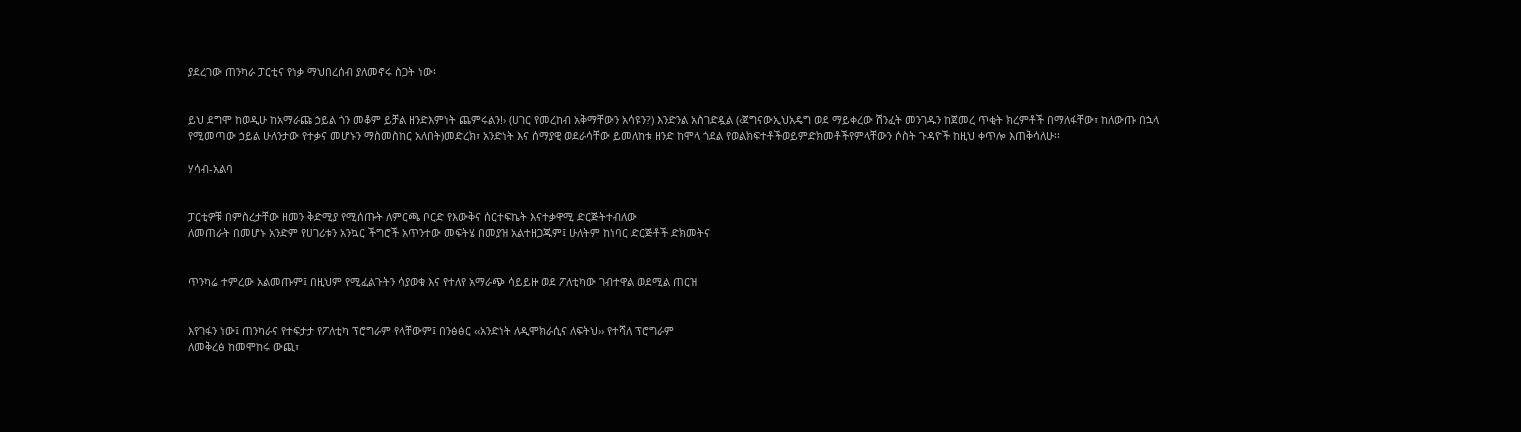ያደረገው ጠንካራ ፓርቲና የነቃ ማህበረሰብ ያለመኖሩ ስጋት ነው፡


ይህ ደግሞ ከወዲሁ ከአማራጩ ኃይል ጎን መቆም ይቻል ዘንድእምነት ጨምሩልን!› (ሀገር የመረከብ አቅማቸውን አሳዩን?) እንድንል አስገድዷል (‹ጀግናውኢህአዴግ ወደ ማይቀረው ሽንፈት መንገዱን ከጀመረ ጥቂት ክረምቶች በማለፋቸው፣ ከለውጡ በኋላ የሚመጣው ኃይል ሁለንታው የተቃና መሆኑን ማስመስከር አለበት)መድረክ፣ አንድነት እና ሰማያዊ ወደራሳቸው ይመለከቱ ዘንድ ከሞላ ጎደል የወልክፍተቶችወይምድክመቶችየምላቸውን ሶስት ጉዳዮች ከዚህ ቀጥሎ እጠቅሳለሁ፡፡

ሃሳብ-አልባ


ፓርቲዎቹ በምስረታቸው ዘመን ቅድሚያ የሚሰጡት ለምርጫ ቦርድ የእውቅና ሰርተፍኬት እናተቃዋሚ ድርጅትተብለው
ለመጠራት በመሆኑ አንድም የሀገሪቱን አንኳር ችግሮች አጥንተው መፍትሄ በመያዝ አልተዘጋጁም፤ ሁለትም ከነባር ድርጅቶች ድክመትና


ጥንካሬ ተምረው አልመጡም፤ በዚህም የሚፈልጉትን ሳያወቁ እና የተለየ አማራጭ ሳይይዙ ወደ ፖለቲካው ገብተዋል ወደሚል ጠርዝ


እየገፋን ነው፤ ጠንካራና የተፍታታ የፖለቲካ ፕሮግራም የላቸውም፤ በንፅፅር ‹‹አንድነት ለዲሞክራሲና ለፍትህ›› የተሻለ ፕሮግራም
ለመቅረፅ ከመሞከሩ ውጪ፣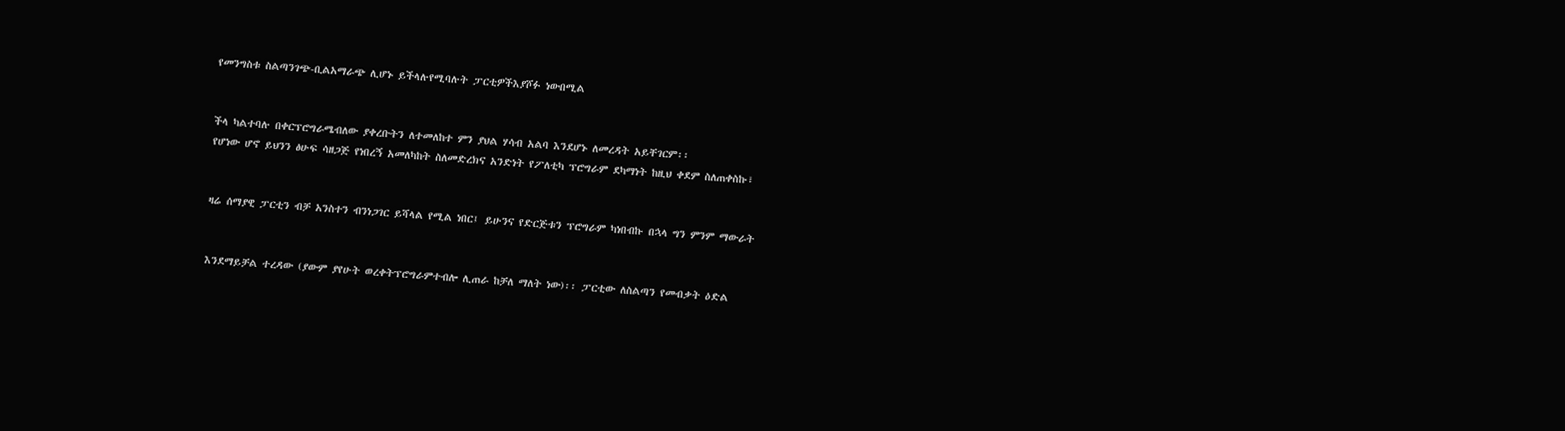የመንግስቱ ስልጣንገጭ-ቢልአማራጭ ሊሆኑ ይችላሉየሚባሉት ፓርቲዎችእያሾፉ ነውበሚል


ችላ ካልተባሉ በቀርፕሮግራሜብለው ያቀረቡትን ለተመለከተ ምን ያህል ሃሳብ አልባ እንደሆኑ ለመረዳት አይቸገርም፡፡
የሆነው ሆኖ ይህንን ፅሁፍ ሳዘጋጅ የነበረኝ አመለካከት ስለመድረክና አንድነት የፖለቲካ ፕሮግራም ደካማነት ከዚህ ቀደም ስለጠቀስኩ፣


ዛሬ ሰማያዊ ፓርቲን ብቻ አንስተን ብንነጋገር ይሻላል የሚል ነበር፤ ይሁንና የድርጅቱን ፕሮግራም ካነበብኩ በኋላ ግን ምንም ማውራት


እንደማይቻል ተረዳው (ያውም ያየሁት ወረቀትፕሮግራምተብሎ ሊጠራ ከቻለ ማለት ነው)፡፡ ፓርቲው ለስልጣን የመብቃት ዕድል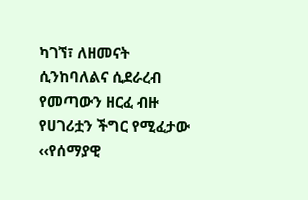ካገኘ፣ ለዘመናት ሲንከባለልና ሲደራረብ የመጣውን ዘርፈ ብዙ የሀገሪቷን ችግር የሚፈታው ‹‹የሰማያዊ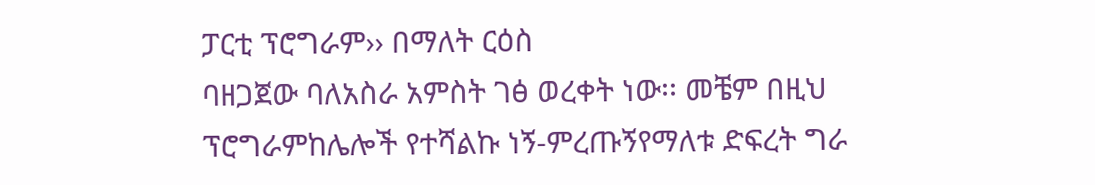ፓርቲ ፕሮግራም›› በማለት ርዕስ
ባዘጋጀው ባለአስራ አምስት ገፅ ወረቀት ነው፡፡ መቼም በዚህ ፕሮግራምከሌሎች የተሻልኩ ነኝ-ምረጡኝየማለቱ ድፍረት ግራ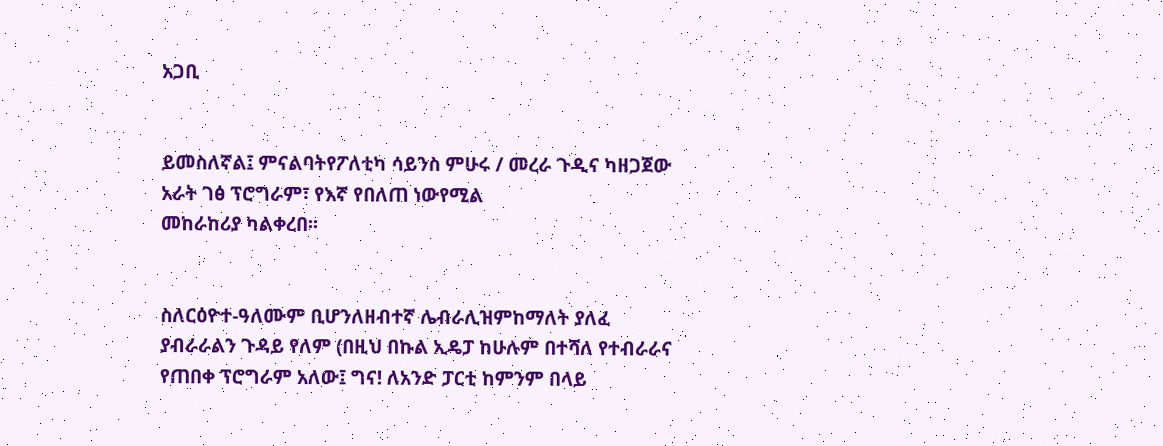አጋቢ


ይመስለኛል፤ ምናልባትየፖለቲካ ሳይንስ ምሁሩ / መረራ ጉዲና ካዘጋጀው አራት ገፅ ፕሮግራም፣ የእኛ የበለጠ ነውየሚል
መከራከሪያ ካልቀረበ፡፡


ስለርዕዮተ-ዓለሙም ቢሆንለዘብተኛ ሌብራሊዝምከማለት ያለፈ ያብራራልን ጉዳይ የለም (በዚህ በኩል ኢዴፓ ከሁሉም በተሻለ የተብራራና የጠበቀ ፕሮግራም አለው፤ ግና! ለአንድ ፓርቲ ከምንም በላይ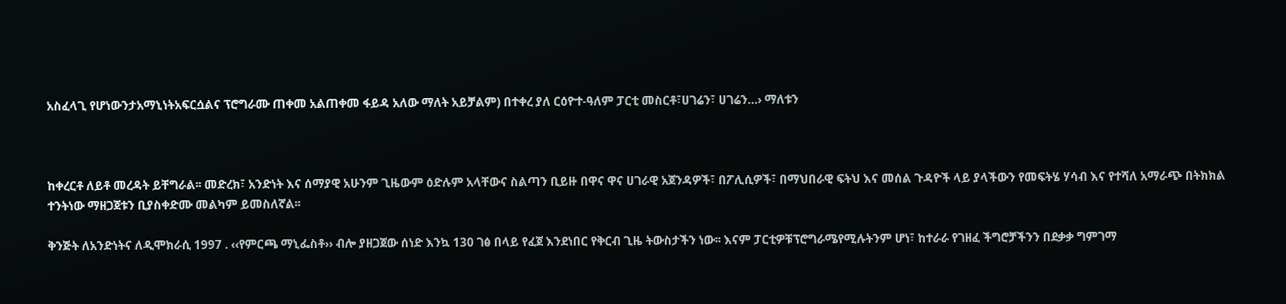አስፈላጊ የሆነውንታአማኒነትአፍርሷልና ፕሮግራሙ ጠቀመ አልጠቀመ ፋይዳ አለው ማለት አይቻልም) በተቀረ ያለ ርዕዮተ-ዓለም ፓርቲ መስርቶ፣ሀገሬን፣ ሀገሬን…› ማለቱን



ከቀረርቶ ለይቶ መረዳት ይቸግራል፡፡ መድረክ፣ አንድነት እና ሰማያዊ አሁንም ጊዜውም ዕድሉም አላቸውና ስልጣን ቢይዙ በዋና ዋና ሀገራዊ አጀንዳዎች፣ በፖሊሲዎች፣ በማህበራዊ ፍትህ እና መሰል ጉዳዮች ላይ ያላችውን የመፍትሄ ሃሳብ እና የተሻለ አማራጭ በትክክል ተንትነው ማዘጋጀቱን ቢያስቀድሙ መልካም ይመስለኛል፡፡

ቅንጅት ለአንድነትና ለዲሞክራሲ 1997 . ‹‹የምርጫ ማኒፌስቶ›› ብሎ ያዘጋጀው ሰነድ እንኳ 130 ገፅ በላይ የፈጀ እንደነበር የቅርብ ጊዜ ትውስታችን ነው፡፡ እናም ፓርቲዎቹፕሮግራሜየሚሉትንም ሆነ፣ ከተራራ የገዘፈ ችግሮቻችንን በደቃቃ ግምገማ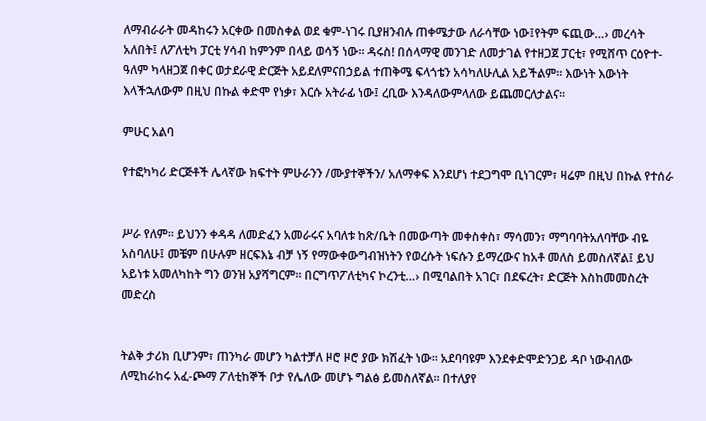ለማብራራት መዳከሩን አርቀው በመስቀል ወደ ቁም-ነገሩ ቢያዘንብሉ ጠቀሜታው ለራሳቸው ነው፤የትም ፍጪው…› መረሳት አለበት፤ ለፖለቲካ ፓርቲ ሃሳብ ከምንም በላይ ወሳኝ ነው፡፡ ዳሩስ! በሰላማዊ መንገድ ለመታገል የተዘጋጀ ፓርቲ፣ የሚሸጥ ርዕዮተ-ዓለም ካላዘጋጀ በቀር ወታደራዊ ድርጅት አይደለምናበኃይል ተጠቅሜ ፍላጎቴን አሳካለሁሊል አይችልም፡፡ እውነት እውነት እላችኋለውም በዚህ በኩል ቀድሞ የነቃ፣ እርሱ አትራፊ ነው፤ ረቢው እንዳለውምላለው ይጨመርለታልና፡፡

ምሁር አልባ

የተፎካካሪ ድርጅቶች ሌላኛው ክፍተት ምሁራንን /ሙያተኞችን/ አለማቀፍ እንደሆነ ተደጋግሞ ቢነገርም፣ ዛሬም በዚህ በኩል የተሰራ


ሥራ የለም፡፡ ይህንን ቀዳዳ ለመድፈን አመራሩና አባለቱ ከጽ/ቤት በመውጣት መቀስቀስ፣ ማሳመን፣ ማግባባትአለባቸው ብዬ
አስባለሁ፤ መቼም በሁሉም ዘርፍእኔ ብቻ ነኝ የማውቀውግብዝነትን የወረሱት ነፍሱን ይማረውና ከአቶ መለስ ይመስለኛል፤ ይህ
አይነቱ አመለካከት ግን ወንዝ አያሻግርም፡፡ በርግጥፖለቲካና ኮረንቲ…› በሚባልበት አገር፣ በደፍረት፣ ድርጅት እስከመመስረት መድረስ


ትልቅ ታሪክ ቢሆንም፣ ጠንካራ መሆን ካልተቻለ ዞሮ ዞሮ ያው ክሽፈት ነው፡፡ አደባባዩም እንደቀድሞድንጋይ ዳቦ ነውብለው
ለሚከራከሩ አፈ-ጮማ ፖለቲከኞች ቦታ የሌለው መሆኑ ግልፅ ይመስለኛል፡፡ በተለያየ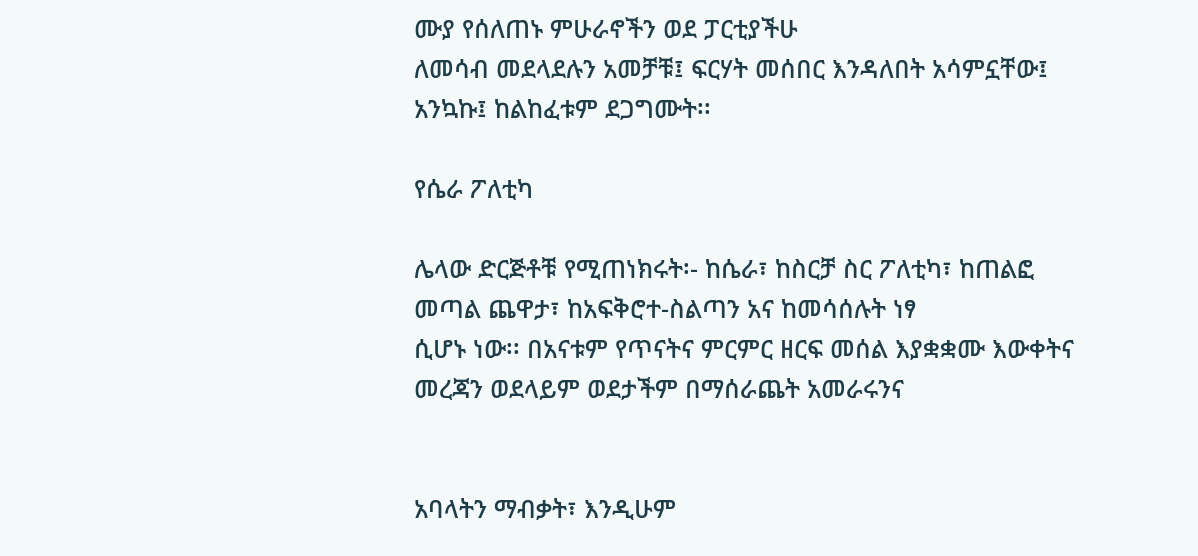ሙያ የሰለጠኑ ምሁራኖችን ወደ ፓርቲያችሁ
ለመሳብ መደላደሉን አመቻቹ፤ ፍርሃት መሰበር እንዳለበት አሳምኗቸው፤ አንኳኩ፤ ከልከፈቱም ደጋግሙት፡፡

የሴራ ፖለቲካ

ሌላው ድርጅቶቹ የሚጠነክሩት፡- ከሴራ፣ ከስርቻ ስር ፖለቲካ፣ ከጠልፎ መጣል ጨዋታ፣ ከአፍቅሮተ-ስልጣን አና ከመሳሰሉት ነፃ
ሲሆኑ ነው፡፡ በአናቱም የጥናትና ምርምር ዘርፍ መሰል እያቋቋሙ እውቀትና መረጃን ወደላይም ወደታችም በማሰራጨት አመራሩንና


አባላትን ማብቃት፣ እንዲሁም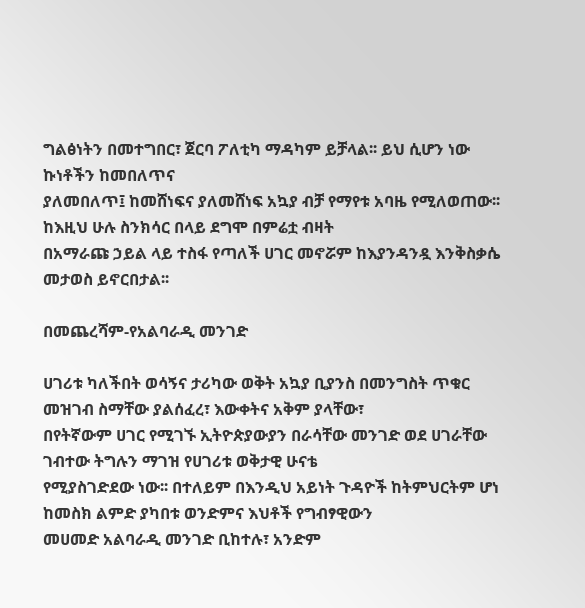ግልፅነትን በመተግበር፣ ጀርባ ፖለቲካ ማዳካም ይቻላል፡፡ ይህ ሲሆን ነው ኩነቶችን ከመበለጥና
ያለመበለጥ፤ ከመሸነፍና ያለመሸነፍ አኳያ ብቻ የማየቱ አባዜ የሚለወጠው፡፡ ከእዚህ ሁሉ ስንክሳር በላይ ደግሞ በምሬቷ ብዛት
በአማራጩ ኃይል ላይ ተስፋ የጣለች ሀገር መኖሯም ከእያንዳንዷ እንቅስቃሴ መታወስ ይኖርበታል፡፡

በመጨረሻም-የአልባራዲ መንገድ

ሀገሪቱ ካለችበት ወሳኝና ታሪካው ወቅት አኳያ ቢያንስ በመንግስት ጥቁር መዝገብ ስማቸው ያልሰፈረ፣ እውቀትና አቅም ያላቸው፣
በየትኛውም ሀገር የሚገኙ ኢትዮጵያውያን በራሳቸው መንገድ ወደ ሀገራቸው ገብተው ትግሉን ማገዝ የሀገሪቱ ወቅታዊ ሁናቴ
የሚያስገድደው ነው፡፡ በተለይም በእንዲህ አይነት ጉዳዮች ከትምህርትም ሆነ ከመስክ ልምድ ያካበቱ ወንድምና እህቶች የግብፃዊውን
መሀመድ አልባራዲ መንገድ ቢከተሉ፣ አንድም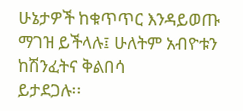ሁኔታዎች ከቁጥጥር እንዳይወጡ ማገዝ ይችላሉ፤ ሁለትም አብዮቱን ከሽንፈትና ቅልበሳ
ይታደጋሉ፡፡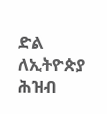ድል ለኢትዮጵያ ሕዝብ